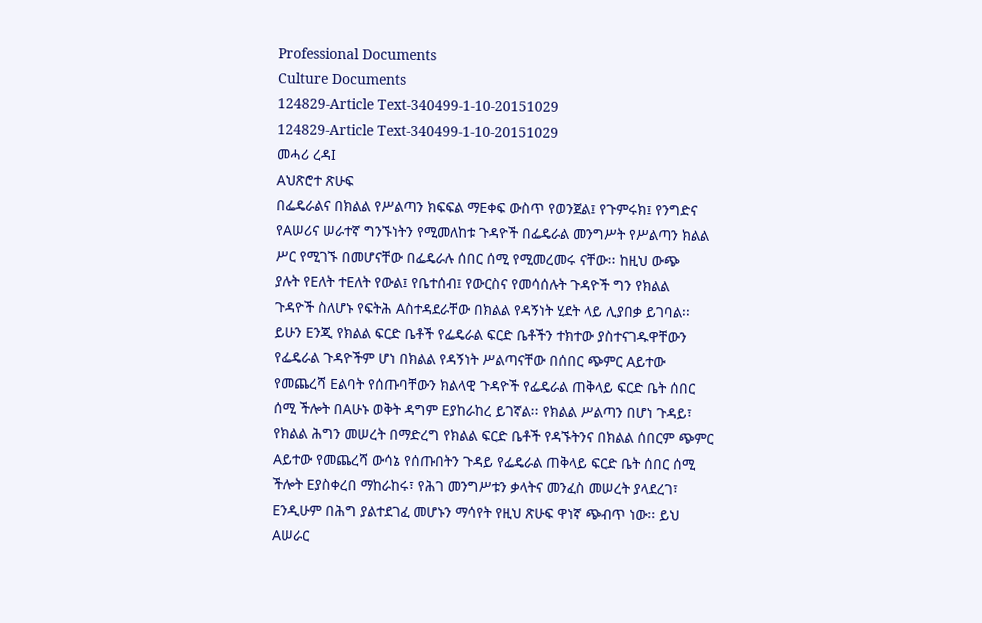Professional Documents
Culture Documents
124829-Article Text-340499-1-10-20151029
124829-Article Text-340499-1-10-20151029
መሓሪ ረዳI
Aህጽሮተ ጽሁፍ
በፌዴራልና በክልል የሥልጣን ክፍፍል ማEቀፍ ውስጥ የወንጀል፤ የጉምሩክ፤ የንግድና
የAሠሪና ሠራተኛ ግንኙነትን የሚመለከቱ ጉዳዮች በፌዴራል መንግሥት የሥልጣን ክልል
ሥር የሚገኙ በመሆናቸው በፌዴራሉ ሰበር ሰሚ የሚመረመሩ ናቸው፡፡ ከዚህ ውጭ
ያሉት የEለት ተEለት የውል፤ የቤተሰብ፤ የውርስና የመሳሰሉት ጉዳዮች ግን የክልል
ጉዳዮች ስለሆኑ የፍትሕ Aስተዳደራቸው በክልል የዳኝነት ሂደት ላይ ሊያበቃ ይገባል፡፡
ይሁን Eንጂ የክልል ፍርድ ቤቶች የፌዴራል ፍርድ ቤቶችን ተክተው ያስተናገዱዋቸውን
የፌዴራል ጉዳዮችም ሆነ በክልል የዳኝነት ሥልጣናቸው በሰበር ጭምር Aይተው
የመጨረሻ Eልባት የሰጡባቸውን ክልላዊ ጉዳዮች የፌዴራል ጠቅላይ ፍርድ ቤት ሰበር
ሰሚ ችሎት በAሁኑ ወቅት ዳግም Eያከራከረ ይገኛል፡፡ የክልል ሥልጣን በሆነ ጉዳይ፣
የክልል ሕግን መሠረት በማድረግ የክልል ፍርድ ቤቶች የዳኙትንና በክልል ሰበርም ጭምር
Aይተው የመጨረሻ ውሳኔ የሰጡበትን ጉዳይ የፌዴራል ጠቅላይ ፍርድ ቤት ሰበር ሰሚ
ችሎት Eያስቀረበ ማከራከሩ፣ የሕገ መንግሥቱን ቃላትና መንፈስ መሠረት ያላደረገ፣
Eንዲሁም በሕግ ያልተደገፈ መሆኑን ማሳየት የዚህ ጽሁፍ ዋነኛ ጭብጥ ነው፡፡ ይህ
Aሠራር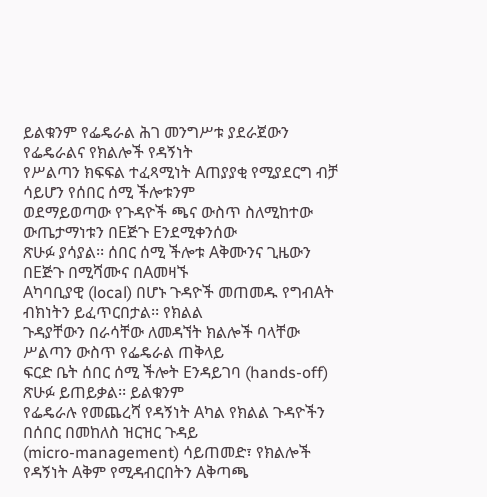ይልቁንም የፌዴራል ሕገ መንግሥቱ ያደራጀውን የፌዴራልና የክልሎች የዳኝነት
የሥልጣን ክፍፍል ተፈጻሚነት Aጠያያቂ የሚያደርግ ብቻ ሳይሆን የሰበር ሰሚ ችሎቱንም
ወደማይወጣው የጉዳዮች ጫና ውስጥ ስለሚከተው ውጤታማነቱን በEጅጉ Eንደሚቀንሰው
ጽሁፉ ያሳያል፡፡ ሰበር ሰሚ ችሎቱ Aቅሙንና ጊዜውን በEጅጉ በሚሻሙና በAመዛኙ
Aካባቢያዊ (local) በሆኑ ጉዳዮች መጠመዱ የግብAት ብክነትን ይፈጥርበታል፡፡ የክልል
ጉዳያቸውን በራሳቸው ለመዳኘት ክልሎች ባላቸው ሥልጣን ውስጥ የፌዴራል ጠቅላይ
ፍርድ ቤት ሰበር ሰሚ ችሎት Eንዳይገባ (hands-off) ጽሁፉ ይጠይቃል፡፡ ይልቁንም
የፌዴራሉ የመጨረሻ የዳኝነት Aካል የክልል ጉዳዮችን በሰበር በመከለስ ዝርዝር ጉዳይ
(micro-management) ሳይጠመድ፣ የክልሎች የዳኝነት Aቅም የሚዳብርበትን Aቅጣጫ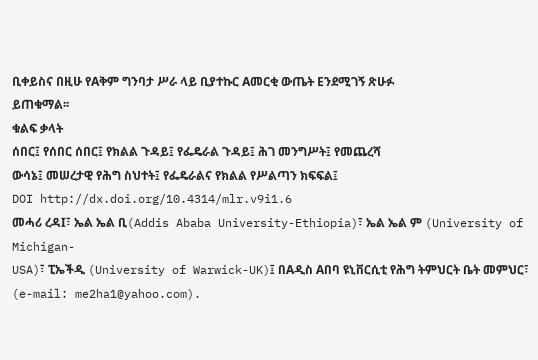ቢቀይስና በዚሁ የAቅም ግንባታ ሥራ ላይ ቢያተኩር Aመርቂ ውጤት Eንደሚገኝ ጽሁፉ
ይጠቁማል፡፡
ቁልፍ ቃላት
ሰበር፤ የሰበር ሰበር፤ የክልል ጉዳይ፤ የፌዴራል ጉዳይ፤ ሕገ መንግሥት፤ የመጨረሻ
ውሳኔ፤ መሠረታዊ የሕግ ስህተት፤ የፌዴራልና የክልል የሥልጣን ክፍፍል፤
DOI http://dx.doi.org/10.4314/mlr.v9i1.6
መሓሪ ረዳI፣ ኤል ኤል ቢ(Addis Ababa University-Ethiopia)፣ ኤል ኤል ም (University of Michigan-
USA)፣ ፒኤችዲ (University of Warwick-UK)፤ በAዲስ Aበባ ዩኒቨርሲቲ የሕግ ትምህርት ቤት መምህር፣
(e-mail: me2ha1@yahoo.com).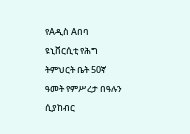የAዲስ Aበባ ዩኒቨርሲቲ የሕግ ትምህርት ቤት 50ኛ ዓመት የምሥረታ በዓሉን ሲያከብር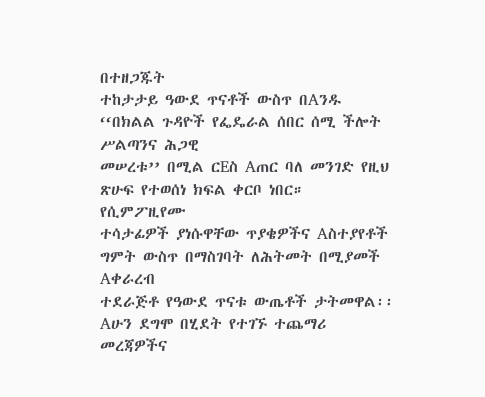በተዘጋጁት
ተከታታይ ዓውደ ጥናቶች ውስጥ በAንዱ ‘‘በክልል ጉዳዮች የፌዴራል ሰበር ሰሚ ችሎት ሥልጣንና ሕጋዊ
መሠረቱ’’ በሚል ርEስ Aጠር ባለ መንገድ የዚህ ጽሁፍ የተወሰነ ክፍል ቀርቦ ነበር። የሲምፖዚየሙ
ተሳታፊዎች ያነሱዋቸው ጥያቄዎችና Aስተያየቶች ግምት ውስጥ በማስገባት ለሕትመት በሚያመች Aቀራረብ
ተደራጅቶ የዓውደ ጥናቱ ውጤቶች ታትመዋል፡፡ Aሁን ደግሞ በሂደት የተገኙ ተጨማሪ መረጃዎችና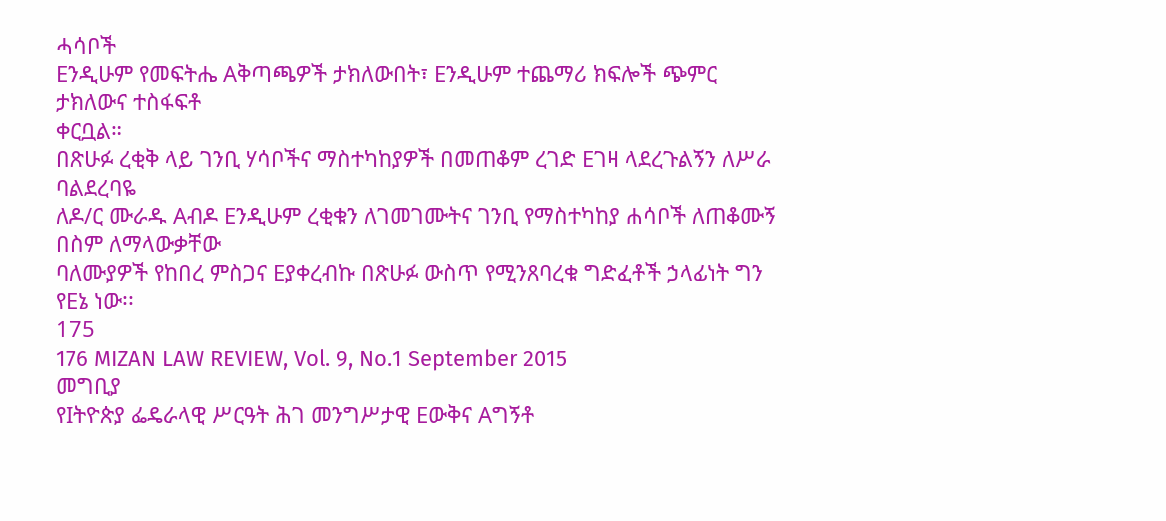ሓሳቦች
Eንዲሁም የመፍትሔ Aቅጣጫዎች ታክለውበት፣ Eንዲሁም ተጨማሪ ክፍሎች ጭምር ታክለውና ተስፋፍቶ
ቀርቧል።
በጽሁፉ ረቂቅ ላይ ገንቢ ሃሳቦችና ማስተካከያዎች በመጠቆም ረገድ Eገዛ ላደረጉልኝን ለሥራ ባልደረባዬ
ለዶ/ር ሙራዱ Aብዶ Eንዲሁም ረቂቁን ለገመገሙትና ገንቢ የማስተካከያ ሐሳቦች ለጠቆሙኝ በስም ለማላውቃቸው
ባለሙያዎች የከበረ ምስጋና Eያቀረብኩ በጽሁፉ ውስጥ የሚንጸባረቁ ግድፈቶች ኃላፊነት ግን የEኔ ነው፡፡
175
176 MIZAN LAW REVIEW, Vol. 9, No.1 September 2015
መግቢያ
የIትዮጵያ ፌዴራላዊ ሥርዓት ሕገ መንግሥታዊ Eውቅና Aግኝቶ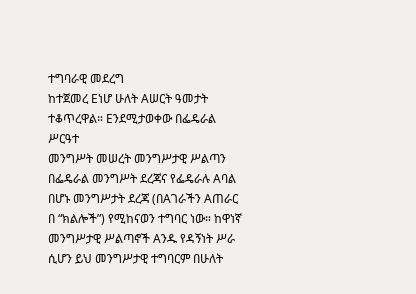ተግባራዊ መደረግ
ከተጀመረ Eነሆ ሁለት Aሠርት ዓመታት ተቆጥረዋል። Eንደሚታወቀው በፌዴራል ሥርዓተ
መንግሥት መሠረት መንግሥታዊ ሥልጣን በፌዴራል መንግሥት ደረጃና የፌዴራሉ Aባል
በሆኑ መንግሥታት ደረጃ (በAገራችን Aጠራር በ “ክልሎች”) የሚከናወን ተግባር ነው። ከዋነኛ
መንግሥታዊ ሥልጣኖች Aንዱ የዳኝነት ሥራ ሲሆን ይህ መንግሥታዊ ተግባርም በሁለት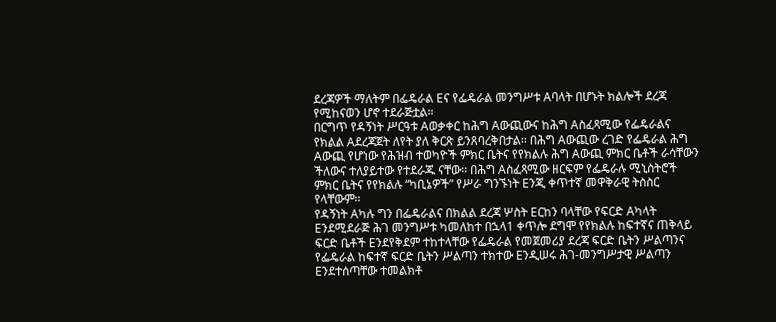ደረጃዎች ማለትም በፌዴራል Eና የፌዴራል መንግሥቱ Aባላት በሆኑት ክልሎች ደረጃ
የሚከናወን ሆኖ ተደራጅቷል።
በርግጥ የዳኝነት ሥርዓቱ Aወቃቀር ከሕግ Aውጪውና ከሕግ Aስፈጻሚው የፌዴራልና
የክልል Aደረጃጀት ለየት ያለ ቅርጽ ይንጸባረቅበታል፡፡ በሕግ Aውጪው ረገድ የፌዴራል ሕግ
Aውጪ የሆነው የሕዝብ ተወካዮች ምክር ቤትና የየክልሉ ሕግ Aውጪ ምክር ቤቶች ራሳቸውን
ችለውና ተለያይተው የተደራጁ ናቸው፡፡ በሕግ Aስፈጻሚው ዘርፍም የፌዴራሉ ሚኒስትሮች
ምክር ቤትና የየክልሉ “ካቢኔዎች” የሥራ ግንኙነት Eንጂ ቀጥተኛ መዋቅራዊ ትስስር
የላቸውም፡፡
የዳኝነት Aካሉ ግን በፌዴራልና በክልል ደረጃ ሦስት Eርከን ባላቸው የፍርድ Aካላት
Eንደሚደራጅ ሕገ መንግሥቱ ካመለከተ በኋላ1 ቀጥሎ ደግሞ የየክልሉ ከፍተኛና ጠቅላይ
ፍርድ ቤቶች Eንደየቅደም ተከተላቸው የፌዴራል የመጀመሪያ ደረጃ ፍርድ ቤትን ሥልጣንና
የፌዴራል ከፍተኛ ፍርድ ቤትን ሥልጣን ተክተው Eንዲሠሩ ሕገ-መንግሥታዊ ሥልጣን
Eንደተሰጣቸው ተመልክቶ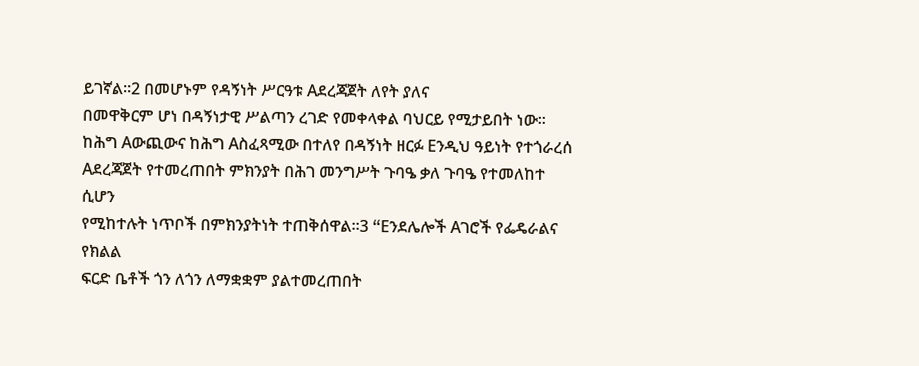ይገኛል፡፡2 በመሆኑም የዳኝነት ሥርዓቱ Aደረጃጀት ለየት ያለና
በመዋቅርም ሆነ በዳኝነታዊ ሥልጣን ረገድ የመቀላቀል ባህርይ የሚታይበት ነው፡፡
ከሕግ Aውጪውና ከሕግ Aስፈጻሚው በተለየ በዳኝነት ዘርፉ Eንዲህ ዓይነት የተጎራረሰ
Aደረጃጀት የተመረጠበት ምክንያት በሕገ መንግሥት ጉባዔ ቃለ ጉባዔ የተመለከተ ሲሆን
የሚከተሉት ነጥቦች በምክንያትነት ተጠቅሰዋል፡፡3 “Eንደሌሎች Aገሮች የፌዴራልና የክልል
ፍርድ ቤቶች ጎን ለጎን ለማቋቋም ያልተመረጠበት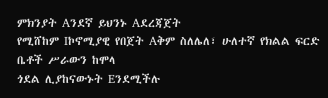ምክንያት Aንደኛ ይህንኑ Aደረጃጀት
የሚሸከም Iኮኖሚያዊ የበጀት Aቅም ስለሌለ፣ ሁለተኛ የክልል ፍርድ ቤቶች ሥራውን ከሞላ
ጎደል ሊያከናውኑት Eንደሚችሉ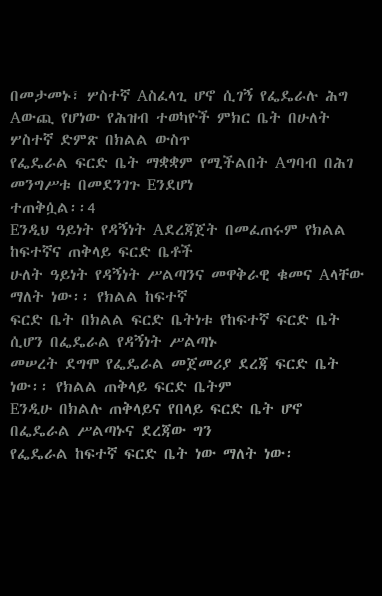በመታመኑ፣ ሦስተኛ Aስፈላጊ ሆኖ ሲገኝ የፌዴራሉ ሕግ
Aውጪ የሆነው የሕዝብ ተወካዮች ምክር ቤት በሁለት ሦስተኛ ድምጽ በክልል ውስጥ
የፌዴራል ፍርድ ቤት ማቋቋም የሚችልበት Aግባብ በሕገ መንግሥቱ በመደንገጉ Eንደሆነ
ተጠቅሷል፡፡4
Eንዲህ ዓይነት የዳኝነት Aደረጃጀት በመፈጠሩም የክልል ከፍተኛና ጠቅላይ ፍርድ ቤቶች
ሁለት ዓይነት የዳኝነት ሥልጣንና መዋቅራዊ ቁመና Aላቸው ማለት ነው፡፡ የክልል ከፍተኛ
ፍርድ ቤት በክልል ፍርድ ቤትነቱ የከፍተኛ ፍርድ ቤት ሲሆን በፌዴራል የዳኝነት ሥልጣኑ
መሠረት ደግሞ የፌዴራል መጀመሪያ ደረጃ ፍርድ ቤት ነው፡፡ የክልል ጠቅላይ ፍርድ ቤትም
Eንዲሁ በክልሉ ጠቅላይና የበላይ ፍርድ ቤት ሆኖ በፌዴራል ሥልጣኑና ደረጃው ግን
የፌዴራል ከፍተኛ ፍርድ ቤት ነው ማለት ነው፡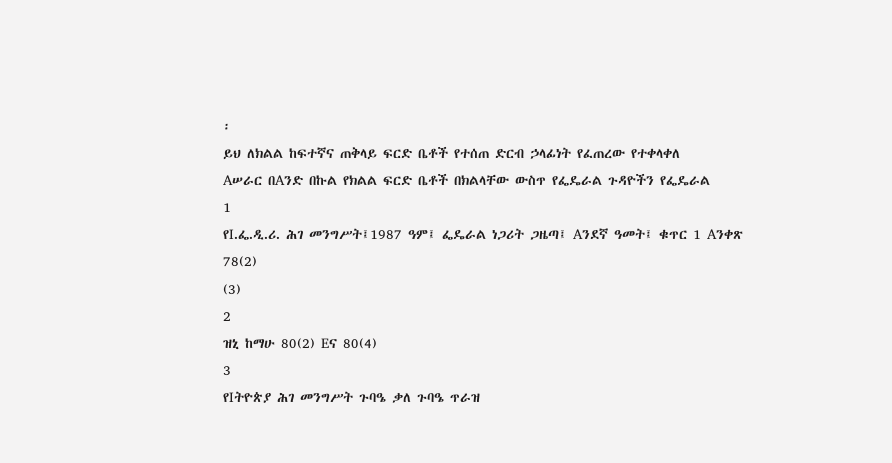፡
ይህ ለክልል ከፍተኛና ጠቅላይ ፍርድ ቤቶች የተሰጠ ድርብ ኃላፊነት የፈጠረው የተቀላቀለ
Aሠራር በAንድ በኩል የክልል ፍርድ ቤቶች በክልላቸው ውስጥ የፌዴራል ጉዳዮችን የፌዴራል
1
የI.ፌ.ዲ.ሪ. ሕገ መንግሥት፤1987 ዓም፤ ፌዴራል ነጋሪት ጋዜጣ፤ Aንደኛ ዓመት፤ ቁጥር 1 Aንቀጽ 78(2)
(3)
2
ዝኒ ከማሁ 80(2) Eና 80(4)
3
የIትዮጵያ ሕገ መንግሥት ጉባዔ ቃለ ጉባዔ ጥራዝ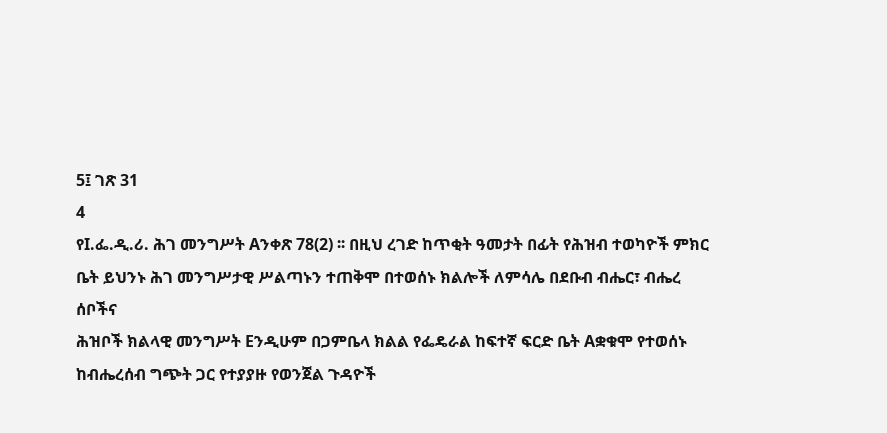5፤ ገጽ 31
4
የI.ፌ.ዲ.ሪ. ሕገ መንግሥት Aንቀጽ 78(2) ፡፡ በዚህ ረገድ ከጥቂት ዓመታት በፊት የሕዝብ ተወካዮች ምክር
ቤት ይህንኑ ሕገ መንግሥታዊ ሥልጣኑን ተጠቅሞ በተወሰኑ ክልሎች ለምሳሌ በደቡብ ብሔር፣ ብሔረ ሰቦችና
ሕዝቦች ክልላዊ መንግሥት Eንዲሁም በጋምቤላ ክልል የፌዴራል ከፍተኛ ፍርድ ቤት Aቋቁሞ የተወሰኑ
ከብሔረሰብ ግጭት ጋር የተያያዙ የወንጀል ጉዳዮች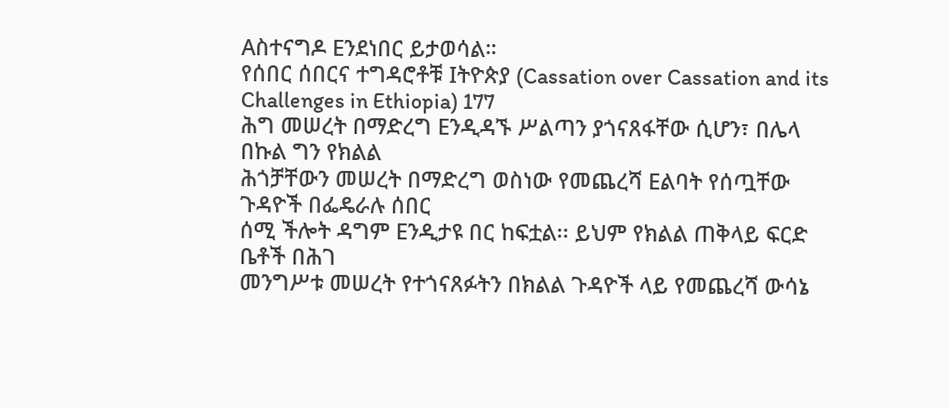Aስተናግዶ Eንደነበር ይታወሳል።
የሰበር ሰበርና ተግዳሮቶቹ Iትዮጵያ (Cassation over Cassation and its Challenges in Ethiopia) 177
ሕግ መሠረት በማድረግ Eንዲዳኙ ሥልጣን ያጎናጸፋቸው ሲሆን፣ በሌላ በኩል ግን የክልል
ሕጎቻቸውን መሠረት በማድረግ ወስነው የመጨረሻ Eልባት የሰጧቸው ጉዳዮች በፌዴራሉ ሰበር
ሰሚ ችሎት ዳግም Eንዲታዩ በር ከፍቷል፡፡ ይህም የክልል ጠቅላይ ፍርድ ቤቶች በሕገ
መንግሥቱ መሠረት የተጎናጸፉትን በክልል ጉዳዮች ላይ የመጨረሻ ውሳኔ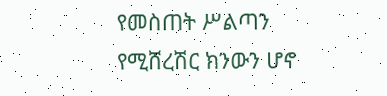የመስጠት ሥልጣን
የሚሸረሽር ክንውን ሆኖ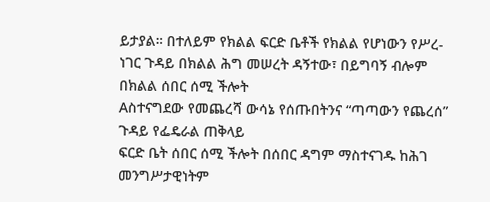ይታያል። በተለይም የክልል ፍርድ ቤቶች የክልል የሆነውን የሥረ-
ነገር ጉዳይ በክልል ሕግ መሠረት ዳኝተው፣ በይግባኝ ብሎም በክልል ሰበር ሰሚ ችሎት
Aስተናግደው የመጨረሻ ውሳኔ የሰጡበትንና “ጣጣውን የጨረሰ” ጉዳይ የፌዴራል ጠቅላይ
ፍርድ ቤት ሰበር ሰሚ ችሎት በሰበር ዳግም ማስተናገዱ ከሕገ መንግሥታዊነትም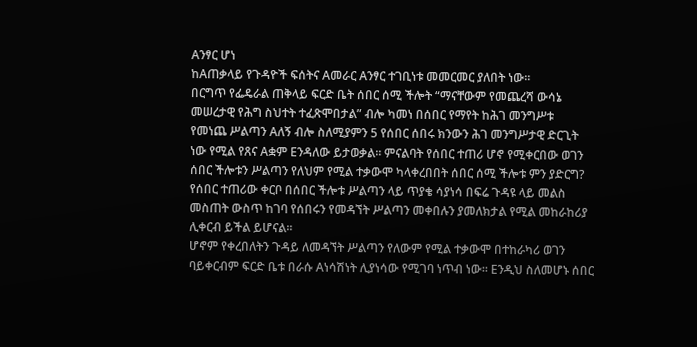Aንፃር ሆነ
ከAጠቃላይ የጉዳዮች ፍሰትና Aመራር Aንፃር ተገቢነቱ መመርመር ያለበት ነው፡፡
በርግጥ የፌዴራል ጠቅላይ ፍርድ ቤት ሰበር ሰሚ ችሎት “ማናቸውም የመጨረሻ ውሳኔ
መሠረታዊ የሕግ ስህተት ተፈጽሞበታል” ብሎ ካመነ በሰበር የማየት ከሕገ መንግሥቱ
የመነጨ ሥልጣን Aለኝ ብሎ ስለሚያምን 5 የሰበር ሰበሩ ክንውን ሕገ መንግሥታዊ ድርጊት
ነው የሚል የጸና Aቋም Eንዳለው ይታወቃል፡፡ ምናልባት የሰበር ተጠሪ ሆኖ የሚቀርበው ወገን
ሰበር ችሎቱን ሥልጣን የለህም የሚል ተቃውሞ ካላቀረበበት ሰበር ሰሚ ችሎቱ ምን ያድርግ?
የሰበር ተጠሪው ቀርቦ በሰበር ችሎቱ ሥልጣን ላይ ጥያቄ ሳያነሳ በፍሬ ጉዳዩ ላይ መልስ
መስጠት ውስጥ ከገባ የሰበሩን የመዳኘት ሥልጣን መቀበሉን ያመለክታል የሚል መከራከሪያ
ሊቀርብ ይችል ይሆናል፡፡
ሆኖም የቀረበለትን ጉዳይ ለመዳኘት ሥልጣን የለውም የሚል ተቃውሞ በተከራካሪ ወገን
ባይቀርብም ፍርድ ቤቱ በራሱ Aነሳሽነት ሊያነሳው የሚገባ ነጥብ ነው፡፡ Eንዲህ ስለመሆኑ ሰበር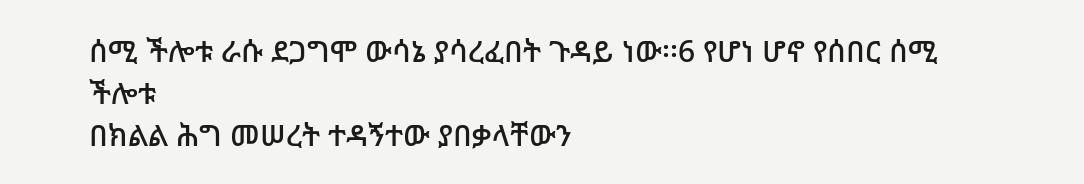ሰሚ ችሎቱ ራሱ ደጋግሞ ውሳኔ ያሳረፈበት ጉዳይ ነው፡፡6 የሆነ ሆኖ የሰበር ሰሚ ችሎቱ
በክልል ሕግ መሠረት ተዳኝተው ያበቃላቸውን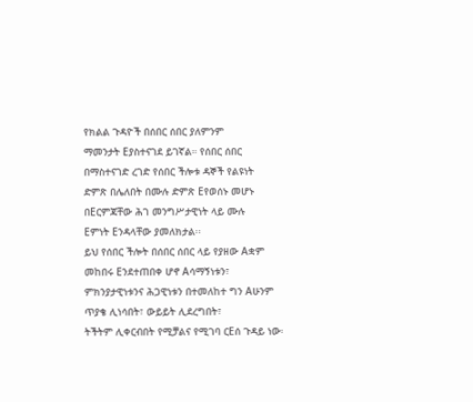የክልል ጉዳዮች በሰበር ሰበር ያለምንም
ማመንታት Eያስተናገደ ይገኛል። የሰበር ሰበር በማስተናገድ ረገድ የሰበር ችሎቱ ዳኞች የልዩነት
ድምጽ በሌለበት በሙሉ ድምጽ Eየወሰኑ መሆኑ በEርምጃቸው ሕገ መንግሥታዊነት ላይ ሙሉ
Eምነት Eንዳላቸው ያመለክታል፡፡
ይህ የሰበር ችሎት በሰበር ሰበር ላይ የያዘው Aቋም መከበሩ Eንደተጠበቀ ሆኖ Aሳማኝነቱን፣
ምክንያታዊነቱንና ሕጋዊነቱን በተመለከተ ግን Aሁንም ጥያቄ ሊነሳበት፣ ውይይት ሊደረግበት፣
ትችትም ሊቀርብበት የሚቻልና የሚገባ ርEሰ ጉዳይ ነው፡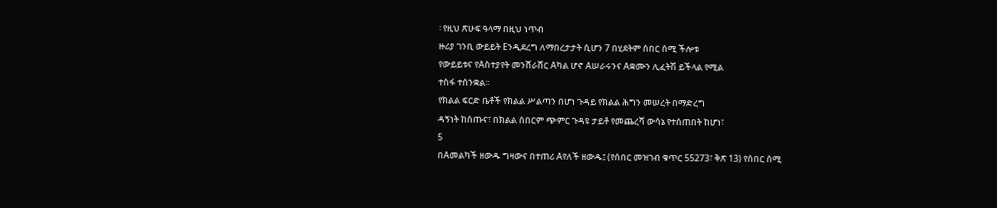፡ የዚህ ጽሁፍ ዓላማ በዚህ ነጥብ
ዙሪያ ገንቢ ውይይት Eንዲደረግ ለማበረታታት ሲሆን 7 በሂደትም ሰበር ሰሚ ችሎቱ
የውይይቱና የAስተያየት መንሸራሸር Aካል ሆኖ Aሠራሩንና Aቋሙን ሊፈትሽ ይችላል የሚል
ተስፋ ተሰንቋል፡፡
የክልል ፍርድ ቤቶች የክልል ሥልጣን በሆነ ጉዳይ የክልል ሕግን መሠረት በማድረግ
ዳኝነት ከሰጡና፣ በክልል ሰበርም ጭምር ጉዳዩ ታይቶ የመጨረሻ ውሳኔ የተሰጠበት ከሆነ፣
5
በAመልካች ዘውዱ ግዛውና በተጠሪ Aየለች ዘውዱ፤ (የሰበር መዝገብ ቁጥር 55273፣ ቅጽ 13) የሰበር ሰሚ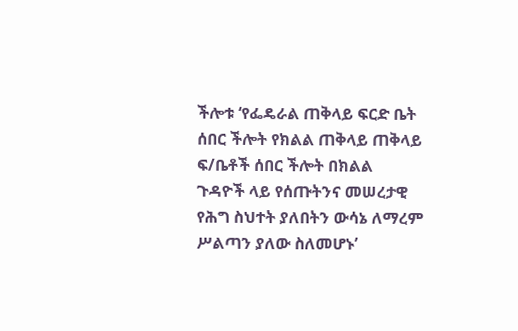ችሎቱ ‘የፌዴራል ጠቅላይ ፍርድ ቤት ሰበር ችሎት የክልል ጠቅላይ ጠቅላይ ፍ/ቤቶች ሰበር ችሎት በክልል
ጉዳዮች ላይ የሰጡትንና መሠረታዊ የሕግ ስህተት ያለበትን ውሳኔ ለማረም ሥልጣን ያለው ስለመሆኑ’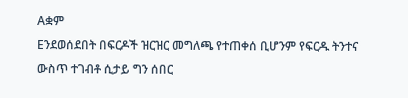Aቋም
Eንደወሰደበት በፍርዶች ዝርዝር መግለጫ የተጠቀሰ ቢሆንም የፍርዱ ትንተና ውስጥ ተገብቶ ሲታይ ግን ሰበር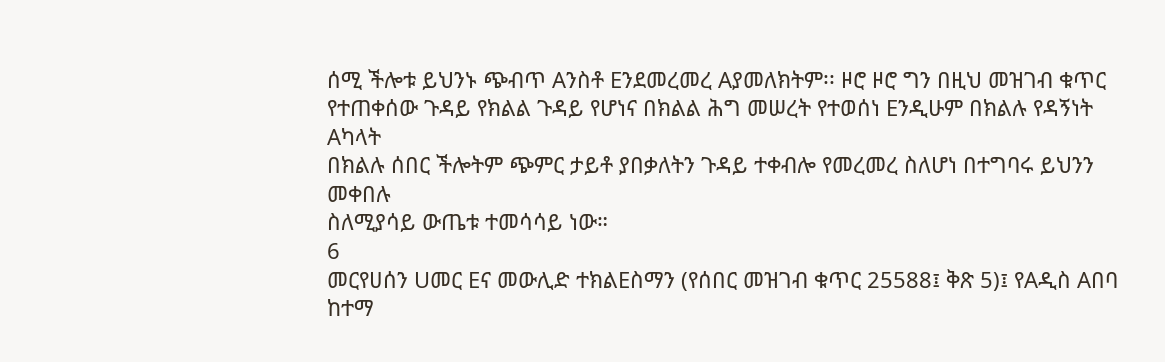ሰሚ ችሎቱ ይህንኑ ጭብጥ Aንስቶ Eንደመረመረ Aያመለክትም፡፡ ዞሮ ዞሮ ግን በዚህ መዝገብ ቁጥር
የተጠቀሰው ጉዳይ የክልል ጉዳይ የሆነና በክልል ሕግ መሠረት የተወሰነ Eንዲሁም በክልሉ የዳኝነት Aካላት
በክልሉ ሰበር ችሎትም ጭምር ታይቶ ያበቃለትን ጉዳይ ተቀብሎ የመረመረ ስለሆነ በተግባሩ ይህንን መቀበሉ
ስለሚያሳይ ውጤቱ ተመሳሳይ ነው።
6
መርየሀሰን Uመር Eና መውሊድ ተክልEስማን (የሰበር መዝገብ ቁጥር 25588፤ ቅጽ 5)፤ የAዲስ Aበባ ከተማ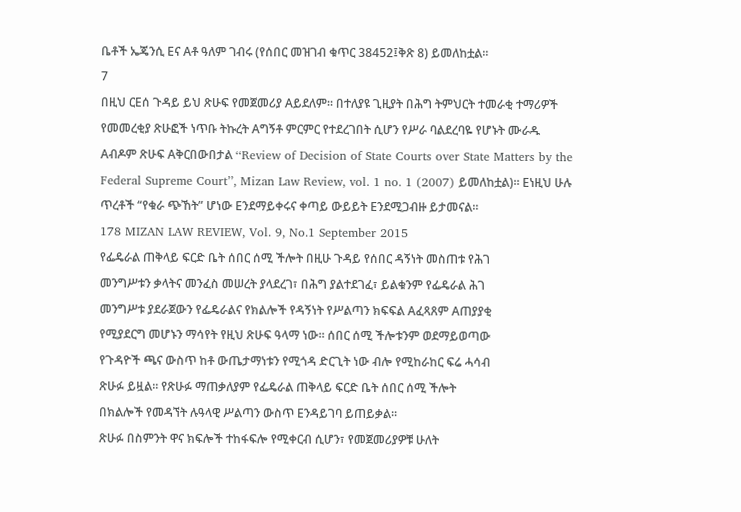ቤቶች ኤጄንሲ Eና Aቶ ዓለም ገብሩ (የሰበር መዝገብ ቁጥር 38452፤ቅጽ 8) ይመለከቷል፡፡
7
በዚህ ርEሰ ጉዳይ ይህ ጽሁፍ የመጀመሪያ Aይደለም። በተለያዩ ጊዚያት በሕግ ትምህርት ተመራቂ ተማሪዎች
የመመረቂያ ጽሁፎች ነጥቡ ትኩረት Aግኝቶ ምርምር የተደረገበት ሲሆን የሥራ ባልደረባዬ የሆኑት ሙራዱ
Aብዶም ጽሁፍ Aቅርበውበታል ‘‘Review of Decision of State Courts over State Matters by the
Federal Supreme Court’’, Mizan Law Review, vol. 1 no. 1 (2007) ይመለከቷል)። Eነዚህ ሁሉ
ጥረቶች “የቁራ ጭኸት” ሆነው Eንደማይቀሩና ቀጣይ ውይይት Eንደሚጋብዙ ይታመናል።
178 MIZAN LAW REVIEW, Vol. 9, No.1 September 2015
የፌዴራል ጠቅላይ ፍርድ ቤት ሰበር ሰሚ ችሎት በዚሁ ጉዳይ የሰበር ዳኝነት መስጠቱ የሕገ
መንግሥቱን ቃላትና መንፈስ መሠረት ያላደረገ፣ በሕግ ያልተደገፈ፣ ይልቁንም የፌዴራል ሕገ
መንግሥቱ ያደራጀውን የፌዴራልና የክልሎች የዳኝነት የሥልጣን ክፍፍል Aፈጻጸም Aጠያያቂ
የሚያደርግ መሆኑን ማሳየት የዚህ ጽሁፍ ዓላማ ነው፡፡ ሰበር ሰሚ ችሎቱንም ወደማይወጣው
የጉዳዮች ጫና ውስጥ ከቶ ውጤታማነቱን የሚጎዳ ድርጊት ነው ብሎ የሚከራከር ፍሬ ሓሳብ
ጽሁፉ ይዟል፡፡ የጽሁፉ ማጠቃለያም የፌዴራል ጠቅላይ ፍርድ ቤት ሰበር ሰሚ ችሎት
በክልሎች የመዳኘት ሉዓላዊ ሥልጣን ውስጥ Eንዳይገባ ይጠይቃል፡፡
ጽሁፉ በስምንት ዋና ክፍሎች ተከፋፍሎ የሚቀርብ ሲሆን፣ የመጀመሪያዎቹ ሁለት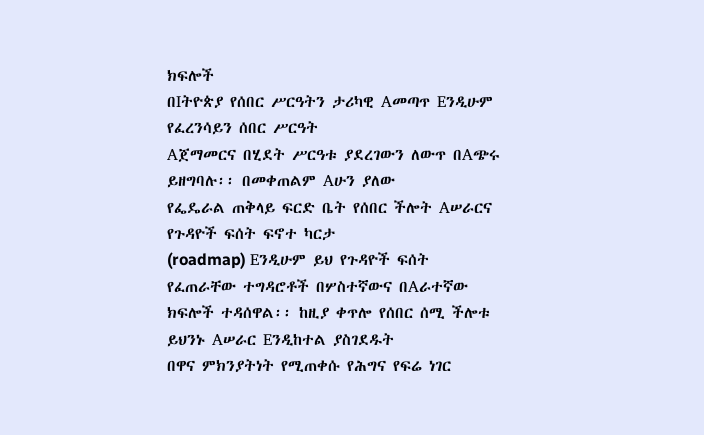ክፍሎች
በIትዮጵያ የሰበር ሥርዓትን ታሪካዊ Aመጣጥ Eንዲሁም የፈረንሳይን ሰበር ሥርዓት
Aጀማመርና በሂደት ሥርዓቱ ያደረገውን ለውጥ በAጭሩ ይዘግባሉ፡፡ በመቀጠልም Aሁን ያለው
የፌዴራል ጠቅላይ ፍርድ ቤት የሰበር ችሎት Aሠራርና የጉዳዮች ፍሰት ፍኖተ ካርታ
(roadmap) Eንዲሁም ይህ የጉዳዮች ፍሰት የፈጠራቸው ተግዳሮቶች በሦስተኛውና በAራተኛው
ክፍሎች ተዳሰዋል፡፡ ከዚያ ቀጥሎ የሰበር ሰሚ ችሎቱ ይህንኑ Aሠራር Eንዲከተል ያስገደዱት
በዋና ምክንያትነት የሚጠቀሱ የሕግና የፍሬ ነገር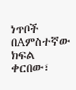ነጥቦች በAምስተኛው ክፍል ቀርበው፣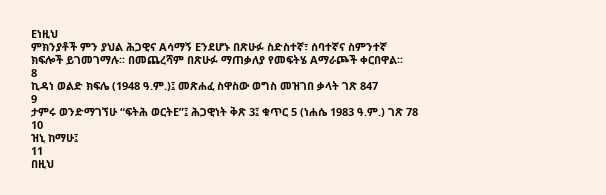Eነዚህ
ምክንያቶች ምን ያህል ሕጋዊና Aሳማኝ Eንደሆኑ በጽሁፉ ስድስተኛ፣ ሰባተኛና ስምንተኛ
ክፍሎች ይገመገማሉ፡፡ በመጨረሻም በጽሁፉ ማጠቃለያ የመፍትሄ Aማራጮች ቀርበዋል፡፡
8
ኪዳነ ወልድ ክፍሌ (1948 ዓ.ም.)፤ መጽሐፈ ስዋስው ወግስ መዝገበ ቃላት ገጽ 847
9
ታምሩ ወንድማገኘሁ “ፍትሕ ወርትE”፤ ሕጋዊነት ቅጽ 3፤ ቁጥር 5 (ነሐሴ 1983 ዓ.ም.) ገጽ 78
10
ዝኒ ከማሁ፤
11
በዚህ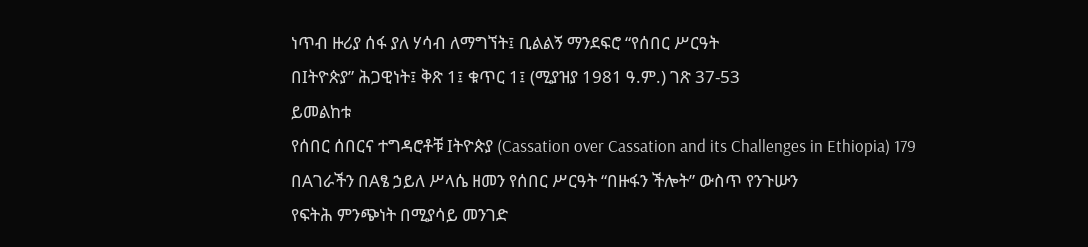ነጥብ ዙሪያ ሰፋ ያለ ሃሳብ ለማግኘት፤ ቢልልኝ ማንደፍሮ “የሰበር ሥርዓት
በIትዮጵያ” ሕጋዊነት፤ ቅጽ 1፤ ቁጥር 1፤ (ሚያዝያ 1981 ዓ.ም.) ገጽ 37-53
ይመልከቱ
የሰበር ሰበርና ተግዳሮቶቹ Iትዮጵያ (Cassation over Cassation and its Challenges in Ethiopia) 179
በAገራችን በAፄ ኃይለ ሥላሴ ዘመን የሰበር ሥርዓት “በዙፋን ችሎት” ውስጥ የንጉሡን
የፍትሕ ምንጭነት በሚያሳይ መንገድ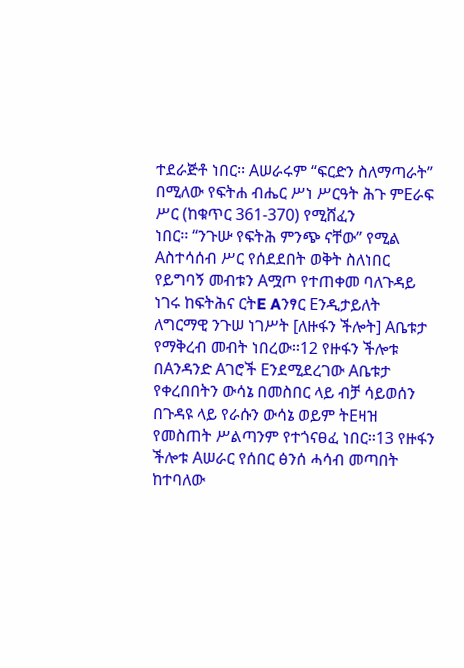ተደራጅቶ ነበር፡፡ Aሠራሩም “ፍርድን ስለማጣራት”
በሚለው የፍትሐ ብሔር ሥነ ሥርዓት ሕጉ ምEራፍ ሥር (ከቁጥር 361-370) የሚሸፈን
ነበር፡፡ “ንጉሡ የፍትሕ ምንጭ ናቸው” የሚል Aስተሳሰብ ሥር የሰደደበት ወቅት ስለነበር
የይግባኝ መብቱን Aሟጦ የተጠቀመ ባለጉዳይ ነገሩ ከፍትሕና ርትE Aንፃር Eንዲታይለት
ለግርማዊ ንጉሠ ነገሥት [ለዙፋን ችሎት] Aቤቱታ የማቅረብ መብት ነበረው፡፡12 የዙፋን ችሎቱ
በAንዳንድ Aገሮች Eንደሚደረገው Aቤቱታ የቀረበበትን ውሳኔ በመስበር ላይ ብቻ ሳይወሰን
በጉዳዩ ላይ የራሱን ውሳኔ ወይም ትEዛዝ የመስጠት ሥልጣንም የተጎናፀፈ ነበር፡፡13 የዙፋን
ችሎቱ Aሠራር የሰበር ፅንሰ ሓሳብ መጣበት ከተባለው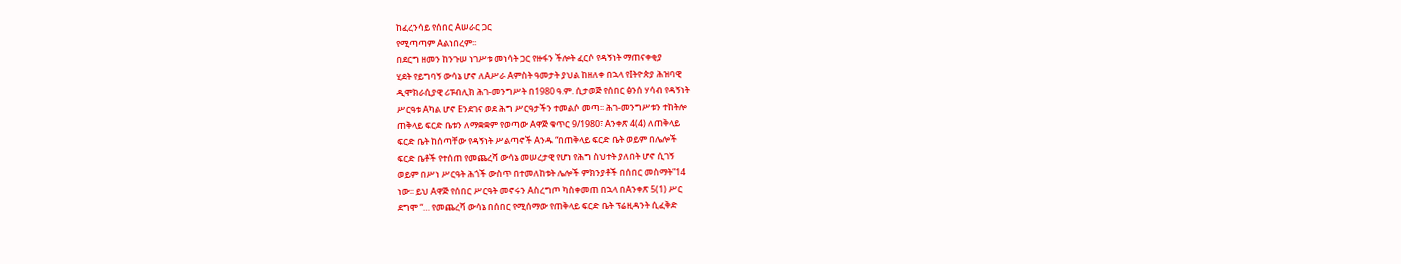ከፈረንሳይ የሰበር Aሠራር ጋር
የሚጣጣም Aልነበረም፡፡
በደርግ ዘመን ከንጉሠ ነገሥቱ መነሳት ጋር የዙፋን ችሎት ፈርሶ የዳኝነት ማጠናቀቂያ
ሂደት የይግባኝ ውሳኔ ሆኖ ለAሥራ Aምስት ዓመታት ያህል ከዘለቀ በኋላ የIትዮጵያ ሕዝባዊ
ዲሞክራሲያዊ ሪፑብሊክ ሕገ-መንግሥት በ1980 ዓ.ም. ሲታወጅ የሰበር ፅንሰ ሃሳብ የዳኝነት
ሥርዓቱ Aካል ሆኖ Eንደገና ወደ ሕግ ሥርዓታችን ተመልሶ መጣ፡፡ ሕገ-መንግሥቱን ተከትሎ
ጠቅላይ ፍርድ ቤቱን ለማቋቋም የወጣው Aዋጅ ቁጥር 9/1980፣ Aንቀጽ 4(4) ለጠቅላይ
ፍርድ ቤት ከሰጣቸው የዳኝነት ሥልጣኖች Aንዱ “በጠቅላይ ፍርድ ቤት ወይም በሌሎች
ፍርድ ቤቶች የተሰጠ የመጨረሻ ውሳኔ መሠረታዊ የሆነ የሕግ ስህተት ያለበት ሆኖ ሲገኝ
ወይም በሥነ ሥርዓት ሕጎች ውስጥ በተመለከቱት ሌሎች ምክንያቶች በሰበር መስማት”14
ነው፡፡ ይህ Aዋጅ የሰበር ሥርዓት መኖሩን Aስረግጦ ካስቀመጠ በኋላ በAንቀጽ 5(1) ሥር
ደግሞ “… የመጨረሻ ውሳኔ በሰበር የሚሰማው የጠቅላይ ፍርድ ቤት ፕሬዚዳንት ሲፈቅድ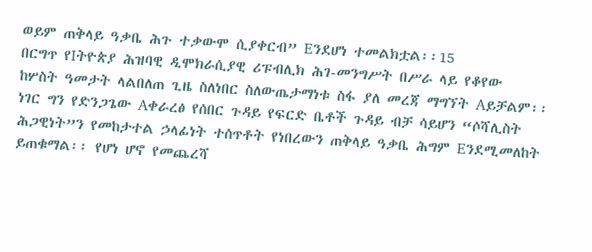ወይም ጠቅላይ ዓቃቤ ሕጉ ተቃውሞ ሲያቀርብ” Eንደሆነ ተመልክቷል፡፡15
በርግጥ የIትዮጵያ ሕዝባዊ ዲሞክራሲያዊ ሪፑብሊክ ሕገ-መንግሥት በሥራ ላይ የቆየው
ከሦስት ዓመታት ላልበለጠ ጊዜ ስለነበር ስለውጤታማነቱ ስፋ ያለ መረጃ ማግኘት Aይቻልም፡፡
ነገር ግን የድንጋጌው Aቀራረፅ የሰበር ጉዳይ የፍርድ ቤቶች ጉዳይ ብቻ ሳይሆን “ሶሻሊስት
ሕጋዊነት”ን የመከታተል ኃላፊነት ተሰጥቶት የነበረውን ጠቅላይ ዓቃቤ ሕግም Eንደሚመለከት
ይጠቁማል፡፡ የሆነ ሆኖ የመጨረሻ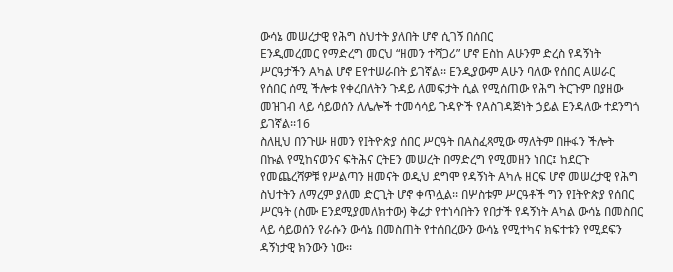ውሳኔ መሠረታዊ የሕግ ስህተት ያለበት ሆኖ ሲገኝ በሰበር
Eንዲመረመር የማድረግ መርህ “ዘመን ተሻጋሪ” ሆኖ Eስከ Aሁንም ድረስ የዳኝነት
ሥርዓታችን Aካል ሆኖ Eየተሠራበት ይገኛል፡፡ Eንዲያውም Aሁን ባለው የሰበር Aሠራር
የሰበር ሰሚ ችሎቱ የቀረበለትን ጉዳይ ለመፍታት ሲል የሚሰጠው የሕግ ትርጉም በያዘው
መዝገብ ላይ ሳይወሰን ለሌሎች ተመሳሳይ ጉዳዮች የAስገዳጅነት ኃይል Eንዳለው ተደንግጎ
ይገኛል፡፡16
ስለዚህ በንጉሡ ዘመን የIትዮጵያ ሰበር ሥርዓት በAስፈጻሚው ማለትም በዙፋን ችሎት
በኩል የሚከናወንና ፍትሕና ርትEን መሠረት በማድረግ የሚመዘን ነበር፤ ከደርጉ
የመጨረሻዎቹ የሥልጣን ዘመናት ወዲህ ደግሞ የዳኝነት Aካሉ ዘርፍ ሆኖ መሠረታዊ የሕግ
ስህተትን ለማረም ያለመ ድርጊት ሆኖ ቀጥሏል፡፡ በሦስቱም ሥርዓቶች ግን የIትዮጵያ የሰበር
ሥርዓት (ስሙ Eንደሚያመለክተው) ቅሬታ የተነሳበትን የበታች የዳኝነት Aካል ውሳኔ በመስበር
ላይ ሳይወሰን የራሱን ውሳኔ በመስጠት የተሰበረውን ውሳኔ የሚተካና ክፍተቱን የሚደፍን
ዳኝነታዊ ክንውን ነው፡፡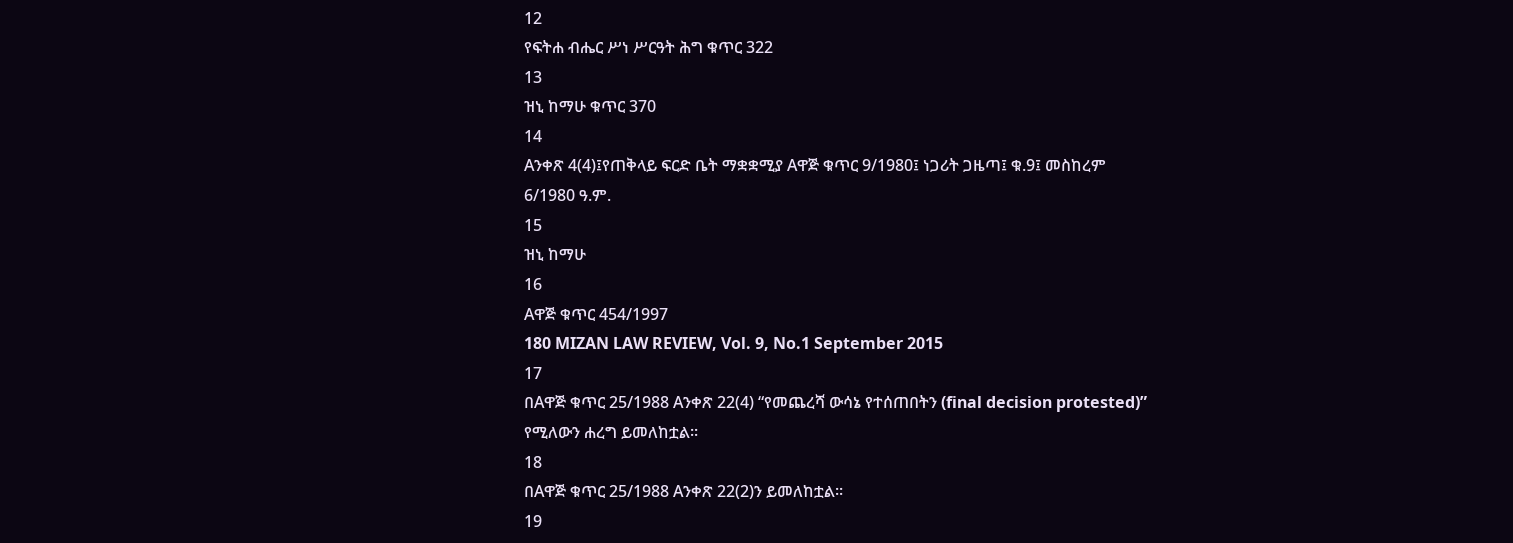12
የፍትሐ ብሔር ሥነ ሥርዓት ሕግ ቁጥር 322
13
ዝኒ ከማሁ ቁጥር 370
14
Aንቀጽ 4(4)፤የጠቅላይ ፍርድ ቤት ማቋቋሚያ Aዋጅ ቁጥር 9/1980፤ ነጋሪት ጋዜጣ፤ ቁ.9፤ መስከረም
6/1980 ዓ.ም.
15
ዝኒ ከማሁ
16
Aዋጅ ቁጥር 454/1997
180 MIZAN LAW REVIEW, Vol. 9, No.1 September 2015
17
በAዋጅ ቁጥር 25/1988 Aንቀጽ 22(4) “የመጨረሻ ውሳኔ የተሰጠበትን (final decision protested)”
የሚለውን ሐረግ ይመለከቷል፡፡
18
በAዋጅ ቁጥር 25/1988 Aንቀጽ 22(2)ን ይመለከቷል፡፡
19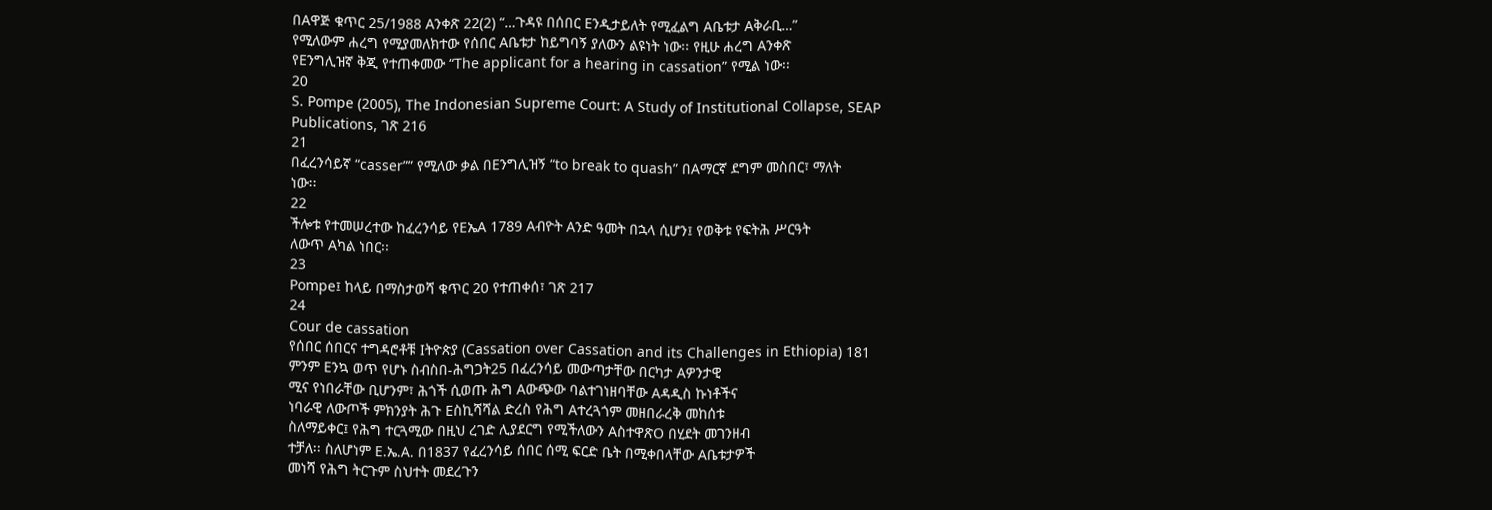በAዋጅ ቁጥር 25/1988 Aንቀጽ 22(2) “…ጉዳዩ በሰበር Eንዲታይለት የሚፈልግ Aቤቱታ Aቅራቢ…”
የሚለውም ሐረግ የሚያመለክተው የሰበር Aቤቱታ ከይግባኝ ያለውን ልዩነት ነው፡፡ የዚሁ ሐረግ Aንቀጽ
የEንግሊዝኛ ቅጂ የተጠቀመው “The applicant for a hearing in cassation” የሚል ነው፡፡
20
S. Pompe (2005), The Indonesian Supreme Court: A Study of Institutional Collapse, SEAP
Publications, ገጽ 216
21
በፈረንሳይኛ “casser”” የሚለው ቃል በEንግሊዝኝ “to break to quash” በAማርኛ ደግም መስበር፣ ማለት
ነው፡፡
22
ችሎቱ የተመሠረተው ከፈረንሳይ የEኤA 1789 Aብዮት Aንድ ዓመት በኋላ ሲሆን፤ የወቅቱ የፍትሕ ሥርዓት
ለውጥ Aካል ነበር፡፡
23
Pompe፤ ከላይ በማስታወሻ ቁጥር 20 የተጠቀሰ፣ ገጽ 217
24
Cour de cassation
የሰበር ሰበርና ተግዳሮቶቹ Iትዮጵያ (Cassation over Cassation and its Challenges in Ethiopia) 181
ምንም Eንኳ ወጥ የሆኑ ስብስበ-ሕግጋት25 በፈረንሳይ መውጣታቸው በርካታ Aዎንታዊ
ሚና የነበራቸው ቢሆንም፣ ሕጎች ሲወጡ ሕግ Aውጭው ባልተገነዘባቸው Aዳዲስ ኩነቶችና
ነባራዊ ለውጦች ምክንያት ሕጉ Eስኪሻሻል ድረስ የሕግ Aተረጓጎም መዘበራረቅ መከሰቱ
ስለማይቀር፤ የሕግ ተርጓሚው በዚህ ረገድ ሊያደርግ የሚችለውን AስተዋጽO በሂደት መገንዘብ
ተቻለ፡፡ ስለሆነም E.ኤ.A. በ1837 የፈረንሳይ ሰበር ሰሚ ፍርድ ቤት በሚቀበላቸው Aቤቱታዎች
መነሻ የሕግ ትርጉም ስህተት መደረጉን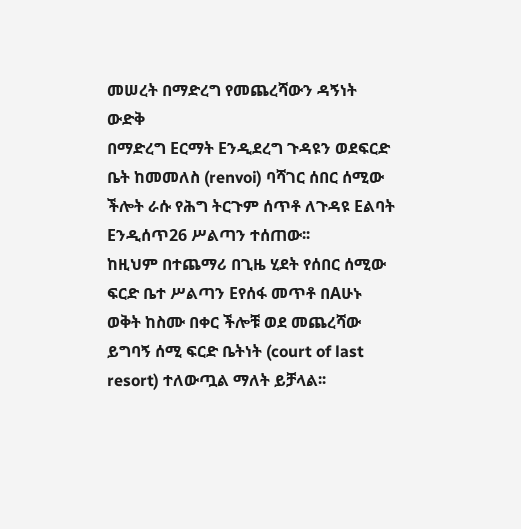መሠረት በማድረግ የመጨረሻውን ዳኝነት ውድቅ
በማድረግ Eርማት Eንዲደረግ ጉዳዩን ወደፍርድ ቤት ከመመለስ (renvoi) ባሻገር ሰበር ሰሚው
ችሎት ራሱ የሕግ ትርጉም ሰጥቶ ለጉዳዩ Eልባት Eንዲሰጥ26 ሥልጣን ተሰጠው፡፡
ከዚህም በተጨማሪ በጊዜ ሂደት የሰበር ሰሚው ፍርድ ቤተ ሥልጣን Eየሰፋ መጥቶ በAሁኑ
ወቅት ከስሙ በቀር ችሎቹ ወደ መጨረሻው ይግባኝ ሰሚ ፍርድ ቤትነት (court of last
resort) ተለውጧል ማለት ይቻላል፡፡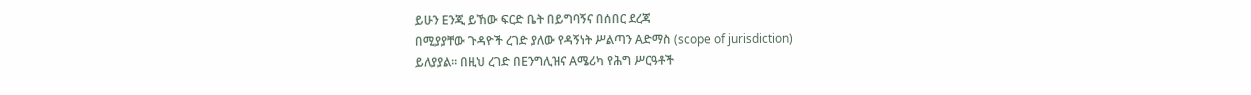ይሁን Eንጂ ይኸው ፍርድ ቤት በይግባኝና በሰበር ደረጃ
በሚያያቸው ጉዳዮች ረገድ ያለው የዳኝነት ሥልጣን Aድማስ (scope of jurisdiction)
ይለያያል፡፡ በዚህ ረገድ በEንግሊዝና Aሜሪካ የሕግ ሥርዓቶች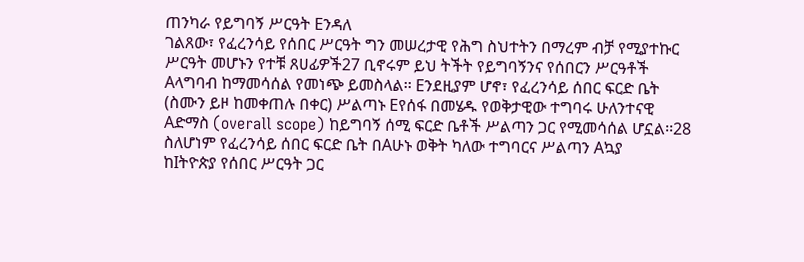ጠንካራ የይግባኝ ሥርዓት Eንዳለ
ገልጸው፣ የፈረንሳይ የሰበር ሥርዓት ግን መሠረታዊ የሕግ ስህተትን በማረም ብቻ የሚያተኩር
ሥርዓት መሆኑን የተቹ ጸሀፊዎች27 ቢኖሩም ይህ ትችት የይግባኝንና የሰበርን ሥርዓቶች
Aላግባብ ከማመሳሰል የመነጭ ይመስላል፡፡ Eንደዚያም ሆኖ፣ የፈረንሳይ ሰበር ፍርድ ቤት
(ስሙን ይዞ ከመቀጠሉ በቀር) ሥልጣኑ Eየሰፋ በመሄዱ የወቅታዊው ተግባሩ ሁለንተናዊ
Aድማስ (overall scope) ከይግባኝ ሰሚ ፍርድ ቤቶች ሥልጣን ጋር የሚመሳሰል ሆኗል፡፡28
ስለሆነም የፈረንሳይ ሰበር ፍርድ ቤት በAሁኑ ወቅት ካለው ተግባርና ሥልጣን Aኳያ
ከIትዮጵያ የሰበር ሥርዓት ጋር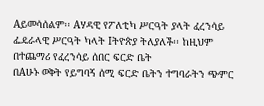Aይመሳሰልም፡፡ Aሃዳዊ የፖለቲካ ሥርዓት ያላት ፈረንሳይ
ፌዴራላዊ ሥርዓት ካላት Iትዮጵያ ትለያለች፡፡ ከዚህም በተጨማሪ የፈረንሳይ ሰበር ፍርድ ቤት
በAሁኑ ወቅት የይግባኝ ሰሚ ፍርድ ቤትን ተግባራትን ጭምር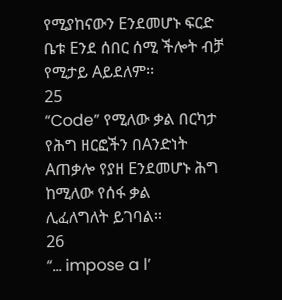የሚያከናውን Eንደመሆኑ ፍርድ
ቤቱ Eንደ ሰበር ሰሚ ችሎት ብቻ የሚታይ Aይደለም፡፡
25
“Code” የሚለው ቃል በርካታ የሕግ ዘርፎችን በAንድነት Aጠቃሎ የያዘ Eንደመሆኑ ሕግ ከሚለው የሰፋ ቃል
ሊፈለግለት ይገባል፡፡
26
“… impose a l’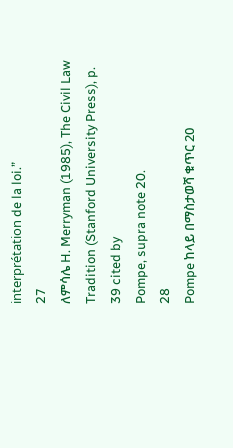interprétation de la loi.”
27
ለምሳሌ H. Merryman (1985), The Civil Law Tradition (Stanford University Press), p. 39 cited by
Pompe, supra note 20.
28
Pompe ከላይ በማስታወሻ ቁጥር 20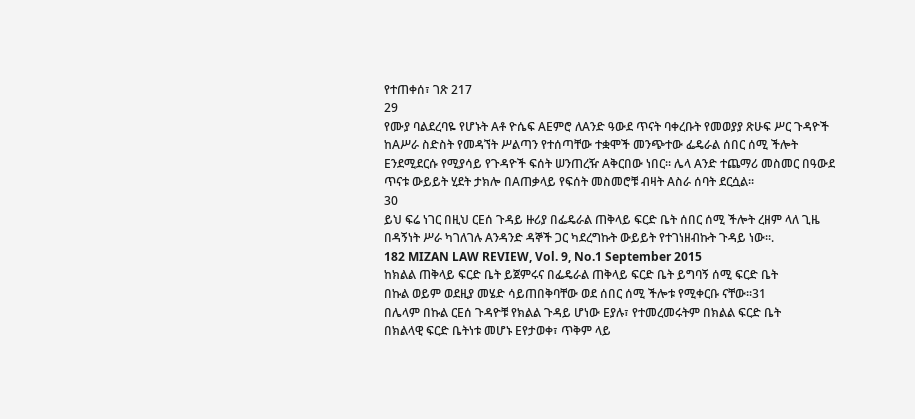የተጠቀሰ፣ ገጽ 217
29
የሙያ ባልደረባዬ የሆኑት Aቶ ዮሴፍ AEምሮ ለAንድ ዓውደ ጥናት ባቀረቡት የመወያያ ጽሁፍ ሥር ጉዳዮች
ከAሥራ ስድስት የመዳኘት ሥልጣን የተሰጣቸው ተቋሞች መንጭተው ፌዴራል ሰበር ሰሚ ችሎት
Eንደሚደርሱ የሚያሳይ የጉዳዮች ፍሰት ሠንጠረዥ Aቅርበው ነበር፡፡ ሌላ Aንድ ተጨማሪ መስመር በዓውደ
ጥናቱ ውይይት ሂደት ታክሎ በAጠቃላይ የፍሰት መስመሮቹ ብዛት Aስራ ሰባት ደርሷል።
30
ይህ ፍሬ ነገር በዚህ ርEሰ ጉዳይ ዙሪያ በፌዴራል ጠቅላይ ፍርድ ቤት ሰበር ሰሚ ችሎት ረዘም ላለ ጊዜ
በዳኝነት ሥራ ካገለገሉ Aንዳንድ ዳኞች ጋር ካደረግኩት ውይይት የተገነዘብኩት ጉዳይ ነው።.
182 MIZAN LAW REVIEW, Vol. 9, No.1 September 2015
ከክልል ጠቅላይ ፍርድ ቤት ይጀምሩና በፌዴራል ጠቅላይ ፍርድ ቤት ይግባኝ ሰሚ ፍርድ ቤት
በኩል ወይም ወደዚያ መሄድ ሳይጠበቅባቸው ወደ ሰበር ሰሚ ችሎቱ የሚቀርቡ ናቸው፡፡31
በሌላም በኩል ርEሰ ጉዳዮቹ የክልል ጉዳይ ሆነው Eያሉ፣ የተመረመሩትም በክልል ፍርድ ቤት
በክልላዊ ፍርድ ቤትነቱ መሆኑ Eየታወቀ፣ ጥቅም ላይ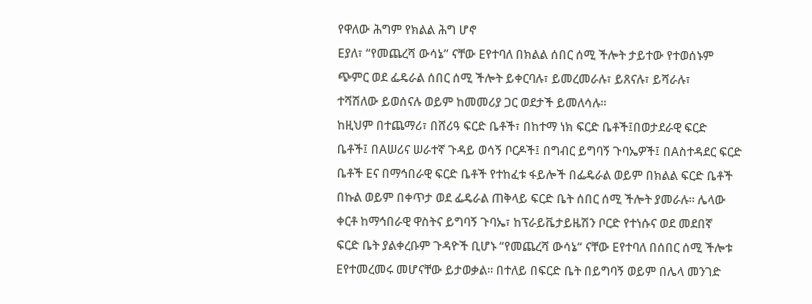የዋለው ሕግም የክልል ሕግ ሆኖ
Eያለ፣ “የመጨረሻ ውሳኔ” ናቸው Eየተባለ በክልል ሰበር ሰሚ ችሎት ታይተው የተወሰኑም
ጭምር ወደ ፌዴራል ሰበር ሰሚ ችሎት ይቀርባሉ፣ ይመረመራሉ፣ ይጸናሉ፣ ይሻራሉ፣
ተሻሽለው ይወሰናሉ ወይም ከመመሪያ ጋር ወደታች ይመለሳሉ፡፡
ከዚህም በተጨማሪ፣ በሸሪዓ ፍርድ ቤቶች፣ በከተማ ነክ ፍርድ ቤቶች፤በወታደራዊ ፍርድ
ቤቶች፤ በAሠሪና ሠራተኛ ጉዳይ ወሳኝ ቦርዶች፤ በግብር ይግባኝ ጉባኤዎች፤ በAስተዳደር ፍርድ
ቤቶች Eና በማኅበራዊ ፍርድ ቤቶች የተከፈቱ ፋይሎች በፌዴራል ወይም በክልል ፍርድ ቤቶች
በኩል ወይም በቀጥታ ወደ ፌዴራል ጠቅላይ ፍርድ ቤት ሰበር ሰሚ ችሎት ያመራሉ፡፡ ሌላው
ቀርቶ ከማኅበራዊ ዋስትና ይግባኝ ጉባኤ፣ ከፕራይቬታይዜሽን ቦርድ የተነሱና ወደ መደበኛ
ፍርድ ቤት ያልቀረቡም ጉዳዮች ቢሆኑ “የመጨረሻ ውሳኔ“ ናቸው Eየተባለ በሰበር ሰሚ ችሎቱ
Eየተመረመሩ መሆናቸው ይታወቃል፡፡ በተለይ በፍርድ ቤት በይግባኝ ወይም በሌላ መንገድ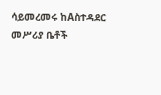ሳይመረመሩ ከAስተዳደር መሥሪያ ቤቶች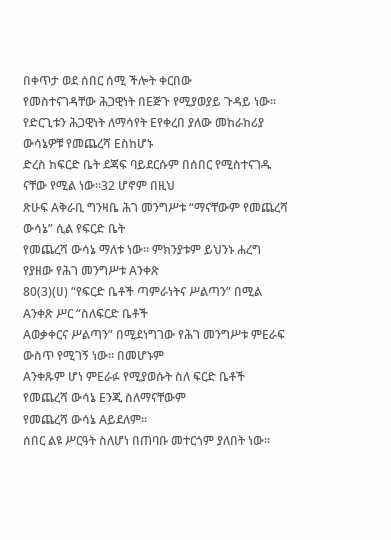በቀጥታ ወደ ሰበር ሰሚ ችሎት ቀርበው
የመስተናገዳቸው ሕጋዊነት በEጅጉ የሚያወያይ ጉዳይ ነው፡፡
የድርጊቱን ሕጋዊነት ለማሳየት Eየቀረበ ያለው መከራከሪያ ውሳኔዎቹ የመጨረሻ Eስከሆኑ
ድረስ ከፍርድ ቤት ደጃፍ ባይደርሱም በሰበር የሚስተናገዱ ናቸው የሚል ነው፡፡32 ሆኖም በዚህ
ጽሁፍ Aቅራቢ ግንዛቤ ሕገ መንግሥቱ “ማናቸውም የመጨረሻ ውሳኔ” ሲል የፍርድ ቤት
የመጨረሻ ውሳኔ ማለቱ ነው፡፡ ምክንያቱም ይህንኑ ሐረግ የያዘው የሕገ መንግሥቱ Aንቀጽ
80(3)(ሀ) “የፍርድ ቤቶች ጣምራነትና ሥልጣን” በሚል Aንቀጽ ሥር “ስለፍርድ ቤቶች
Aወቃቀርና ሥልጣን” በሚደነግገው የሕገ መንግሥቱ ምEራፍ ውስጥ የሚገኝ ነው፡፡ በመሆኑም
Aንቀጹም ሆነ ምEራፉ የሚያወሱት ስለ ፍርድ ቤቶች የመጨረሻ ውሳኔ Eንጂ ስለማናቸውም
የመጨረሻ ውሳኔ Aይደለም፡፡
ሰበር ልዩ ሥርዓት ስለሆነ በጠባቡ መተርጎም ያለበት ነው፡፡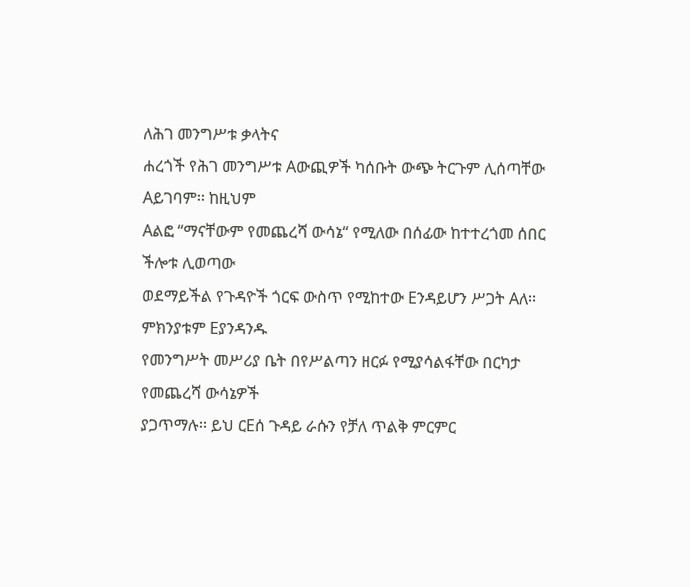ለሕገ መንግሥቱ ቃላትና
ሐረጎች የሕገ መንግሥቱ Aውጪዎች ካሰቡት ውጭ ትርጉም ሊሰጣቸው Aይገባም፡፡ ከዚህም
Aልፎ “ማናቸውም የመጨረሻ ውሳኔ“ የሚለው በሰፊው ከተተረጎመ ሰበር ችሎቱ ሊወጣው
ወደማይችል የጉዳዮች ጎርፍ ውስጥ የሚከተው Eንዳይሆን ሥጋት Aለ፡፡ ምክንያቱም Eያንዳንዱ
የመንግሥት መሥሪያ ቤት በየሥልጣን ዘርፉ የሚያሳልፋቸው በርካታ የመጨረሻ ውሳኔዎች
ያጋጥማሉ፡፡ ይህ ርEሰ ጉዳይ ራሱን የቻለ ጥልቅ ምርምር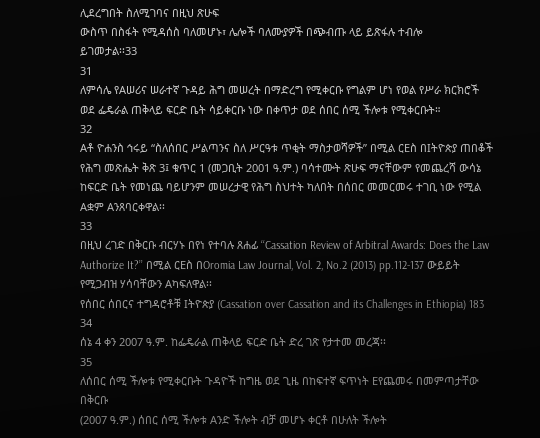ሊደረግበት ስለሚገባና በዚህ ጽሁፍ
ውስጥ በስፋት የሚዳሰስ ባለመሆኑ፣ ሌሎች ባለሙያዎች በጭብጡ ላይ ይጽፋሉ ተብሎ
ይገመታል፡፡33
31
ለምሳሌ የAሠሪና ሠራተኛ ጉዳይ ሕግ መሠረት በማድረግ የሚቀርቡ የግልም ሆነ የወል የሥራ ክርክሮች
ወደ ፌዴራል ጠቅላይ ፍርድ ቤት ሳይቀርቡ ነው በቀጥታ ወደ ሰበር ሰሚ ችሎቱ የሚቀርቡት።
32
Aቶ ዮሐንስ ኅሩይ “ስለሰበር ሥልጣንና ስለ ሥርዓቱ ጥቂት ማስታወሻዎች” በሚል ርEስ በIትዮጵያ ጠበቆች
የሕግ መጽሔት ቅጽ 3፤ ቁጥር 1 (መጋቢት 2001 ዓ.ም.) ባሳተሙት ጽሁፍ ማናቸውም የመጨረሻ ውሳኔ
ከፍርድ ቤት የመነጨ ባይሆንም መሠረታዊ የሕግ ስህተት ካለበት በሰበር መመርመሩ ተገቢ ነው የሚል
Aቋም Aንጸባርቀዋል፡፡
33
በዚህ ረገድ በቅርቡ ብርሃኑ በየነ የተባሉ ጸሐፊ ‘‘Cassation Review of Arbitral Awards: Does the Law
Authorize It?’’ በሚል ርEስ በOromia Law Journal, Vol. 2, No.2 (2013) pp.112-137 ውይይት
የሚጋብዝ ሃሳባቸውን Aካፍለዋል፡፡
የሰበር ሰበርና ተግዳሮቶቹ Iትዮጵያ (Cassation over Cassation and its Challenges in Ethiopia) 183
34
ሰኔ 4 ቀን 2007 ዓ.ም. ከፌዴራል ጠቅላይ ፍርድ ቤት ድረ ገጽ የታተመ መረጃ፡፡
35
ለሰበር ሰሚ ችሎቱ የሚቀርቡት ጉዳዮች ከግዜ ወደ ጊዜ በከፍተኛ ፍጥነት Eየጨመሩ በመምጣታቸው በቅርቡ
(2007 ዓ.ም.) ሰበር ሰሚ ችሎቱ Aንድ ችሎት ብቻ መሆኑ ቀርቶ በሁለት ችሎት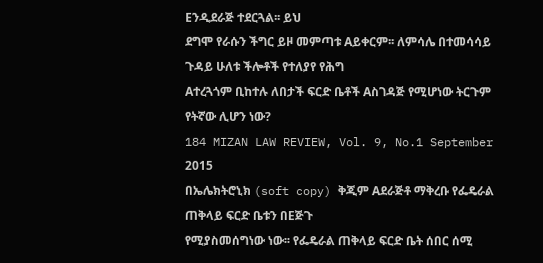Eንዲደራጅ ተደርጓል፡፡ ይህ
ደግሞ የራሱን ችግር ይዞ መምጣቱ Aይቀርም፡፡ ለምሳሌ በተመሳሳይ ጉዳይ ሁለቱ ችሎቶች የተለያየ የሕግ
Aተረጓጎም ቢከተሉ ለበታች ፍርድ ቤቶች Aስገዳጅ የሚሆነው ትርጉም የትኛው ሊሆን ነው?
184 MIZAN LAW REVIEW, Vol. 9, No.1 September 2015
በኤሌክትሮኒክ (soft copy) ቅጂም Aደራጅቶ ማቅረቡ የፌዴራል ጠቅላይ ፍርድ ቤቱን በEጅጉ
የሚያስመሰግነው ነው፡፡ የፌዴራል ጠቅላይ ፍርድ ቤት ሰበር ሰሚ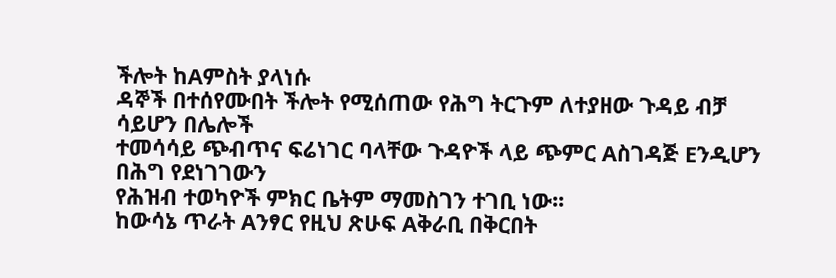ችሎት ከAምስት ያላነሱ
ዳኞች በተሰየሙበት ችሎት የሚሰጠው የሕግ ትርጉም ለተያዘው ጉዳይ ብቻ ሳይሆን በሌሎች
ተመሳሳይ ጭብጥና ፍሬነገር ባላቸው ጉዳዮች ላይ ጭምር Aስገዳጅ Eንዲሆን በሕግ የደነገገውን
የሕዝብ ተወካዮች ምክር ቤትም ማመስገን ተገቢ ነው፡፡
ከውሳኔ ጥራት Aንፃር የዚህ ጽሁፍ Aቅራቢ በቅርበት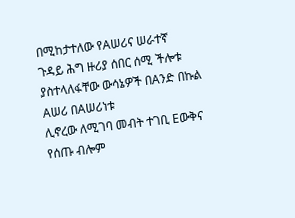በሚከታተለው የAሠሪና ሠራተኛ
ጉዳይ ሕግ ዙሪያ ሰበር ሰሚ ችሎቱ ያስተላለፋቸው ውሳኔዎች በAንድ በኩል Aሠሪ በAሠሪነቱ
ሊኖረው ለሚገባ መብት ተገቢ Eውቅና የሰጡ ብሎም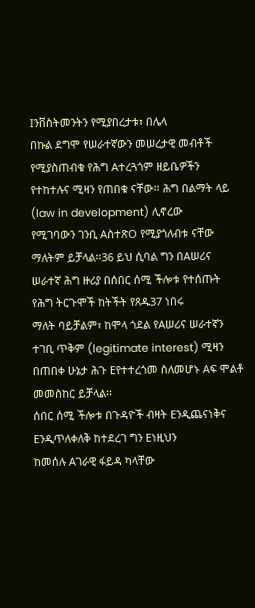Iንቨስትመንትን የሚያበረታቱ፣ በሌላ
በኩል ደግሞ የሠራተኛውን መሠረታዊ መብቶች የሚያስጠብቁ የሕግ Aተረጓጎም ዘይቤዎችን
የተከተሉና ሚዛን የጠበቁ ናቸው፡፡ ሕግ በልማት ላይ (law in development) ሊኖረው
የሚገባውን ገንቢ AስተጽO የሚያጎለብቱ ናቸው ማለትም ይቻላል፡፡36 ይህ ሲባል ግን በAሠሪና
ሠራተኛ ሕግ ዙሪያ በሰበር ሰሚ ችሎቱ የተሰጡት የሕግ ትርጉሞች ከትችት የጸዱ37 ነበሩ
ማለት ባይቻልም፣ ከሞላ ጎደል የAሠሪና ሠራተኛን ተገቢ ጥቅም (legitimate interest) ሚዛን
በጠበቀ ሁኔታ ሕጉ Eየተተረጎመ ስለመሆኑ Aፍ ሞልቶ መመስከር ይቻላል፡፡
ሰበር ሰሚ ችሎቱ በጉዳዮች ብዛት Eንዲጨናነቅና Eንዲጥለቀለቅ ከተደረገ ግን Eነዚህን
ከመሰሉ Aገራዊ ፋይዳ ካላቸው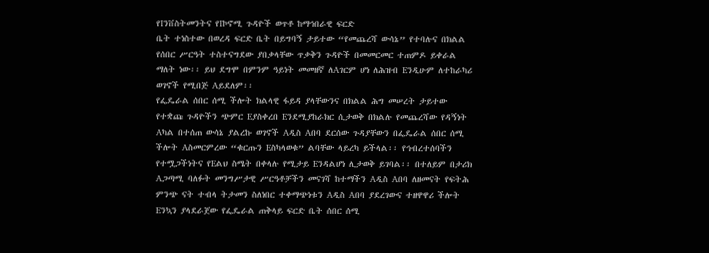የIንቨስትመንትና የIኮኖሚ ጉዳዮች ወጥቶ ከማኅበራዊ ፍርድ
ቤት ተነስተው በወረዳ ፍርድ ቤት በይግባኝ ታይተው “የመጨረሻ ውሳኔ” የተባሉና በክልል
የሰበር ሥርዓት ተስተናግደው ያበቃላቸው ጥቃቅን ጉዳዮች በመመርመር ተጠምዶ ይቀራል
ማለት ነው፡፡ ይህ ደግሞ በምንም ዓይነት መመዘኛ ለAገርም ሆነ ለሕዝብ Eንዲሁም ለተከራካሪ
ወገኖች የሚበጅ Aይደለም፡፡
የፌዴራል ሰበር ሰሚ ችሎት ክልላዊ ፋይዳ ያላቸውንና በክልል ሕግ መሠረት ታይተው
የተቋጩ ጉዳዮችን ጭምር Eያስቀረበ Eንደሚያከራክር ሲታወቅ በክልሉ የመጨረሻው የዳኝነት
Aካል በተሰጠ ውሳኔ ያልረኩ ወገኖች Aዲስ Aበባ ደርሰው ጉዳያቸውን በፌዴራል ሰበር ሰሚ
ችሎት Aስመርምረው “ቁርጡን Eስካላወቁ” ልባቸው ላይረካ ይችላል፡፡ የኅብረተሰባችን
የተሟጋችነትና የEልህ ስሜት በቀላሉ የሚታይ Eንዳልሆነ ሊታወቅ ይገባል፡፡ በተለይም በታሪክ
Aጋጣሚ ባለፉት መንግሥታዊ ሥርዓቶቻችን መናገሻ ከተማችን Aዲስ Aበባ ለዘመናት የፍትሕ
ምንጭ ናት ተብላ ትታመን ስለነበር ተቀማጭነቱን Aዲስ Aበባ ያደረገውና ተዘዋዋሪ ችሎት
Eንኳን ያላደራጀው የፌዴራል ጠቅላይ ፍርድ ቤት ሰበር ሰሚ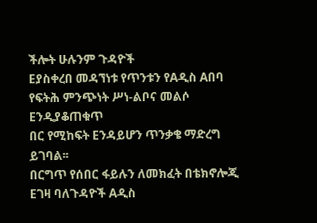ችሎት ሁሉንም ጉዳዮች
Eያስቀረበ መዳኘነቱ የጥንቱን የAዲስ Aበባ የፍትሕ ምንጭነት ሥነ-ልቦና መልሶ Eንዲያቆጠቁጥ
በር የሚከፍት Eንዳይሆን ጥንቃቄ ማድረግ ይገባል፡፡
በርግጥ የሰበር ፋይሉን ለመክፈት በቴክኖሎጂ Eገዛ ባለጉዳዮች Aዲስ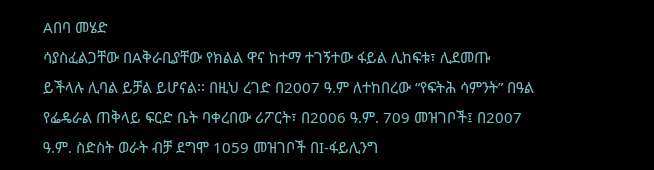Aበባ መሄድ
ሳያስፈልጋቸው በAቅራቢያቸው የክልል ዋና ከተማ ተገኝተው ፋይል ሊከፍቱ፣ ሊደመጡ
ይችላሉ ሊባል ይቻል ይሆናል፡፡ በዚህ ረገድ በ2007 ዓ.ም ለተከበረው “የፍትሕ ሳምንት” በዓል
የፌዴራል ጠቅላይ ፍርድ ቤት ባቀረበው ሪፖርት፣ በ2006 ዓ.ም. 709 መዝገቦች፤ በ2007
ዓ.ም. ስድስት ወራት ብቻ ደግሞ 1059 መዝገቦች በI-ፋይሊንግ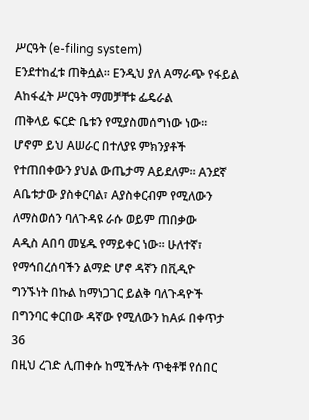ሥርዓት (e-filing system)
Eንደተከፈቱ ጠቅሷል፡፡ Eንዲህ ያለ Aማራጭ የፋይል Aከፋፈት ሥርዓት ማመቻቸቱ ፌዴራል
ጠቅላይ ፍርድ ቤቱን የሚያስመሰግነው ነው፡፡
ሆኖም ይህ Aሠራር በተለያዩ ምክንያቶች የተጠበቀውን ያህል ውጤታማ Aይደለም፡፡ Aንደኛ
Aቤቱታው ያስቀርባል፣ Aያስቀርብም የሚለውን ለማስወሰን ባለጉዳዩ ራሱ ወይም ጠበቃው
Aዲስ Aበባ መሄዱ የማይቀር ነው፡፡ ሁለተኛ፣ የማኅበረሰባችን ልማድ ሆኖ ዳኛን በቪዲዮ
ግንኙነት በኩል ከማነጋገር ይልቅ ባለጉዳዮች በግንባር ቀርበው ዳኛው የሚለውን ከAፉ በቀጥታ
36
በዚህ ረገድ ሊጠቀሱ ከሚችሉት ጥቂቶቹ የሰበር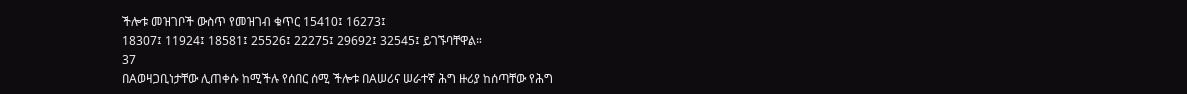ችሎቱ መዝገቦች ውስጥ የመዝገብ ቁጥር 15410፤ 16273፤
18307፤ 11924፤ 18581፤ 25526፤ 22275፤ 29692፤ 32545፤ ይገኙባቸዋል።
37
በAወዛጋቢነታቸው ሊጠቀሱ ከሚችሉ የሰበር ሰሚ ችሎቱ በAሠሪና ሠራተኛ ሕግ ዙሪያ ከሰጣቸው የሕግ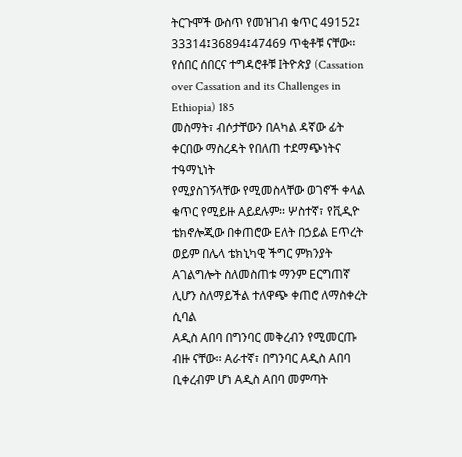ትርጉሞች ውስጥ የመዝገብ ቁጥር 49152፤ 33314፤36894፤47469 ጥቂቶቹ ናቸው፡፡
የሰበር ሰበርና ተግዳሮቶቹ Iትዮጵያ (Cassation over Cassation and its Challenges in Ethiopia) 185
መስማት፣ ብሶታቸውን በAካል ዳኛው ፊት ቀርበው ማስረዳት የበለጠ ተደማጭነትና ተዓማኒነት
የሚያስገኝላቸው የሚመስላቸው ወገኖች ቀላል ቁጥር የሚይዙ Aይደሉም፡፡ ሦስተኛ፣ የቪዲዮ
ቴክኖሎጂው በቀጠሮው Eለት በኃይል Eጥረት ወይም በሌላ ቴክኒካዊ ችግር ምክንያት
Aገልግሎት ስለመስጠቱ ማንም Eርግጠኛ ሊሆን ስለማይችል ተለዋጭ ቀጠሮ ለማስቀረት ሲባል
Aዲስ Aበባ በግንባር መቅረብን የሚመርጡ ብዙ ናቸው፡፡ Aራተኛ፣ በግንባር Aዲስ Aበባ
ቢቀረብም ሆነ Aዲስ Aበባ መምጣት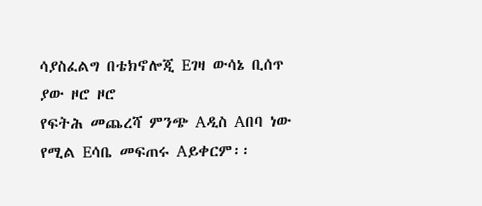ሳያስፈልግ በቴክኖሎጂ Eገዛ ውሳኔ ቢሰጥ ያው ዞሮ ዞሮ
የፍትሕ መጨረሻ ምንጭ Aዲስ Aበባ ነው የሚል Eሳቤ መፍጠሩ Aይቀርም፡፡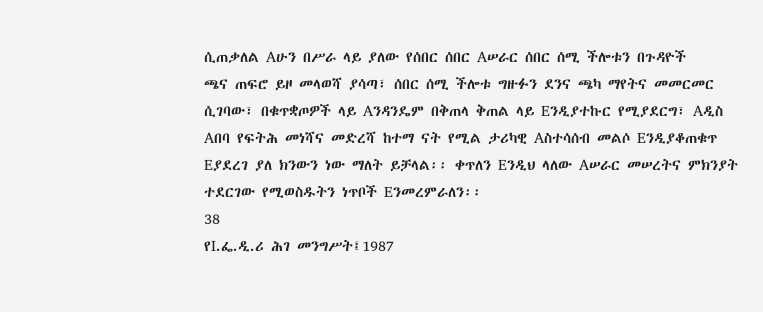ሲጠቃለል Aሁን በሥራ ላይ ያለው የሰበር ሰበር Aሠራር ሰበር ሰሚ ችሎቱን በጉዳዮች
ጫና ጠፍሮ ይዞ መላወሻ ያሳጣ፣ ሰበር ሰሚ ችሎቱ ግዙፉን ደንና ጫካ ማየትና መመርመር
ሲገባው፣ በቁጥቋጦዎች ላይ Aንዳንዴም በቅጠላ ቅጠል ላይ Eንዲያተኩር የሚያደርግ፣ Aዲስ
Aበባ የፍትሕ መነሻና መድረሻ ከተማ ናት የሚል ታሪካዊ Aስተሳሰብ መልሶ Eንዲያቆጠቁጥ
Eያደረገ ያለ ክንውን ነው ማለት ይቻላል፡፡ ቀጥለን Eንዲህ ላለው Aሠራር መሠረትና ምክንያት
ተደርገው የሚወስዱትን ነጥቦች Eንመረምራለን፡፡
38
የI.ፌ.ዲ.ሪ ሕገ መንግሥት፤1987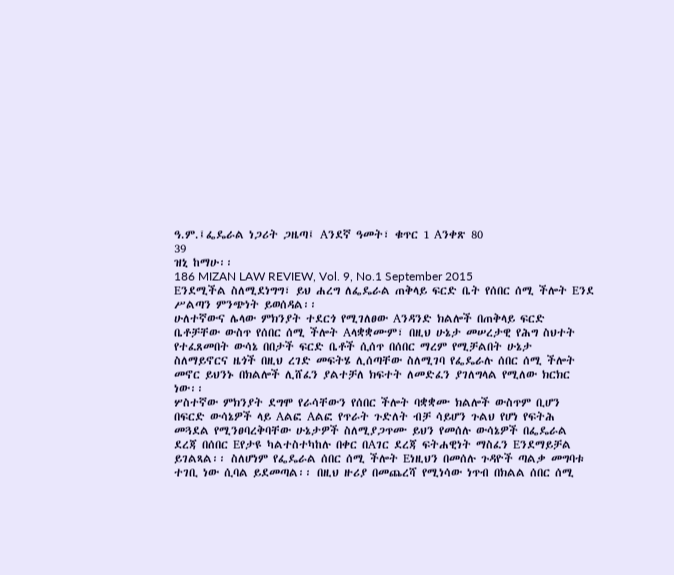ዓ.ም.፤ፌዴራል ነጋሪት ጋዜጣ፤ Aንደኛ ዓመት፣ ቁጥር 1 Aንቀጽ 80
39
ዝኒ ከማሁ፡፡
186 MIZAN LAW REVIEW, Vol. 9, No.1 September 2015
Eንደሚችል ስለሚደነግግ፣ ይህ ሐረግ ለፌዴራል ጠቅላይ ፍርድ ቤት የሰበር ሰሚ ችሎት Eንደ
ሥልጣን ምንጭነት ይወሰዳል፡፡
ሁለተኛውና ሌላው ምክንያት ተደርጎ የሚገለፀው Aንዳንድ ክልሎች በጠቅላይ ፍርድ
ቤቶቻቸው ውስጥ የሰበር ሰሚ ችሎት Aላቋቋሙም፣ በዚህ ሁኔታ መሠረታዊ የሕግ ስህተት
የተፈጸመበት ውሳኔ በበታች ፍርድ ቤቶች ሲሰጥ በሰበር ማረም የሚቻልበት ሁኔታ
ስለማይኖርና ዜጎች በዚህ ረገድ መፍትሄ ሊሰጣቸው ስለሚገባ የፌዴራሉ ሰበር ሰሚ ችሎት
መኖር ይህንኑ በክልሎች ሊሸፈን ያልተቻለ ክፍተት ለመድፈን ያገለግላል የሚለው ክርክር
ነው፡፡
ሦስተኛው ምክንያት ደግሞ የራሳቸውን የሰበር ችሎት ባቋቋሙ ክልሎች ውስጥም ቢሆን
በፍርድ ውሳኔዎች ላይ Aልፎ Aልፎ የጥራት ጉድለት ብቻ ሳይሆን ጉልህ የሆነ የፍትሕ
መጓደል የሚንፀባረቅባቸው ሁኔታዎች ስለሚያጋጥሙ ይህን የመሰሉ ውሳኔዎች በፌዴራል
ደረጃ በሰበር Eየታዩ ካልተስተካከሉ በቀር በAገር ደረጃ ፍትሐዊነት ማስፈን Eንደማይቻል
ይገልጻል፡፡ ስለሆነም የፌዴራል ሰበር ሰሚ ችሎት Eነዚህን በመሰሉ ጉዳዮች ጣልቃ መግባቱ
ተገቢ ነው ሲባል ይደመጣል፡፡ በዚህ ዙሪያ በመጨረሻ የሚነሳው ነጥብ በክልል ሰበር ሰሚ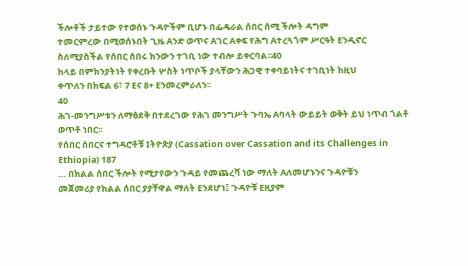ችሎቶች ታይተው የተወሰኑ ጉዳዮችም ቢሆኑ በፌዴራል ሰበር ሰሚ ችሎት ዳግም
ተመርምረው በሚወሰኑበት ጊዜ Aንድ ወጥና Aገር Aቀፍ የሕግ Aተረጓጎም ሥርዓት Eንዲኖር
ስለሚያስችል የሰበር ሰበሩ ክንውን ተገቢ ነው ተብሎ ይቀርባል፡፡40
ከላይ በምክንያትነት የቀረቡት ሦስት ነጥቦች ያላቸውን ሕጋዊ ተቀባይነትና ተገቢነት ከዚህ
ቀጥለን በክፍል 6፣ 7 Eና 8+ Eንመረምራለን፡፡
40
ሕገ-መንግሥቱን ለማፅደቅ በተደረገው የሕገ መንግሥት ጉባኤ Aባላት ውይይት ወቅት ይህ ነጥብ ጎልቶ
ወጥቶ ነበር፡፡
የሰበር ሰበርና ተግዳሮቶቹ Iትዮጵያ (Cassation over Cassation and its Challenges in Ethiopia) 187
… በክልል ሰበር ችሎት የሚታየውን ጉዳይ የመጨረሻ ነው ማለት Aለመሆኑንና ጉዳዮቹን
መጀመሪያ የክልል ሰበር ያያቸዋል ማለት Eንደሆነ፤ ጉዳዮቹ Eዚያም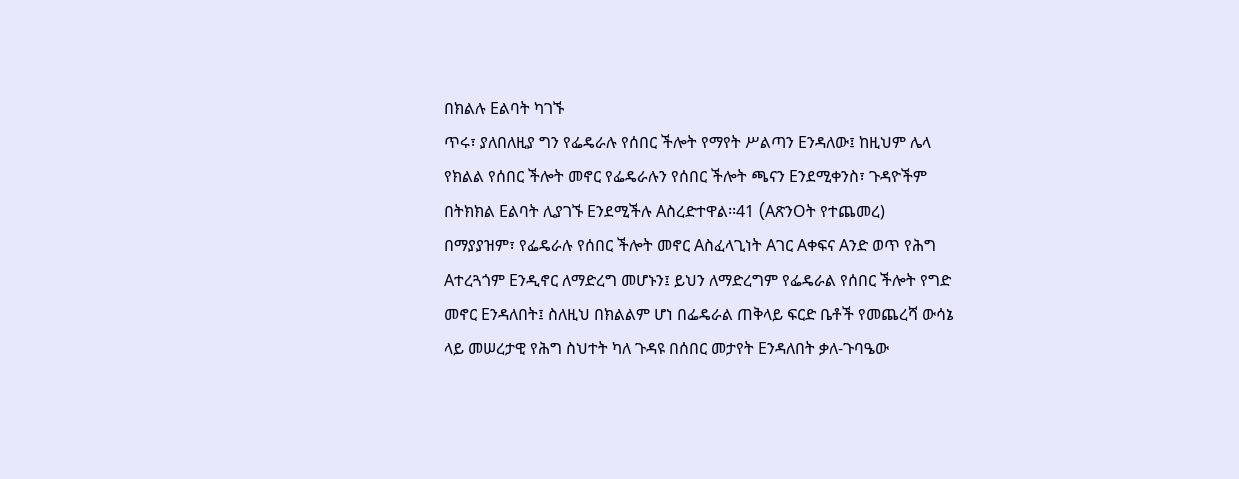በክልሉ Eልባት ካገኙ
ጥሩ፣ ያለበለዚያ ግን የፌዴራሉ የሰበር ችሎት የማየት ሥልጣን Eንዳለው፤ ከዚህም ሌላ
የክልል የሰበር ችሎት መኖር የፌዴራሉን የሰበር ችሎት ጫናን Eንደሚቀንስ፣ ጉዳዮችም
በትክክል Eልባት ሊያገኙ Eንደሚችሉ Aስረድተዋል፡፡41 (AጽንOት የተጨመረ)
በማያያዝም፣ የፌዴራሉ የሰበር ችሎት መኖር Aስፈላጊነት Aገር Aቀፍና Aንድ ወጥ የሕግ
Aተረጓጎም Eንዲኖር ለማድረግ መሆኑን፤ ይህን ለማድረግም የፌዴራል የሰበር ችሎት የግድ
መኖር Eንዳለበት፤ ስለዚህ በክልልም ሆነ በፌዴራል ጠቅላይ ፍርድ ቤቶች የመጨረሻ ውሳኔ
ላይ መሠረታዊ የሕግ ስህተት ካለ ጉዳዩ በሰበር መታየት Eንዳለበት ቃለ-ጉባዔው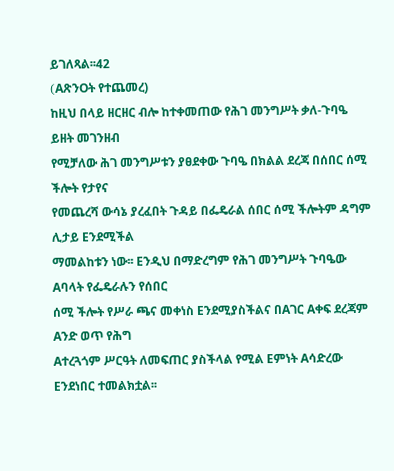ይገለጻል፡፡42
(AጽንOት የተጨመረ)
ከዚህ በላይ ዘርዘር ብሎ ከተቀመጠው የሕገ መንግሥት ቃለ-ጉባዔ ይዘት መገንዘብ
የሚቻለው ሕገ መንግሥቱን ያፀደቀው ጉባዔ በክልል ደረጃ በሰበር ሰሚ ችሎት የታየና
የመጨረሻ ውሳኔ ያረፈበት ጉዳይ በፌዴራል ሰበር ሰሚ ችሎትም ዳግም ሊታይ Eንደሚችል
ማመልከቱን ነው፡፡ Eንዲህ በማድረግም የሕገ መንግሥት ጉባዔው Aባላት የፌዴራሉን የሰበር
ሰሚ ችሎት የሥራ ጫና መቀነስ Eንደሚያስችልና በAገር Aቀፍ ደረጃም Aንድ ወጥ የሕግ
Aተረጓጎም ሥርዓት ለመፍጠር ያስችላል የሚል Eምነት Aሳድረው Eንደነበር ተመልክቷል፡፡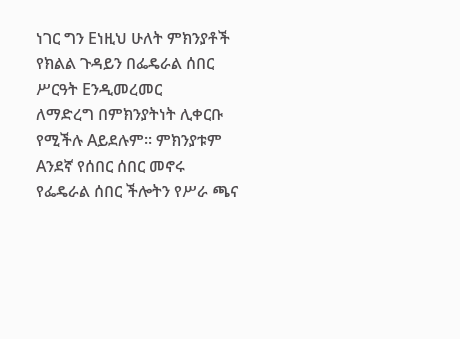ነገር ግን Eነዚህ ሁለት ምክንያቶች የክልል ጉዳይን በፌዴራል ሰበር ሥርዓት Eንዲመረመር
ለማድረግ በምክንያትነት ሊቀርቡ የሚችሉ Aይደሉም፡፡ ምክንያቱም Aንደኛ የሰበር ሰበር መኖሩ
የፌዴራል ሰበር ችሎትን የሥራ ጫና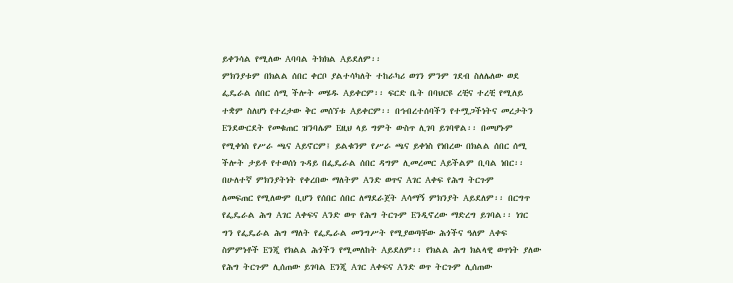ይቀንሳል የሚለው Aባባል ትክክል Aይደለም፡፡
ምክንያቱም በክልል ሰበር ቀርቦ ያልተሳካለት ተከራካሪ ወገን ምንም ገደብ ስለሌለው ወደ
ፌዴራል ሰበር ሰሚ ችሎት መሄዱ Aይቀርም፡፡ ፍርድ ቤት በባህርዩ ረቺና ተረቺ የሚለይ
ተቋም ስለሆነ የተረታው ቅር መሰኘቱ Aይቀርም፡፡ በኅብረተሰባችን የተሟጋችነትና መረታትን
Eንደውርደት የመቁጠር ዝንባሌም Eዚህ ላይ ግምት ውስጥ ሊገባ ይገባዋል፡፡ በመሆኑም
የሚቀነስ የሥራ ጫና Aይኖርም፤ ይልቁንም የሥራ ጫና ይቀነስ የነበረው በክልል ሰበር ሰሚ
ችሎት ታይቶ የተወሰነ ጉዳይ በፌዴራል ሰበር ዳግም ሊመረመር Aይችልም ቢባል ነበር፡፡
በሁለተኛ ምክንያትነት የቀረበው ማለትም Aንድ ወጥና Aገር Aቀፍ የሕግ ትርጉም
ለመፍጠር የሚለውም ቢሆን የሰበር ሰበር ለማደራጀት Aሳማኝ ምክንያት Aይደለም፡፡ በርግጥ
የፌዴራል ሕግ Aገር Aቀፍና Aንድ ወጥ የሕግ ትርጉም Eንዲኖረው ማድረግ ይገባል፡፡ ነገር
ግን የፌዴራል ሕግ ማለት የፌዴራል መንግሥት የሚያወጣቸው ሕጎችና ዓለም Aቀፍ
ስምምነቶች Eንጂ የክልል ሕጎችን የሚመለከት Aይደለም፡፡ የክልል ሕግ ክልላዊ ወጥነት ያለው
የሕግ ትርጉም ሊሰጠው ይገባል Eንጂ Aገር Aቀፍና Aንድ ወጥ ትርጉም ሊሰጠው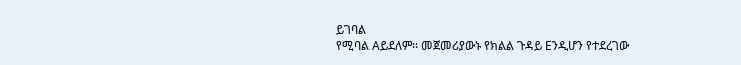ይገባል
የሚባል Aይደለም፡፡ መጀመሪያውኑ የክልል ጉዳይ Eንዲሆን የተደረገው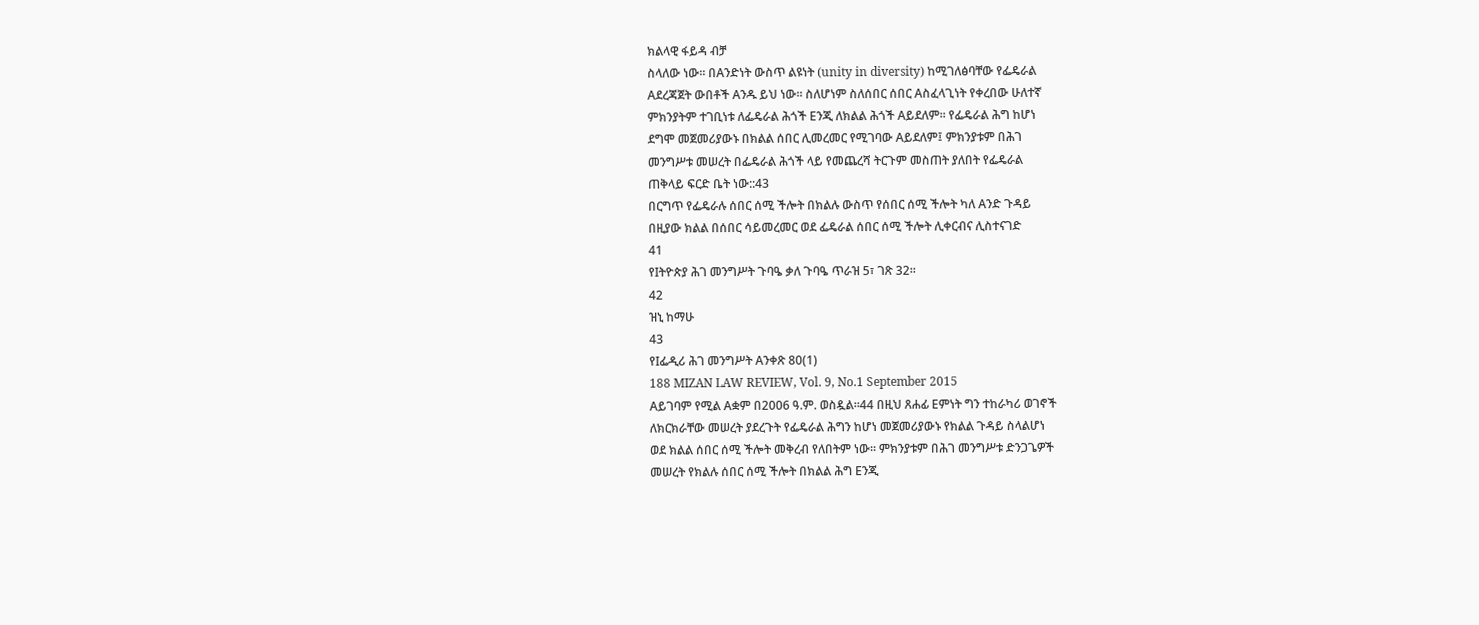ክልላዊ ፋይዳ ብቻ
ስላለው ነው፡፡ በAንድነት ውስጥ ልዩነት (unity in diversity) ከሚገለፅባቸው የፌዴራል
Aደረጃጀት ውበቶች Aንዱ ይህ ነው፡፡ ስለሆነም ስለሰበር ሰበር Aስፈላጊነት የቀረበው ሁለተኛ
ምክንያትም ተገቢነቱ ለፌዴራል ሕጎች Eንጂ ለክልል ሕጎች Aይደለም፡፡ የፌዴራል ሕግ ከሆነ
ደግሞ መጀመሪያውኑ በክልል ሰበር ሊመረመር የሚገባው Aይደለም፤ ምክንያቱም በሕገ
መንግሥቱ መሠረት በፌዴራል ሕጎች ላይ የመጨረሻ ትርጉም መስጠት ያለበት የፌዴራል
ጠቅላይ ፍርድ ቤት ነው::43
በርግጥ የፌዴራሉ ሰበር ሰሚ ችሎት በክልሉ ውስጥ የሰበር ሰሚ ችሎት ካለ Aንድ ጉዳይ
በዚያው ክልል በሰበር ሳይመረመር ወደ ፌዴራል ሰበር ሰሚ ችሎት ሊቀርብና ሊስተናገድ
41
የIትዮጵያ ሕገ መንግሥት ጉባዔ ቃለ ጉባዔ ጥራዝ 5፣ ገጽ 32፡፡
42
ዝኒ ከማሁ
43
የIፌዲሪ ሕገ መንግሥት Aንቀጽ 80(1)
188 MIZAN LAW REVIEW, Vol. 9, No.1 September 2015
Aይገባም የሚል Aቋም በ2006 ዓ.ም. ወስዷል፡፡44 በዚህ ጸሐፊ Eምነት ግን ተከራካሪ ወገኖች
ለክርክራቸው መሠረት ያደረጉት የፌዴራል ሕግን ከሆነ መጀመሪያውኑ የክልል ጉዳይ ስላልሆነ
ወደ ክልል ሰበር ሰሚ ችሎት መቅረብ የለበትም ነው፡፡ ምክንያቱም በሕገ መንግሥቱ ድንጋጌዎች
መሠረት የክልሉ ሰበር ሰሚ ችሎት በክልል ሕግ Eንጂ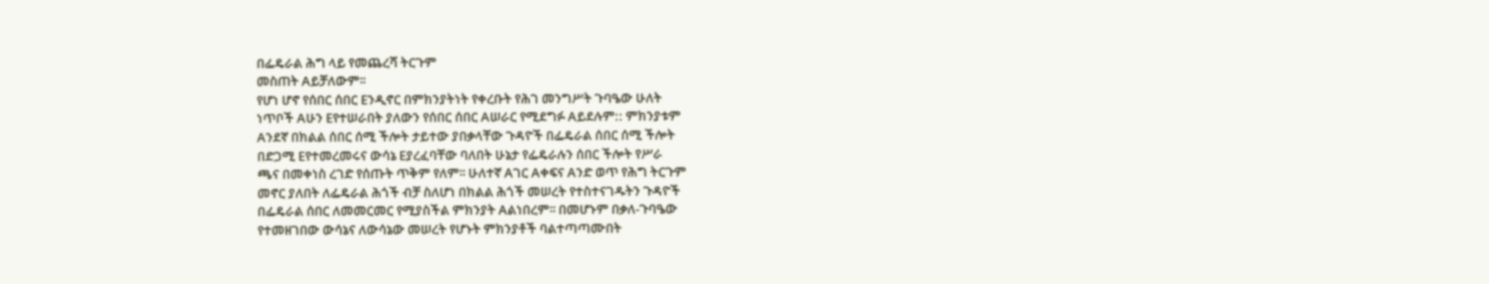በፌዴራል ሕግ ላይ የመጨረሻ ትርጉም
መስጠት Aይቻለውም፡፡
የሆነ ሆኖ የሰበር ሰበር Eንዲኖር በምክንያትነት የቀረቡት የሕገ መንግሥት ጉባዔው ሁለት
ነጥቦች Aሁን Eየተሠራበት ያለውን የሰበር ሰበር Aሠራር የሚደግፉ Aይደሉም:: ምክንያቱም
Aንደኛ በክልል ሰበር ሰሚ ችሎት ታይተው ያበቃላቸው ጉዳዮች በፌዴራል ሰበር ሰሚ ችሎት
በድጋሚ Eየተመረመሩና ውሳኔ Eያረፈባቸው ባለበት ሁኔታ የፌዴራሉን ሰበር ችሎት የሥራ
ጫና በመቀነስ ረገድ የሰጡት ጥቅም የለም፡፡ ሁለተኛ Aገር Aቀፍና Aንድ ወጥ የሕግ ትርጉም
መኖር ያለበት ለፌዴራል ሕጎች ብቻ ስለሆነ በክልል ሕጎች መሠረት የተስተናገዱትን ጉዳዮች
በፌዴራል ሰበር ለመመርመር የሚያስችል ምክንያት Aልነበረም፡፡ በመሆኑም በቃለ-ጉባዔው
የተመዘገበው ውሳኔና ለውሳኔው መሠረት የሆኑት ምክንያቶች ባልተጣጣሙበት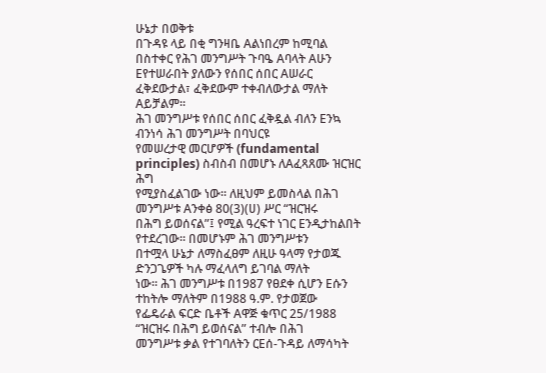ሁኔታ በወቅቱ
በጉዳዩ ላይ በቂ ግንዛቤ Aልነበረም ከሚባል በስተቀር የሕገ መንግሥት ጉባዔ Aባላት Aሁን
Eየተሠራበት ያለውን የሰበር ሰበር Aሠራር ፈቅደውታል፣ ፈቅደውም ተቀብለውታል ማለት
Aይቻልም፡፡
ሕገ መንግሥቱ የሰበር ሰበር ፈቅዷል ብለን Eንኳ ብንነሳ ሕገ መንግሥት በባህርዩ
የመሠረታዊ መርሆዎች (fundamental principles) ስብስብ በመሆኑ ለAፈጻጸሙ ዝርዝር ሕግ
የሚያስፈልገው ነው፡፡ ለዚህም ይመስላል በሕገ መንግሥቱ Aንቀፅ 80(3)(ሀ) ሥር “ዝርዝሩ
በሕግ ይወሰናል”፤ የሚል ዓረፍተ ነገር Eንዲታከልበት የተደረገው፡፡ በመሆኑም ሕገ መንግሥቱን
በተሟላ ሁኔታ ለማስፈፀም ለዚሁ ዓላማ የታወጁ ድንጋጌዎች ካሉ ማፈላለግ ይገባል ማለት
ነው፡፡ ሕገ መንግሥቱ በ1987 የፀደቀ ሲሆን Eሱን ተከትሎ ማለትም በ1988 ዓ.ም. የታወጀው
የፌዴራል ፍርድ ቤቶች Aዋጅ ቁጥር 25/1988 “ዝርዝሩ በሕግ ይወሰናል” ተብሎ በሕገ
መንግሥቱ ቃል የተገባለትን ርEሰ-ጉዳይ ለማሳካት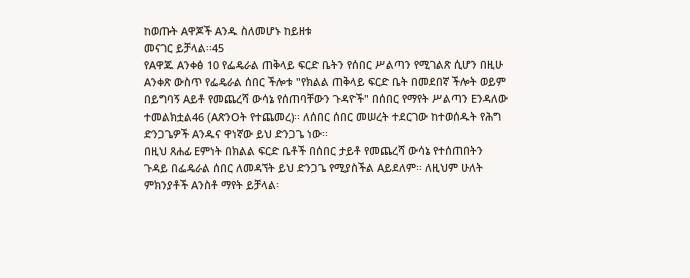ከወጡት Aዋጆች Aንዱ ስለመሆኑ ከይዘቱ
መናገር ይቻላል፡፡45
የAዋጁ Aንቀፅ 10 የፌዴራል ጠቅላይ ፍርድ ቤትን የሰበር ሥልጣን የሚገልጽ ሲሆን በዚሁ
Aንቀጽ ውስጥ የፌዴራል ሰበር ችሎቱ "የክልል ጠቅላይ ፍርድ ቤት በመደበኛ ችሎት ወይም
በይግባኝ Aይቶ የመጨረሻ ውሳኔ የሰጠባቸውን ጉዳዮች" በሰበር የማየት ሥልጣን Eንዳለው
ተመልክቷል46 (AጽንOት የተጨመረ)፡፡ ለሰበር ሰበር መሠረት ተደርገው ከተወሰዱት የሕግ
ድንጋጌዎች Aንዱና ዋነኛው ይህ ድንጋጌ ነው፡፡
በዚህ ጸሐፊ Eምነት በክልል ፍርድ ቤቶች በሰበር ታይቶ የመጨረሻ ውሳኔ የተሰጠበትን
ጉዳይ በፌዴራል ሰበር ለመዳኘት ይህ ድንጋጌ የሚያስችል Aይደለም፡፡ ለዚህም ሁለት
ምክንያቶች Aንስቶ ማየት ይቻላል፡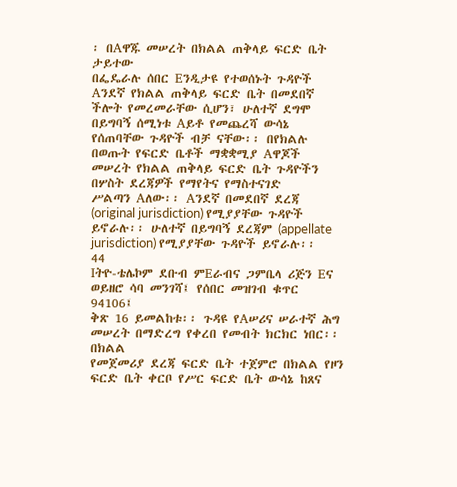፡ በAዋጁ መሠረት በክልል ጠቅላይ ፍርድ ቤት ታይተው
በፌዴራሉ ሰበር Eንዲታዩ የተወሰኑት ጉዳዮች Aንደኛ የክልል ጠቅላይ ፍርድ ቤት በመደበኛ
ችሎት የመረመራቸው ሲሆን፣ ሁለተኛ ደግሞ በይግባኝ ሰሚነቱ Aይቶ የመጨረሻ ውሳኔ
የሰጠባቸው ጉዳዮች ብቻ ናቸው፡፡ በየክልሉ በወጡት የፍርድ ቤቶች ማቋቋሚያ Aዋጆች
መሠረት የክልል ጠቅላይ ፍርድ ቤት ጉዳዮችን በሦስት ደረጃዎች የማየትና የማስተናገድ
ሥልጣን Aለው፡፡ Aንደኛ በመደበኛ ደረጃ (original jurisdiction) የሚያያቸው ጉዳዮች
ይኖራሉ፡፡ ሁለተኛ በይግባኝ ደረጃም (appellate jurisdiction) የሚያያቸው ጉዳዮች ይኖራሉ፡፡
44
Iትዮ-ቴሌኮም ደቡብ ምEራብና ጋምቤላ ሪጅን Eና ወይዘሮ ሳባ መንገሻ፤ የሰበር መዝገብ ቁጥር 94106፤
ቅጽ 16 ይመልከቱ፡፡ ጉዳዩ የAሠሪና ሠራተኛ ሕግ መሠረት በማድረግ የቀረበ የመብት ክርክር ነበር፡፡ በክልል
የመጀመሪያ ደረጃ ፍርድ ቤት ተጀምሮ በክልል የዞን ፍርድ ቤት ቀርቦ የሥር ፍርድ ቤት ውሳኔ ከጸና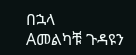በኋላ
Aመልካቹ ጉዳዩን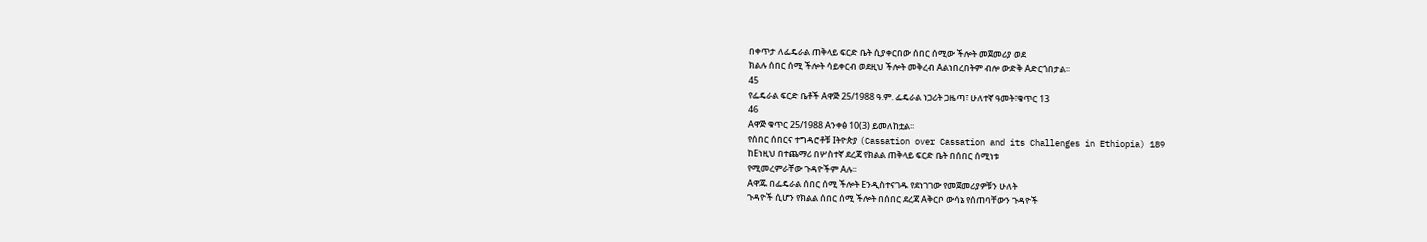በቀጥታ ለፌዴራል ጠቅላይ ፍርድ ቤት ሲያቀርበው ሰበር ሰሚው ችሎት መጀመሪያ ወደ
ክልሉ ሰበር ሰሚ ችሎት ሳይቀርብ ወደዚህ ችሎት መቅረብ Aልነበረበትም ብሎ ውድቅ Aድርጎበታል፡፡
45
የፌዴራል ፍርድ ቤቶች Aዋጅ 25/1988 ዓ.ም. ፌዴራል ነጋሪት ጋዜጣ፣ ሁለተኛ ዓመት፣ቁጥር 13
46
Aዋጅ ቁጥር 25/1988 Aንቀፅ 10(3) ይመለከቷል፡፡
የሰበር ሰበርና ተግዳሮቶቹ Iትዮጵያ (Cassation over Cassation and its Challenges in Ethiopia) 189
ከEነዚህ በተጨማሪ በሦስተኛ ደረጃ የክልል ጠቅላይ ፍርድ ቤት በሰበር ሰሚነቱ
የሚመረምራቸው ጉዳዮችም Aሉ፡፡
Aዋጁ በፌዴራል ሰበር ሰሚ ችሎት Eንዲስተናገዱ የደነገገው የመጀመሪያዎቹን ሁለት
ጉዳዮች ሲሆን የክልል ሰበር ሰሚ ችሎት በሰበር ደረጃ Aቅርቦ ውሳኔ የሰጠባቸውን ጉዳዮች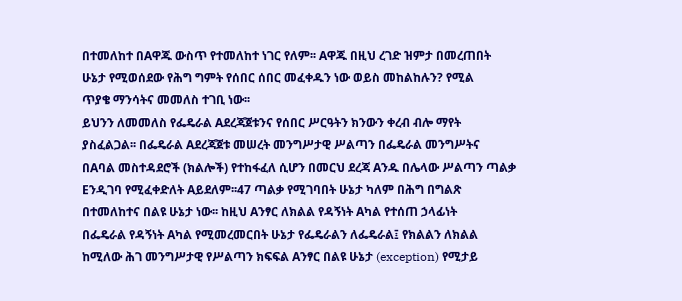በተመለከተ በAዋጁ ውስጥ የተመለከተ ነገር የለም፡፡ Aዋጁ በዚህ ረገድ ዝምታ በመረጠበት
ሁኔታ የሚወሰደው የሕግ ግምት የሰበር ሰበር መፈቀዱን ነው ወይስ መከልከሉን? የሚል
ጥያቄ ማንሳትና መመለስ ተገቢ ነው፡፡
ይህንን ለመመለስ የፌዴራል Aደረጃጀቱንና የሰበር ሥርዓትን ክንውን ቀረብ ብሎ ማየት
ያስፈልጋል፡፡ በፌዴራል Aደረጃጀቱ መሠረት መንግሥታዊ ሥልጣን በፌዴራል መንግሥትና
በAባል መስተዳደሮች (ክልሎች) የተከፋፈለ ሲሆን በመርህ ደረጃ Aንዱ በሌላው ሥልጣን ጣልቃ
Eንዲገባ የሚፈቀድለት Aይደለም፡፡47 ጣልቃ የሚገባበት ሁኔታ ካለም በሕግ በግልጽ
በተመለከተና በልዩ ሁኔታ ነው፡፡ ከዚህ Aንፃር ለክልል የዳኝነት Aካል የተሰጠ ኃላፊነት
በፌዴራል የዳኝነት Aካል የሚመረመርበት ሁኔታ የፌዴራልን ለፌዴራል፤ የክልልን ለክልል
ከሚለው ሕገ መንግሥታዊ የሥልጣን ክፍፍል Aንፃር በልዩ ሁኔታ (exception) የሚታይ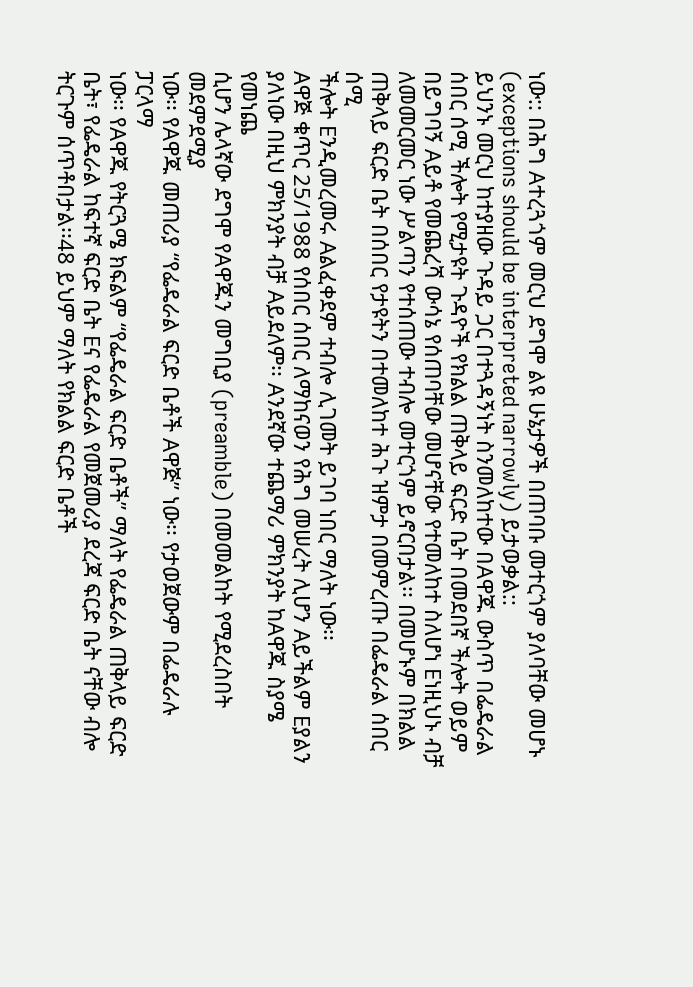ነው:: በሕግ Aተረጓጎም መርህ ደግሞ ልዩ ሁኔታዎች በጠባቡ መተርጎም ያለባቸው መሆኑ
(exceptions should be interpreted narrowly) ይታወቃል::
ይህንኑ መርህ ከተያዘው ጉዳይ ጋር በተጓዳኝነት ስንመለከተው በAዋጁ ውስጥ በፌዴራል
ሰበር ሰሚ ችሎት የሚታዩት ጉዳዮች የክልል ጠቅላይ ፍርድ ቤት በመደበኛ ችሎት ወይም
በይግባኝ Aይቶ የመጨረሻ ውሳኔ የሰጠባቸው መሆናቸው የተመለከተ ስለሆነ Eነዚህኑ ብቻ
ለመመርመር ነው ሥልጣን የተሰጠው ተብሎ መተርጎም ይኖርበታል፡፡ በመሆኑም በክልል
ጠቅላይ ፍርድ ቤት በሰበር የታዩትን በተመለከተ ሕጉ ዝምታ በመምረጡ በፌዴራል ሰበር ሰሚ
ችሎት Eንዲመረመሩ Aልፈቀደም ተብሎ ሊገመት ይገባ ነበር ማለት ነው፡፡
Aዋጅ ቁጥር 25/1988 የሰበር ሰበር ለማከናወን የሕግ መሠረት ሊሆን Aይችልም Eያልን
ያለነው በዚህ ምክንያት ብቻ Aይደለም፡፡ Aንደኛው ተጨማሪ ምክንያት ከAዋጁ ስያሜ የመነጨ
ሲሆን ሌላኛው ደግሞ የAዋጁን መግቢያ (preamble) በመመልከት የሚደረስበት መደምደሚያ
ነው፡፡ የAዋጁ መጠሪያ “የፌዴራል ፍርድ ቤቶች Aዋጅ” ነው፡፡ የታወጀውም በፌዴራሉ ፓርላማ
ነው፡፡ የAዋጁ የትርጓሜ ክፍልም “የፌዴራል ፍርድ ቤቶች” ማለት የፌዴራል ጠቅላይ ፍርድ
ቤት፣ የፌዴራል ከፍተኛ ፍርድ ቤት Eና የፌዴራል የመጀመሪያ ደረጃ ፍርድ ቤት ናቸው ብሎ
ትርጉም ሰጥቶበታል፡፡48 ይህም ማለት የክልል ፍርድ ቤቶች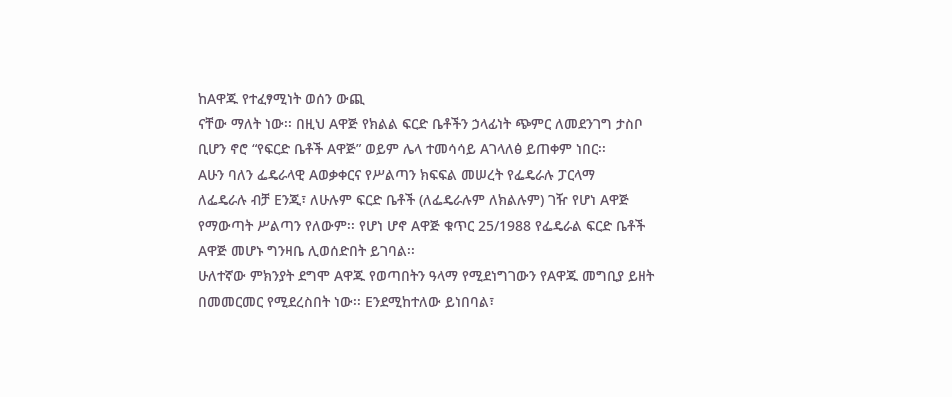ከAዋጁ የተፈፃሚነት ወሰን ውጪ
ናቸው ማለት ነው፡፡ በዚህ Aዋጅ የክልል ፍርድ ቤቶችን ኃላፊነት ጭምር ለመደንገግ ታስቦ
ቢሆን ኖሮ “የፍርድ ቤቶች Aዋጅ” ወይም ሌላ ተመሳሳይ Aገላለፅ ይጠቀም ነበር፡፡
Aሁን ባለን ፌዴራላዊ Aወቃቀርና የሥልጣን ክፍፍል መሠረት የፌዴራሉ ፓርላማ
ለፌዴራሉ ብቻ Eንጂ፣ ለሁሉም ፍርድ ቤቶች (ለፌዴራሉም ለክልሉም) ገዥ የሆነ Aዋጅ
የማውጣት ሥልጣን የለውም፡፡ የሆነ ሆኖ Aዋጅ ቁጥር 25/1988 የፌዴራል ፍርድ ቤቶች
Aዋጅ መሆኑ ግንዛቤ ሊወሰድበት ይገባል፡፡
ሁለተኛው ምክንያት ደግሞ Aዋጁ የወጣበትን ዓላማ የሚደነግገውን የAዋጁ መግቢያ ይዘት
በመመርመር የሚደረስበት ነው፡፡ Eንደሚከተለው ይነበባል፣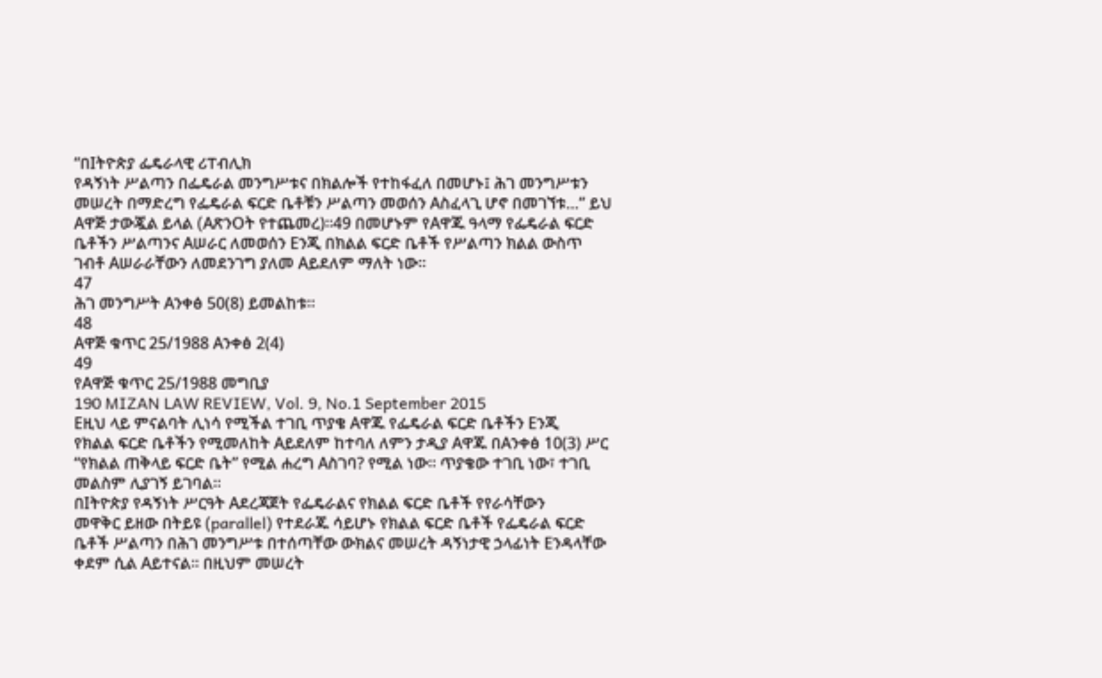“በIትዮጵያ ፌዴራላዊ ሪፐብሊክ
የዳኝነት ሥልጣን በፌዴራል መንግሥቱና በክልሎች የተከፋፈለ በመሆኑ፤ ሕገ መንግሥቱን
መሠረት በማድረግ የፌዴራል ፍርድ ቤቶቹን ሥልጣን መወሰን Aስፈላጊ ሆኖ በመገኘቱ…” ይህ
Aዋጅ ታውጇል ይላል (AጽንOት የተጨመረ)፡፡49 በመሆኑም የAዋጁ ዓላማ የፌዴራል ፍርድ
ቤቶችን ሥልጣንና Aሠራር ለመወሰን Eንጂ በክልል ፍርድ ቤቶች የሥልጣን ክልል ውስጥ
ገብቶ Aሠራራቸውን ለመደንገግ ያለመ Aይደለም ማለት ነው፡፡
47
ሕገ መንግሥት Aንቀፅ 50(8) ይመልከቱ፡፡
48
Aዋጅ ቁጥር 25/1988 Aንቀፅ 2(4)
49
የAዋጅ ቁጥር 25/1988 መግቢያ
190 MIZAN LAW REVIEW, Vol. 9, No.1 September 2015
Eዚህ ላይ ምናልባት ሊነሳ የሚችል ተገቢ ጥያቄ Aዋጁ የፌዴራል ፍርድ ቤቶችን Eንጂ
የክልል ፍርድ ቤቶችን የሚመለከት Aይደለም ከተባለ ለምን ታዲያ Aዋጁ በAንቀፅ 10(3) ሥር
“የክልል ጠቅላይ ፍርድ ቤት” የሚል ሐረግ Aስገባ? የሚል ነው፡፡ ጥያቄው ተገቢ ነው፣ ተገቢ
መልስም ሊያገኝ ይገባል።
በIትዮጵያ የዳኝነት ሥርዓት Aደረጃጀት የፌዴራልና የክልል ፍርድ ቤቶች የየራሳቸውን
መዋቅር ይዘው በትይዩ (parallel) የተደራጁ ሳይሆኑ የክልል ፍርድ ቤቶች የፌዴራል ፍርድ
ቤቶች ሥልጣን በሕገ መንግሥቱ በተሰጣቸው ውክልና መሠረት ዳኝነታዊ ኃላፊነት Eንዳላቸው
ቀደም ሲል Aይተናል፡፡ በዚህም መሠረት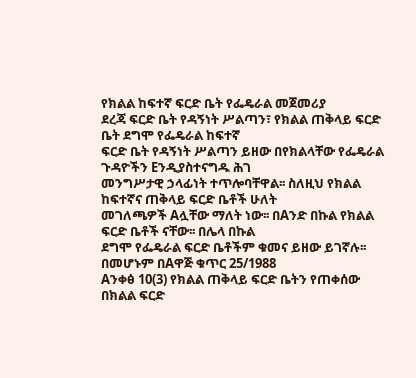የክልል ከፍተኛ ፍርድ ቤት የፌዴራል መጀመሪያ
ደረጃ ፍርድ ቤት የዳኝነት ሥልጣን፣ የክልል ጠቅላይ ፍርድ ቤት ደግሞ የፌዴራል ከፍተኛ
ፍርድ ቤት የዳኝነት ሥልጣን ይዘው በየክልላቸው የፌዴራል ጉዳዮችን Eንዲያስተናግዱ ሕገ
መንግሥታዊ ኃላፊነት ተጥሎባቸዋል፡፡ ስለዚህ የክልል ከፍተኛና ጠቅላይ ፍርድ ቤቶች ሁለት
መገለጫዎች Aሏቸው ማለት ነው፡፡ በAንድ በኩል የክልል ፍርድ ቤቶች ናቸው፡፡ በሌላ በኩል
ደግሞ የፌዴራል ፍርድ ቤቶችም ቁመና ይዘው ይገኛሉ፡፡ በመሆኑም በAዋጅ ቁጥር 25/1988
Aንቀፅ 10(3) የክልል ጠቅላይ ፍርድ ቤትን የጠቀሰው በክልል ፍርድ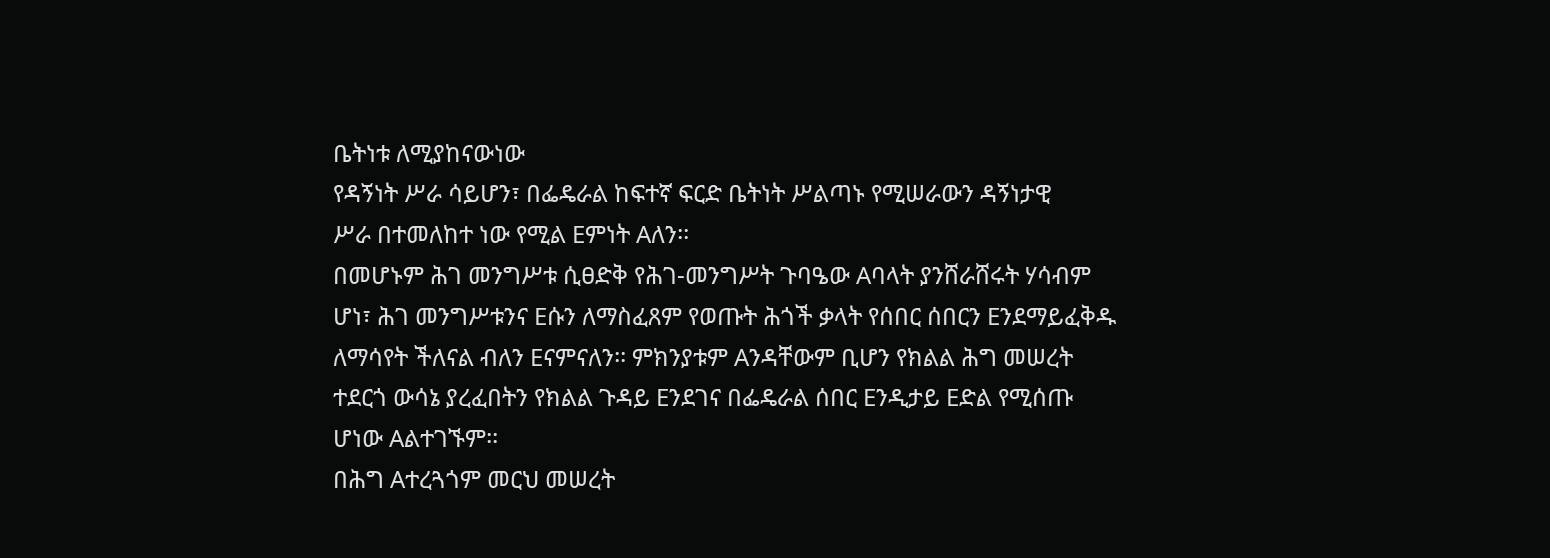ቤትነቱ ለሚያከናውነው
የዳኝነት ሥራ ሳይሆን፣ በፌዴራል ከፍተኛ ፍርድ ቤትነት ሥልጣኑ የሚሠራውን ዳኝነታዊ
ሥራ በተመለከተ ነው የሚል Eምነት Aለን፡፡
በመሆኑም ሕገ መንግሥቱ ሲፀድቅ የሕገ-መንግሥት ጉባዔው Aባላት ያንሸራሸሩት ሃሳብም
ሆነ፣ ሕገ መንግሥቱንና Eሱን ለማስፈጸም የወጡት ሕጎች ቃላት የሰበር ሰበርን Eንደማይፈቅዱ
ለማሳየት ችለናል ብለን Eናምናለን፡፡ ምክንያቱም Aንዳቸውም ቢሆን የክልል ሕግ መሠረት
ተደርጎ ውሳኔ ያረፈበትን የክልል ጉዳይ Eንደገና በፌዴራል ሰበር Eንዲታይ Eድል የሚሰጡ
ሆነው Aልተገኙም፡፡
በሕግ Aተረጓጎም መርህ መሠረት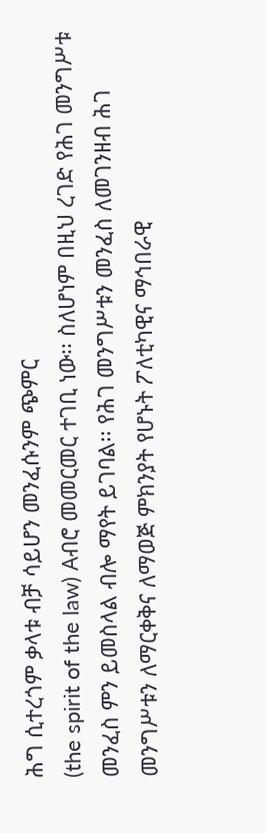ሕግ ሲተረጎም ቃላቱ ብቻ ሳይሆን መንፈሱንም ጭምር
(the spirit of the law) Aብሮ መመርመር ተገቢ ነው፡፡ ስለሆነም በዚህ ረገድ የሕገ መንግሥቱ
መንፈስ ምን ይመስላል ብሎ ማየት ይገባል፡፡ የሕገ መንግሥቱን መንፈስ ለመገንዘብ ሕገ
መንግሥቱን ለማርቀቅና ለማወጅ ምክንያት የሆኑት ፖለቲካዊና ማኅበራዊ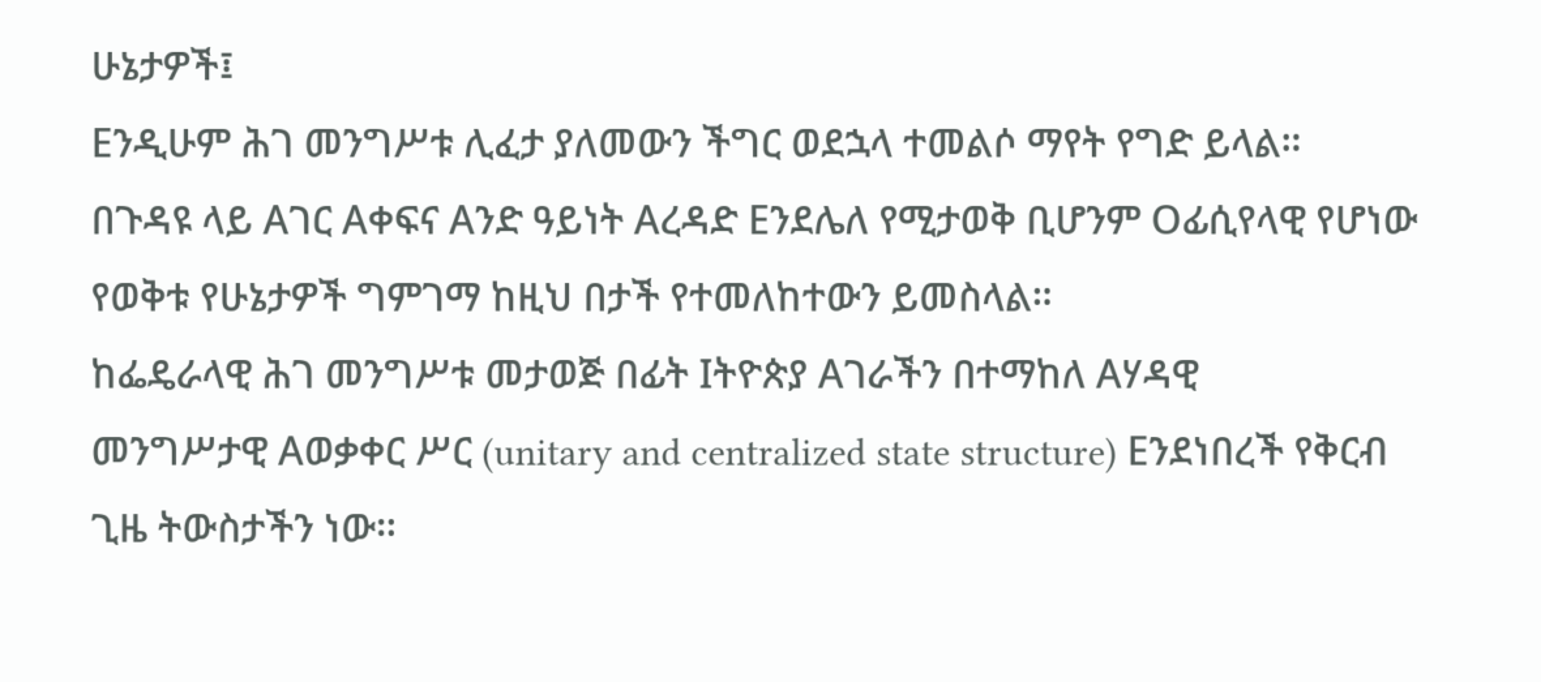ሁኔታዎች፤
Eንዲሁም ሕገ መንግሥቱ ሊፈታ ያለመውን ችግር ወደኋላ ተመልሶ ማየት የግድ ይላል፡፡
በጉዳዩ ላይ Aገር Aቀፍና Aንድ ዓይነት Aረዳድ Eንደሌለ የሚታወቅ ቢሆንም Oፊሲየላዊ የሆነው
የወቅቱ የሁኔታዎች ግምገማ ከዚህ በታች የተመለከተውን ይመስላል፡፡
ከፌዴራላዊ ሕገ መንግሥቱ መታወጅ በፊት Iትዮጵያ Aገራችን በተማከለ Aሃዳዊ
መንግሥታዊ Aወቃቀር ሥር (unitary and centralized state structure) Eንደነበረች የቅርብ
ጊዜ ትውስታችን ነው፡፡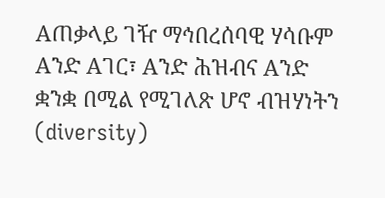Aጠቃላይ ገዥ ማኅበረሰባዊ ሃሳቡም Aንድ Aገር፣ Aንድ ሕዝብና Aንድ
ቋንቋ በሚል የሚገለጽ ሆኖ ብዝሃነትን (diversity)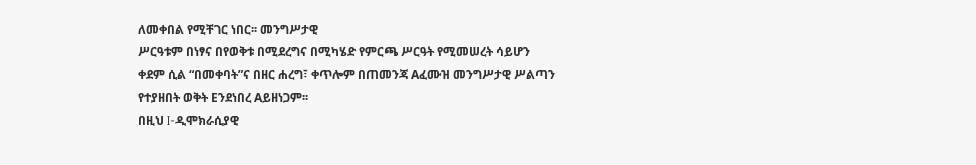ለመቀበል የሚቸገር ነበር፡፡ መንግሥታዊ
ሥርዓቱም በነፃና በየወቅቱ በሚደረግና በሚካሄድ የምርጫ ሥርዓት የሚመሠረት ሳይሆን
ቀደም ሲል “በመቀባት”ና በዘር ሐረግ፣ ቀጥሎም በጠመንጃ Aፈሙዝ መንግሥታዊ ሥልጣን
የተያዘበት ወቅት Eንደነበረ Aይዘነጋም፡፡
በዚህ I-ዲሞክራሲያዊ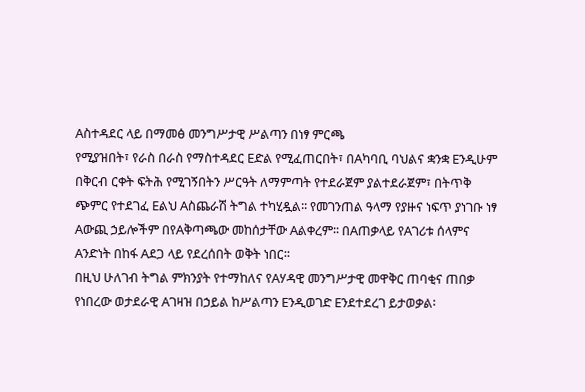Aስተዳደር ላይ በማመፅ መንግሥታዊ ሥልጣን በነፃ ምርጫ
የሚያዝበት፣ የራስ በራስ የማስተዳደር Eድል የሚፈጠርበት፣ በAካባቢ ባህልና ቋንቋ Eንዲሁም
በቅርብ ርቀት ፍትሕ የሚገኝበትን ሥርዓት ለማምጣት የተደራጀም ያልተደራጀም፣ በትጥቅ
ጭምር የተደገፈ Eልህ Aስጨራሽ ትግል ተካሂዷል፡፡ የመገንጠል ዓላማ የያዙና ነፍጥ ያነገቡ ነፃ
Aውጪ ኃይሎችም በየAቅጣጫው መከሰታቸው Aልቀረም፡፡ በAጠቃላይ የAገሪቱ ሰላምና
Aንድነት በከፋ Aደጋ ላይ የደረሰበት ወቅት ነበር፡፡
በዚህ ሁለገብ ትግል ምክንያት የተማከለና የAሃዳዊ መንግሥታዊ መዋቅር ጠባቂና ጠበቃ
የነበረው ወታደራዊ Aገዛዝ በኃይል ከሥልጣን Eንዲወገድ Eንደተደረገ ይታወቃል፡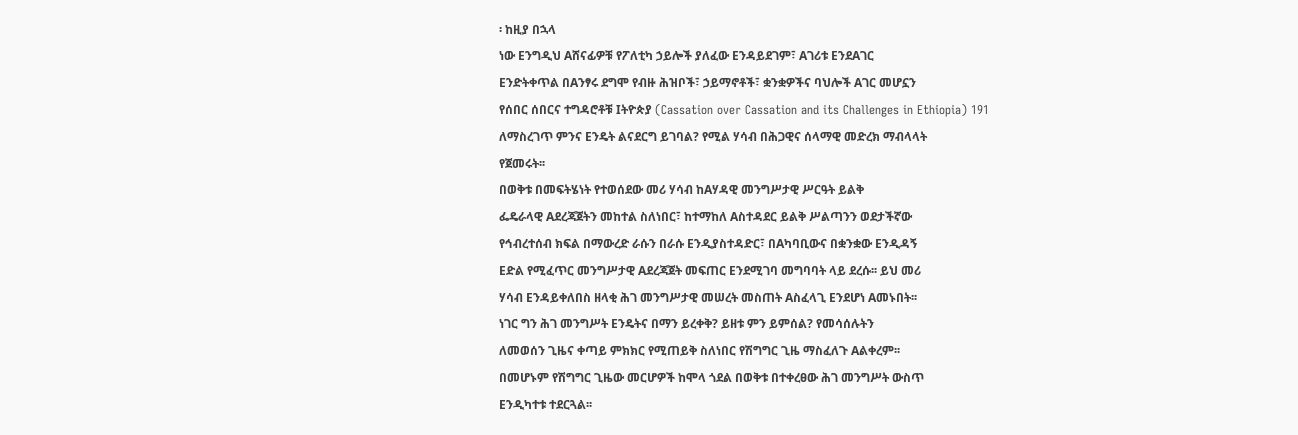፡ ከዚያ በኋላ
ነው Eንግዲህ Aሸናፊዎቹ የፖለቲካ ኃይሎች ያለፈው Eንዳይደገም፣ Aገሪቱ EንደAገር
Eንድትቀጥል በAንፃሩ ደግሞ የብዙ ሕዝቦች፣ ኃይማኖቶች፣ ቋንቋዎችና ባህሎች Aገር መሆኗን
የሰበር ሰበርና ተግዳሮቶቹ Iትዮጵያ (Cassation over Cassation and its Challenges in Ethiopia) 191
ለማስረገጥ ምንና Eንዴት ልናደርግ ይገባል? የሚል ሃሳብ በሕጋዊና ሰላማዊ መድረክ ማብላላት
የጀመሩት፡፡
በወቅቱ በመፍትሄነት የተወሰደው መሪ ሃሳብ ከAሃዳዊ መንግሥታዊ ሥርዓት ይልቅ
ፌዴራላዊ Aደረጃጀትን መከተል ስለነበር፣ ከተማከለ Aስተዳደር ይልቅ ሥልጣንን ወደታችኛው
የኅብረተሰብ ክፍል በማውረድ ራሱን በራሱ Eንዲያስተዳድር፣ በAካባቢውና በቋንቋው Eንዲዳኝ
Eድል የሚፈጥር መንግሥታዊ Aደረጃጀት መፍጠር Eንደሚገባ መግባባት ላይ ደረሱ፡፡ ይህ መሪ
ሃሳብ Eንዳይቀለበስ ዘላቂ ሕገ መንግሥታዊ መሠረት መስጠት Aስፈላጊ Eንደሆነ Aመኑበት፡፡
ነገር ግን ሕገ መንግሥት Eንዴትና በማን ይረቀቅ? ይዘቱ ምን ይምሰል? የመሳሰሉትን
ለመወሰን ጊዜና ቀጣይ ምክክር የሚጠይቅ ስለነበር የሽግግር ጊዜ ማስፈለጉ Aልቀረም፡፡
በመሆኑም የሽግግር ጊዜው መርሆዎች ከሞላ ጎደል በወቅቱ በተቀረፀው ሕገ መንግሥት ውስጥ
Eንዲካተቱ ተደርጓል፡፡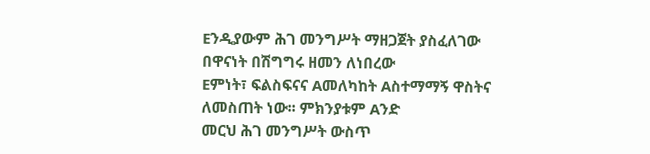Eንዲያውም ሕገ መንግሥት ማዘጋጀት ያስፈለገው በዋናነት በሽግግሩ ዘመን ለነበረው
Eምነት፣ ፍልስፍናና Aመለካከት Aስተማማኝ ዋስትና ለመስጠት ነው፡፡ ምክንያቱም Aንድ
መርህ ሕገ መንግሥት ውስጥ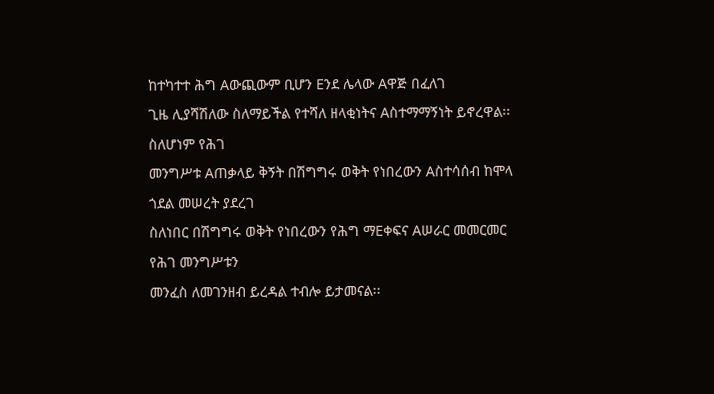ከተካተተ ሕግ Aውጪውም ቢሆን Eንደ ሌላው Aዋጅ በፈለገ
ጊዜ ሊያሻሽለው ስለማይችል የተሻለ ዘላቂነትና Aስተማማኝነት ይኖረዋል፡፡ ስለሆነም የሕገ
መንግሥቱ Aጠቃላይ ቅኝት በሽግግሩ ወቅት የነበረውን Aስተሳሰብ ከሞላ ጎደል መሠረት ያደረገ
ስለነበር በሽግግሩ ወቅት የነበረውን የሕግ ማEቀፍና Aሠራር መመርመር የሕገ መንግሥቱን
መንፈስ ለመገንዘብ ይረዳል ተብሎ ይታመናል፡፡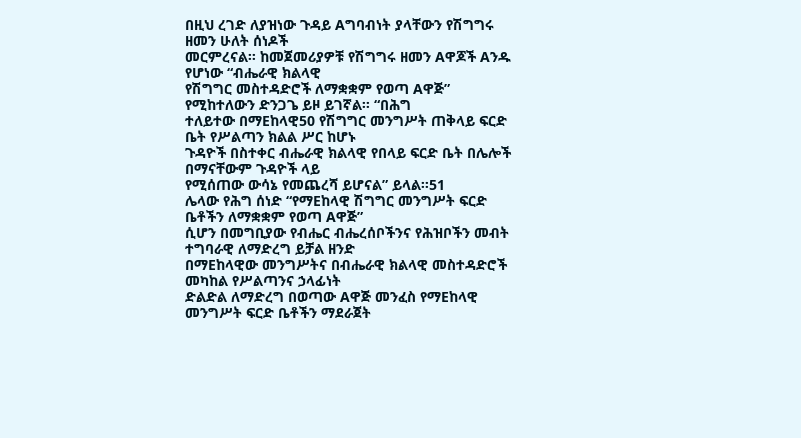በዚህ ረገድ ለያዝነው ጉዳይ Aግባብነት ያላቸውን የሽግግሩ ዘመን ሁለት ሰነዶች
መርምረናል፡፡ ከመጀመሪያዎቹ የሽግግሩ ዘመን Aዋጆች Aንዱ የሆነው “ብሔራዊ ክልላዊ
የሽግግር መስተዳድሮች ለማቋቋም የወጣ Aዋጅ” የሚከተለውን ድንጋጌ ይዞ ይገኛል፡፡ “በሕግ
ተለይተው በማEከላዊ50 የሽግግር መንግሥት ጠቅላይ ፍርድ ቤት የሥልጣን ክልል ሥር ከሆኑ
ጉዳዮች በስተቀር ብሔራዊ ክልላዊ የበላይ ፍርድ ቤት በሌሎች በማናቸውም ጉዳዮች ላይ
የሚሰጠው ውሳኔ የመጨረሻ ይሆናል” ይላል፡፡51
ሌላው የሕግ ሰነድ “የማEከላዊ ሽግግር መንግሥት ፍርድ ቤቶችን ለማቋቋም የወጣ Aዋጅ”
ሲሆን በመግቢያው የብሔር ብሔረሰቦችንና የሕዝቦችን መብት ተግባራዊ ለማድረግ ይቻል ዘንድ
በማEከላዊው መንግሥትና በብሔራዊ ክልላዊ መስተዳድሮች መካከል የሥልጣንና ኃላፊነት
ድልድል ለማድረግ በወጣው Aዋጅ መንፈስ የማEከላዊ መንግሥት ፍርድ ቤቶችን ማደራጀት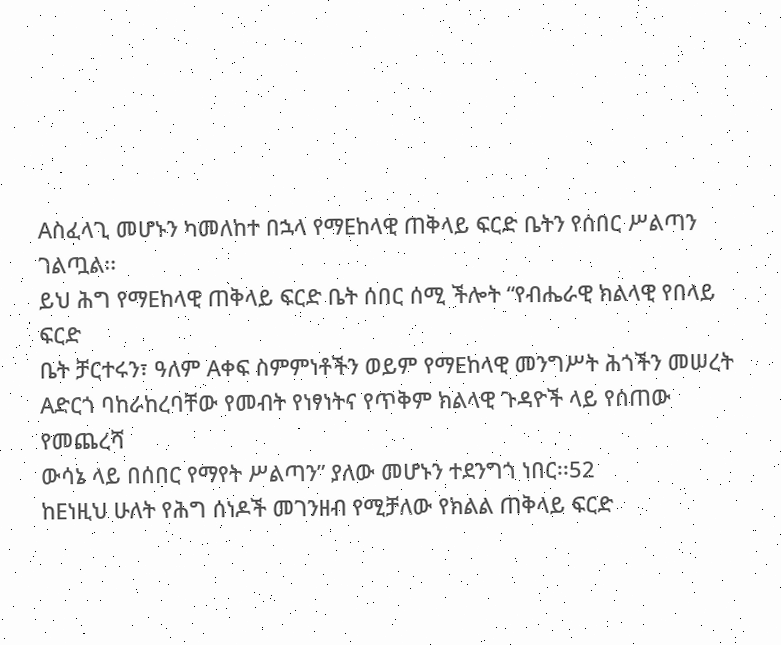Aስፈላጊ መሆኑን ካመለከተ በኋላ የማEከላዊ ጠቅላይ ፍርድ ቤትን የሰበር ሥልጣን ገልጧል፡፡
ይህ ሕግ የማEከላዊ ጠቅላይ ፍርድ ቤት ሰበር ሰሚ ችሎት “የብሔራዊ ክልላዊ የበላይ ፍርድ
ቤት ቻርተሩን፣ ዓለም Aቀፍ ስምምነቶችን ወይም የማEከላዊ መንግሥት ሕጎችን መሠረት
Aድርጎ ባከራከረባቸው የመብት የነፃነትና የጥቅም ክልላዊ ጉዳዮች ላይ የሰጠው የመጨረሻ
ውሳኔ ላይ በሰበር የማየት ሥልጣን” ያለው መሆኑን ተደንግጎ ነበር፡፡52
ከEነዚህ ሁለት የሕግ ሰነዶች መገንዘብ የሚቻለው የክልል ጠቅላይ ፍርድ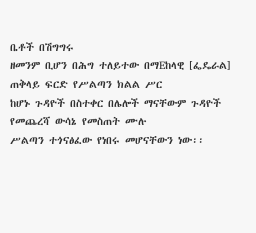ቤቶች በሽግግሩ
ዘመንም ቢሆን በሕግ ተለይተው በማEከላዊ [ፌዴራል] ጠቅላይ ፍርድ የሥልጣን ክልል ሥር
ከሆኑ ጉዳዮች በስተቀር በሌሎች ማናቸውም ጉዳዮች የመጨረሻ ውሳኔ የመስጠት ሙሉ
ሥልጣን ተጎናፅፈው የነበሩ መሆናቸውን ነው፡፡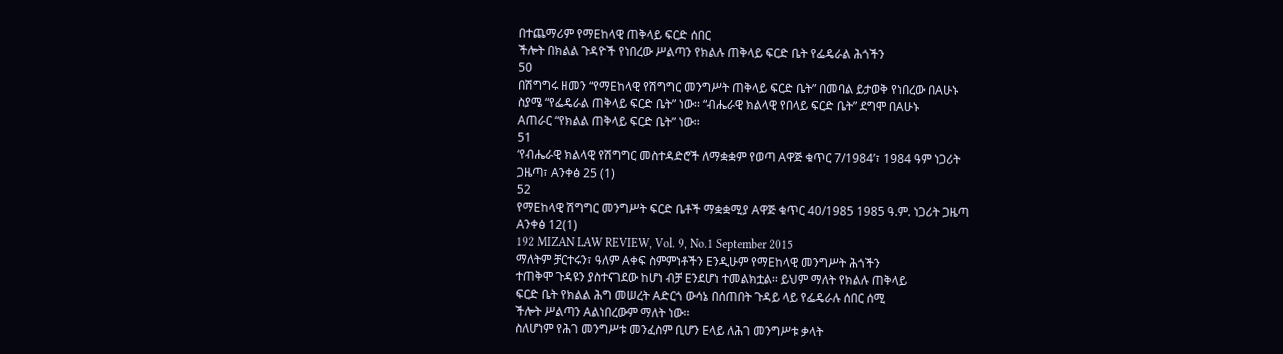በተጨማሪም የማEከላዊ ጠቅላይ ፍርድ ሰበር
ችሎት በክልል ጉዳዮች የነበረው ሥልጣን የክልሉ ጠቅላይ ፍርድ ቤት የፌዴራል ሕጎችን
50
በሽግግሩ ዘመን “የማEከላዊ የሽግግር መንግሥት ጠቅላይ ፍርድ ቤት” በመባል ይታወቅ የነበረው በAሁኑ
ስያሜ “የፌዴራል ጠቅላይ ፍርድ ቤት” ነው፡፡ “ብሔራዊ ክልላዊ የበላይ ፍርድ ቤት” ደግሞ በAሁኑ
Aጠራር “የክልል ጠቅላይ ፍርድ ቤት” ነው፡፡
51
‘የብሔራዊ ክልላዊ የሽግግር መስተዳድሮች ለማቋቋም የወጣ Aዋጅ ቁጥር 7/1984’፣ 1984 ዓም ነጋሪት
ጋዜጣ፣ Aንቀፅ 25 (1)
52
የማEከላዊ ሽግግር መንግሥት ፍርድ ቤቶች ማቋቋሚያ Aዋጅ ቁጥር 40/1985 1985 ዓ.ም. ነጋሪት ጋዜጣ
Aንቀፅ 12(1)
192 MIZAN LAW REVIEW, Vol. 9, No.1 September 2015
ማለትም ቻርተሩን፣ ዓለም Aቀፍ ስምምነቶችን Eንዲሁም የማEከላዊ መንግሥት ሕጎችን
ተጠቅሞ ጉዳዩን ያስተናገደው ከሆነ ብቻ Eንደሆነ ተመልክቷል፡፡ ይህም ማለት የክልሉ ጠቅላይ
ፍርድ ቤት የክልል ሕግ መሠረት Aድርጎ ውሳኔ በሰጠበት ጉዳይ ላይ የፌዴራሉ ሰበር ሰሚ
ችሎት ሥልጣን Aልነበረውም ማለት ነው፡፡
ስለሆነም የሕገ መንግሥቱ መንፈስም ቢሆን Eላይ ለሕገ መንግሥቱ ቃላት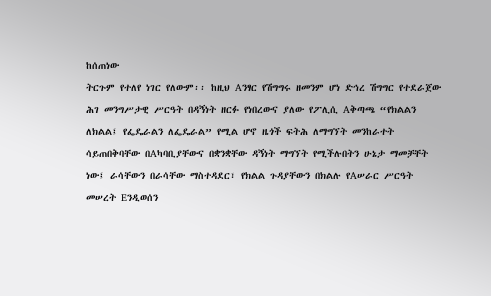ከሰጠነው
ትርጉም የተለየ ነገር የለውም፡፡ ከዚህ Aንፃር የሽግግሩ ዘመንም ሆነ ድኅረ ሽግግር የተደራጀው
ሕገ መንግሥታዊ ሥርዓት በዳኝነት ዘርፉ የነበረውና ያለው የፖሊሲ Aቅጣጫ “የክልልን
ለክልል፤ የፌዴራልን ለፌዴራል” የሚል ሆኖ ዜጎች ፍትሕ ለማግኘት መንከራተት
ሳይጠበቅባቸው በAካባቢያቸውና በቋንቋቸው ዳኝነት ማግኘት የሚችሉበትን ሁኔታ ማመቻቸት
ነው፤ ራሳቸውን በራሳቸው ማስተዳደር፣ የክልል ጉዳያቸውን በክልሉ የAሠራር ሥርዓት
መሠረት Eንዲወሰን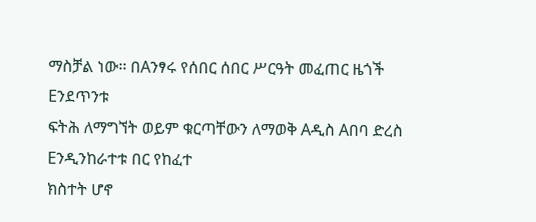ማስቻል ነው፡፡ በAንፃሩ የሰበር ሰበር ሥርዓት መፈጠር ዜጎች Eንደጥንቱ
ፍትሕ ለማግኘት ወይም ቁርጣቸውን ለማወቅ Aዲስ Aበባ ድረስ Eንዲንከራተቱ በር የከፈተ
ክስተት ሆኖ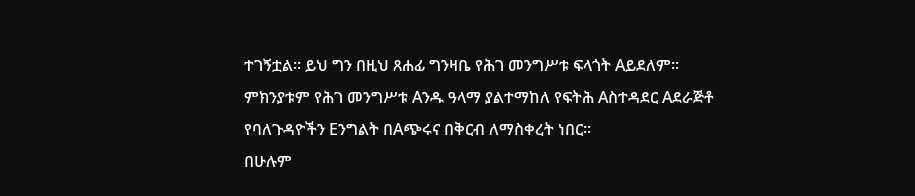ተገኝቷል፡፡ ይህ ግን በዚህ ጸሐፊ ግንዛቤ የሕገ መንግሥቱ ፍላጎት Aይደለም፡፡
ምክንያቱም የሕገ መንግሥቱ Aንዱ ዓላማ ያልተማከለ የፍትሕ Aስተዳደር Aደራጅቶ
የባለጉዳዮችን Eንግልት በAጭሩና በቅርብ ለማስቀረት ነበር፡፡
በሁሉም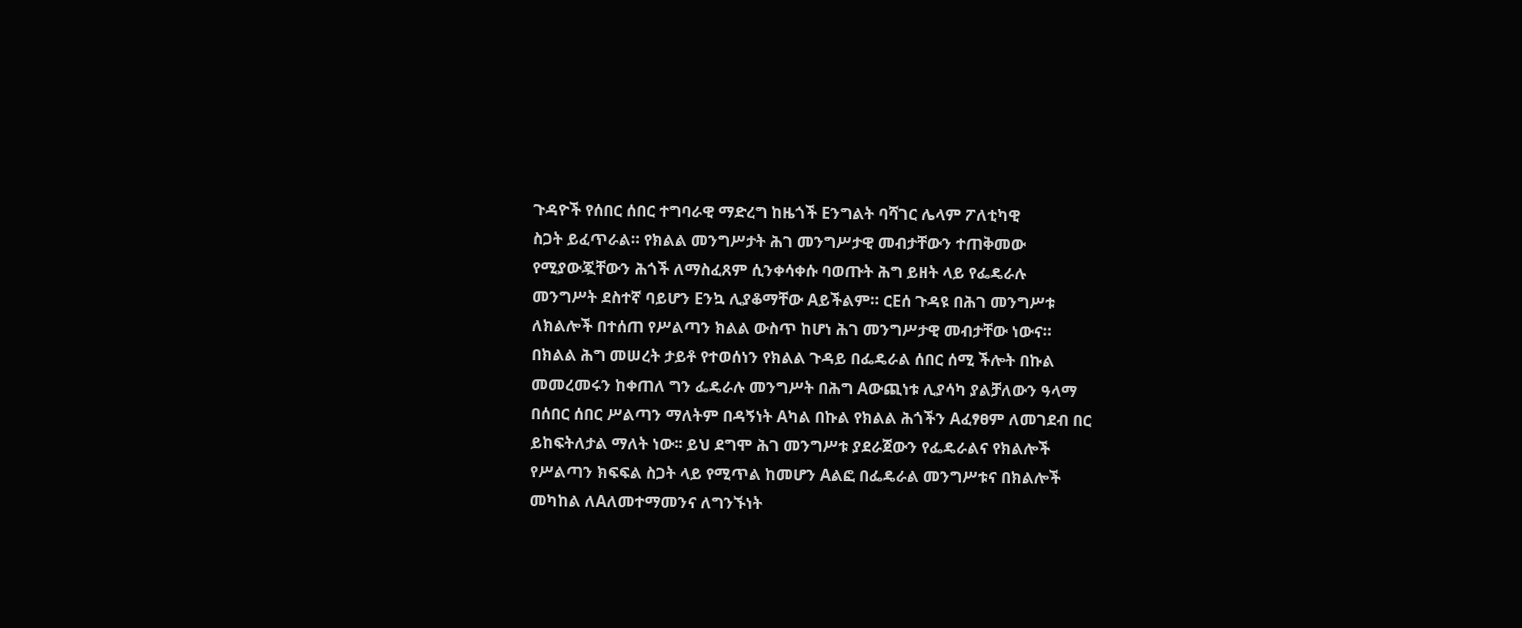ጉዳዮች የሰበር ሰበር ተግባራዊ ማድረግ ከዜጎች Eንግልት ባሻገር ሌላም ፖለቲካዊ
ስጋት ይፈጥራል። የክልል መንግሥታት ሕገ መንግሥታዊ መብታቸውን ተጠቅመው
የሚያውጇቸውን ሕጎች ለማስፈጸም ሲንቀሳቀሱ ባወጡት ሕግ ይዘት ላይ የፌዴራሉ
መንግሥት ደስተኛ ባይሆን Eንኳ ሊያቆማቸው Aይችልም። ርEሰ ጉዳዩ በሕገ መንግሥቱ
ለክልሎች በተሰጠ የሥልጣን ክልል ውስጥ ከሆነ ሕገ መንግሥታዊ መብታቸው ነውና።
በክልል ሕግ መሠረት ታይቶ የተወሰነን የክልል ጉዳይ በፌዴራል ሰበር ሰሚ ችሎት በኩል
መመረመሩን ከቀጠለ ግን ፌዴራሉ መንግሥት በሕግ Aውጪነቱ ሊያሳካ ያልቻለውን ዓላማ
በሰበር ሰበር ሥልጣን ማለትም በዳኝነት Aካል በኩል የክልል ሕጎችን Aፈፃፀም ለመገደብ በር
ይከፍትለታል ማለት ነው፡፡ ይህ ደግሞ ሕገ መንግሥቱ ያደራጀውን የፌዴራልና የክልሎች
የሥልጣን ክፍፍል ስጋት ላይ የሚጥል ከመሆን Aልፎ በፌዴራል መንግሥቱና በክልሎች
መካከል ለAለመተማመንና ለግንኙነት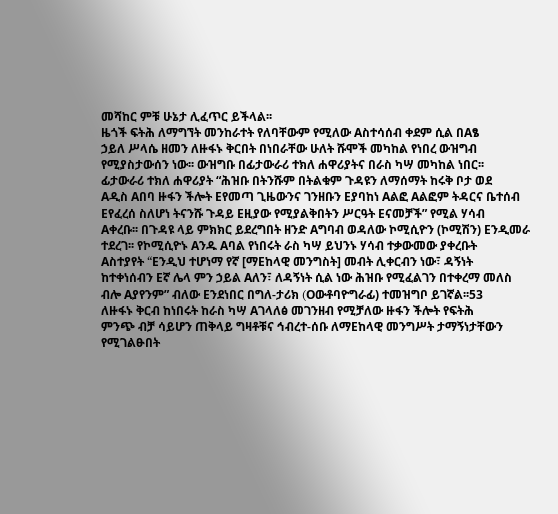መሻከር ምቹ ሁኔታ ሊፈጥር ይችላል፡፡
ዜጎች ፍትሕ ለማግኘት መንከራተት የለባቸውም የሚለው Aስተሳሰብ ቀደም ሲል በAፄ
ኃይለ ሥላሴ ዘመን ለዙፋኑ ቅርበት በነበራቸው ሁለት ሹሞች መካከል የነበረ ውዝግብ
የሚያስታውሰን ነው፡፡ ውዝግቡ በፊታውራሪ ተክለ ሐዋሪያትና በራስ ካሣ መካከል ነበር፡፡
ፊታውራሪ ተክለ ሐዋሪያት “ሕዝቡ በትንሹም በትልቁም ጉዳዩን ለማሰማት ከሩቅ ቦታ ወደ
Aዲስ Aበባ ዙፋን ችሎት Eየመጣ ጊዜውንና ገንዘቡን Eያባከነ Aልፎ Aልፎም ትዳርና ቤተሰብ
Eየፈረሰ ስለሆነ ትናንሹ ጉዳይ Eዚያው የሚያልቅበትን ሥርዓት Eናመቻች” የሚል ሃሳብ
Aቀረቡ፡፡ በጉዳዩ ላይ ምክክር ይደረግበት ዘንድ Aግባብ ወዳለው ኮሚሲዮን (ኮሚሽን) Eንዲመራ
ተደረገ፡፡ የኮሚሲዮኑ Aንዱ Aባል የነበሩት ራስ ካሣ ይህንኑ ሃሳብ ተቃውመው ያቀረቡት
Aስተያየት “Eንዲህ ተሆነማ የኛ [ማEከላዊ መንግስት] መብት ሊቀርብን ነው፣ ዳኝነት
ከተቀነሰብን Eኛ ሌላ ምን ኃይል Aለን፣ ለዳኝነት ሲል ነው ሕዝቡ የሚፈልገን በተቀረማ መለስ
ብሎ Aያየንም” ብለው Eንደነበር በግለ-ታሪክ (Oውቶባዮግራፊ) ተመዝግቦ ይገኛል፡፡53
ለዙፋኑ ቅርብ ከነበሩት ከራስ ካሣ Aገላለፅ መገንዘብ የሚቻለው ዙፋን ችሎት የፍትሕ
ምንጭ ብቻ ሳይሆን ጠቅላይ ግዛቶቹና ኅብረተ-ሰቡ ለማEከላዊ መንግሥት ታማኝነታቸውን
የሚገልፁበት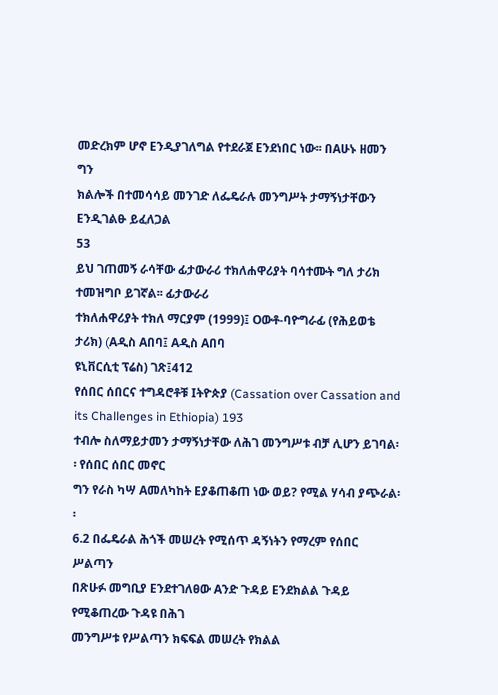መድረክም ሆኖ Eንዲያገለግል የተደራጀ Eንደነበር ነው፡፡ በAሁኑ ዘመን ግን
ክልሎች በተመሳሳይ መንገድ ለፌዴራሉ መንግሥት ታማኝነታቸውን Eንዲገልፁ ይፈለጋል
53
ይህ ገጠመኝ ራሳቸው ፊታውራሪ ተክለሐዋሪያት ባሳተሙት ግለ ታሪክ ተመዝግቦ ይገኛል፡፡ ፊታውራሪ
ተክለሐዋሪያት ተክለ ማርያም (1999)፤ Oውቶ-ባዮግራፊ (የሕይወቴ ታሪክ) (Aዲስ Aበባ፤ Aዲስ Aበባ
ዩኒቨርሲቲ ፕሬስ) ገጽ፤412
የሰበር ሰበርና ተግዳሮቶቹ Iትዮጵያ (Cassation over Cassation and its Challenges in Ethiopia) 193
ተብሎ ስለማይታመን ታማኝነታቸው ለሕገ መንግሥቱ ብቻ ሊሆን ይገባል፡፡ የሰበር ሰበር መኖር
ግን የራስ ካሣ Aመለካከት Eያቆጠቆጠ ነው ወይ? የሚል ሃሳብ ያጭራል፡፡
6.2 በፌዴራል ሕጎች መሠረት የሚሰጥ ዳኝነትን የማረም የሰበር ሥልጣን
በጽሁፉ መግቢያ Eንደተገለፀው Aንድ ጉዳይ Eንደክልል ጉዳይ የሚቆጠረው ጉዳዩ በሕገ
መንግሥቱ የሥልጣን ክፍፍል መሠረት የክልል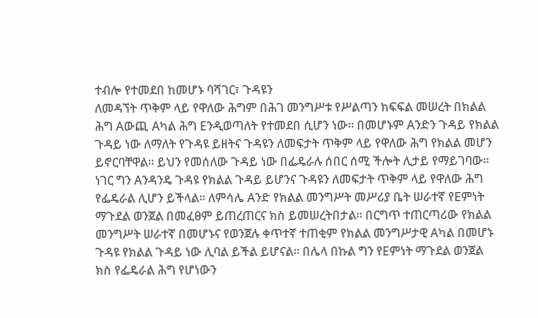ተብሎ የተመደበ ከመሆኑ ባሻገር፣ ጉዳዩን
ለመዳኘት ጥቅም ላይ የዋለው ሕግም በሕገ መንግሥቱ የሥልጣን ክፍፍል መሠረት በክልል
ሕግ Aውጪ Aካል ሕግ Eንዲወጣለት የተመደበ ሲሆን ነው፡፡ በመሆኑም Aንድን ጉዳይ የክልል
ጉዳይ ነው ለማለት የጉዳዩ ይዘትና ጉዳዩን ለመፍታት ጥቅም ላይ የዋለው ሕግ የክልል መሆን
ይኖርባቸዋል፡፡ ይህን የመሰለው ጉዳይ ነው በፌዴራሉ ሰበር ሰሚ ችሎት ሊታይ የማይገባው፡፡
ነገር ግን Aንዳንዴ ጉዳዩ የክልል ጉዳይ ይሆንና ጉዳዩን ለመፍታት ጥቅም ላይ የዋለው ሕግ
የፌዴራል ሊሆን ይችላል፡፡ ለምሳሌ Aንድ የክልል መንግሥት መሥሪያ ቤት ሠራተኛ የEምነት
ማጉደል ወንጀል በመፈፀም ይጠረጠርና ክስ ይመሠረትበታል፡፡ በርግጥ ተጠርጣሪው የክልል
መንግሥት ሠራተኛ በመሆኑና የወንጀሉ ቀጥተኛ ተጠቂም የክልል መንግሥታዊ Aካል በመሆኑ
ጉዳዩ የክልል ጉዳይ ነው ሊባል ይችል ይሆናል፡፡ በሌላ በኩል ግን የEምነት ማጉደል ወንጀል
ክስ የፌዴራል ሕግ የሆነውን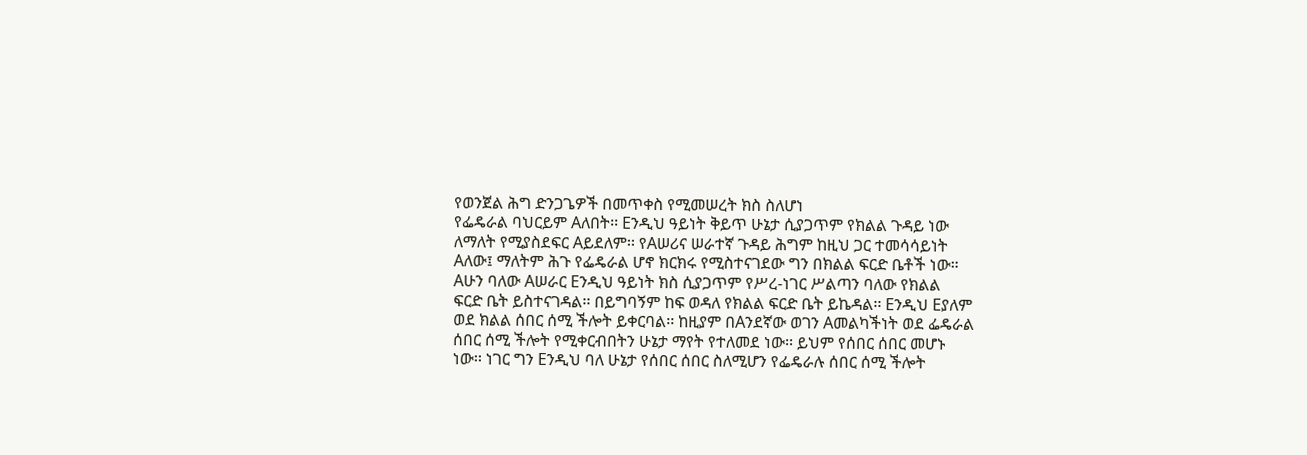የወንጀል ሕግ ድንጋጌዎች በመጥቀስ የሚመሠረት ክስ ስለሆነ
የፌዴራል ባህርይም Aለበት፡፡ Eንዲህ ዓይነት ቅይጥ ሁኔታ ሲያጋጥም የክልል ጉዳይ ነው
ለማለት የሚያስደፍር Aይደለም፡፡ የAሠሪና ሠራተኛ ጉዳይ ሕግም ከዚህ ጋር ተመሳሳይነት
Aለው፤ ማለትም ሕጉ የፌዴራል ሆኖ ክርክሩ የሚስተናገደው ግን በክልል ፍርድ ቤቶች ነው።
Aሁን ባለው Aሠራር Eንዲህ ዓይነት ክስ ሲያጋጥም የሥረ-ነገር ሥልጣን ባለው የክልል
ፍርድ ቤት ይስተናገዳል፡፡ በይግባኝም ከፍ ወዳለ የክልል ፍርድ ቤት ይኬዳል፡፡ Eንዲህ Eያለም
ወደ ክልል ሰበር ሰሚ ችሎት ይቀርባል፡፡ ከዚያም በAንደኛው ወገን Aመልካችነት ወደ ፌዴራል
ሰበር ሰሚ ችሎት የሚቀርብበትን ሁኔታ ማየት የተለመደ ነው፡፡ ይህም የሰበር ሰበር መሆኑ
ነው፡፡ ነገር ግን Eንዲህ ባለ ሁኔታ የሰበር ሰበር ስለሚሆን የፌዴራሉ ሰበር ሰሚ ችሎት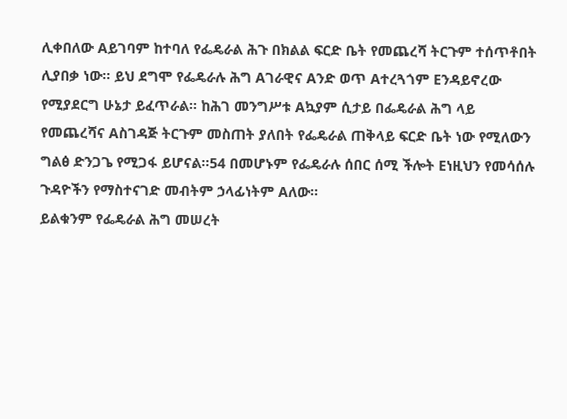ሊቀበለው Aይገባም ከተባለ የፌዴራል ሕጉ በክልል ፍርድ ቤት የመጨረሻ ትርጉም ተሰጥቶበት
ሊያበቃ ነው፡፡ ይህ ደግሞ የፌዴራሉ ሕግ Aገራዊና Aንድ ወጥ Aተረጓጎም Eንዳይኖረው
የሚያደርግ ሁኔታ ይፈጥራል፡፡ ከሕገ መንግሥቱ Aኳያም ሲታይ በፌዴራል ሕግ ላይ
የመጨረሻና Aስገዳጅ ትርጉም መስጠት ያለበት የፌዴራል ጠቅላይ ፍርድ ቤት ነው የሚለውን
ግልፅ ድንጋጌ የሚጋፋ ይሆናል፡፡54 በመሆኑም የፌዴራሉ ሰበር ሰሚ ችሎት Eነዚህን የመሳሰሉ
ጉዳዮችን የማስተናገድ መብትም ኃላፊነትም Aለው፡፡
ይልቁንም የፌዴራል ሕግ መሠረት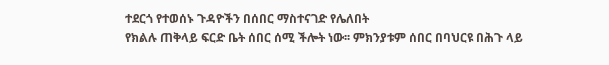ተደርጎ የተወሰኑ ጉዳዮችን በሰበር ማስተናገድ የሌለበት
የክልሉ ጠቅላይ ፍርድ ቤት ሰበር ሰሚ ችሎት ነው፡፡ ምክንያቱም ሰበር በባህርዩ በሕጉ ላይ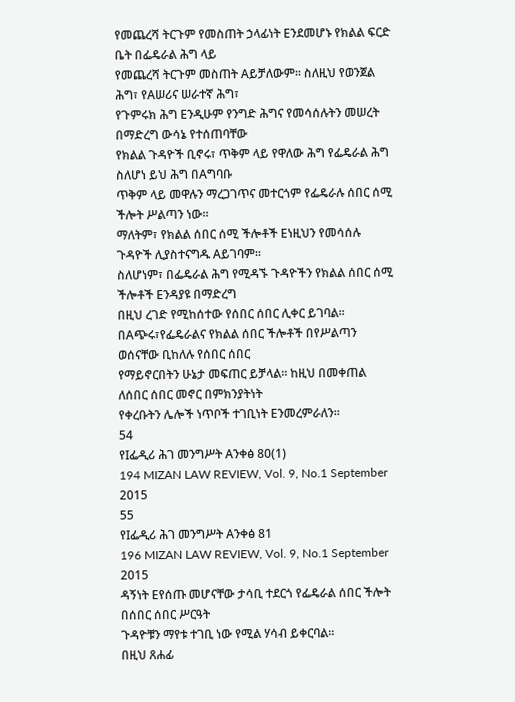የመጨረሻ ትርጉም የመስጠት ኃላፊነት Eንደመሆኑ የክልል ፍርድ ቤት በፌዴራል ሕግ ላይ
የመጨረሻ ትርጉም መስጠት Aይቻለውም፡፡ ስለዚህ የወንጀል ሕግ፣ የAሠሪና ሠራተኛ ሕግ፣
የጉምሩክ ሕግ Eንዲሁም የንግድ ሕግና የመሳሰሉትን መሠረት በማድረግ ውሳኔ የተሰጠባቸው
የክልል ጉዳዮች ቢኖሩ፣ ጥቅም ላይ የዋለው ሕግ የፌዴራል ሕግ ስለሆነ ይህ ሕግ በAግባቡ
ጥቅም ላይ መዋሉን ማረጋገጥና መተርጎም የፌዴራሉ ሰበር ሰሚ ችሎት ሥልጣን ነው፡፡
ማለትም፣ የክልል ሰበር ሰሚ ችሎቶች Eነዚህን የመሳሰሉ ጉዳዮች ሊያስተናግዱ Aይገባም፡፡
ስለሆነም፣ በፌዴራል ሕግ የሚዳኙ ጉዳዮችን የክልል ሰበር ሰሚ ችሎቶች Eንዳያዩ በማድረግ
በዚህ ረገድ የሚከሰተው የሰበር ሰበር ሊቀር ይገባል፡፡
በAጭሩ፣የፌዴራልና የክልል ሰበር ችሎቶች በየሥልጣን ወሰናቸው ቢከለሉ የሰበር ሰበር
የማይኖርበትን ሁኔታ መፍጠር ይቻላል፡፡ ከዚህ በመቀጠል ለሰበር ሰበር መኖር በምክንያትነት
የቀረቡትን ሌሎች ነጥቦች ተገቢነት Eንመረምራለን፡፡
54
የIፌዲሪ ሕገ መንግሥት Aንቀፅ 80(1)
194 MIZAN LAW REVIEW, Vol. 9, No.1 September 2015
55
የIፌዲሪ ሕገ መንግሥት Aንቀፅ 81
196 MIZAN LAW REVIEW, Vol. 9, No.1 September 2015
ዳኝነት Eየሰጡ መሆናቸው ታሳቢ ተደርጎ የፌዴራል ሰበር ችሎት በሰበር ሰበር ሥርዓት
ጉዳዮቹን ማየቱ ተገቢ ነው የሚል ሃሳብ ይቀርባል፡፡
በዚህ ጸሐፊ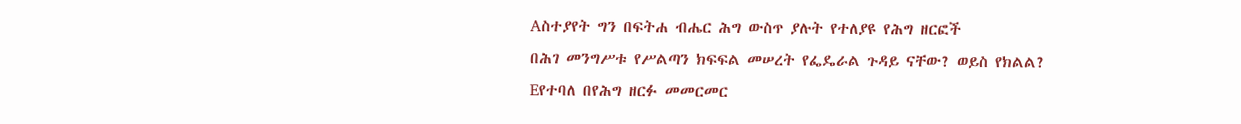Aስተያየት ግን በፍትሐ ብሔር ሕግ ውስጥ ያሉት የተለያዩ የሕግ ዘርፎች
በሕገ መንግሥቱ የሥልጣን ክፍፍል መሠረት የፌዴራል ጉዳይ ናቸው? ወይስ የክልል?
Eየተባለ በየሕግ ዘርፉ መመርመር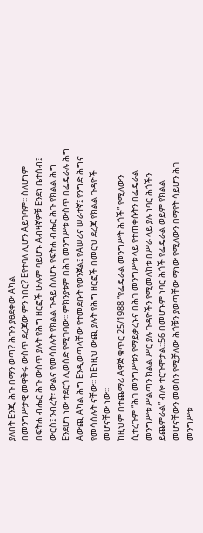ያለበት Eንጂ ሕጉ በማን ወጣ? ሕጉን ያፀደቀው Aካል
በመንግሥታዊ መዋቅሩ ውስጥ ደረጃው ምን ነበር? Eየተባለ ሊሆን Aይገባም፡፡ ስለሆነም
በፍትሐ ብሔር ሕጉ ውስጥ ያሉት የሕግ ዘርፎች ሁሉም ባይሆኑ Aብዛኛዎቹ Eንደነ ቤተሰብ፤
ውርስ፤ ንብረት፣ ውልና የመሳሰሉት የክልል ጉዳይ ስለሆኑ የፍትሐ ብሔር ሕጉ የክልል ሕግ
Eንደሆነ ነው ተደርጎ ሊወሰድ የሚገባው፡፡ ምክንያቱም በሕገ መንግሥቱ ውስጥ በፌዴራሉ ሕግ
Aውጪ Aካል ሕግ Eንዲወጣላቸው የተመደቡት የወንጀል፤ የAሠሪና ሠራተኛ፤ የንግድ ሕግና
የመሳሰሉት ናቸው፡፡ ከEነዚህ ውጪ ያሉት የሕግ ዘርፎች በመርህ ደረጃ የክልል ጉዳዮች
መሆናቸው ነው፡፡
ከዚህም በተጨማሪ Aዋጅ ቁጥር 25/1988 “የፌዴራል መንግሥት ሕጎች” የሚለውን
ሲተረጉም “ሕገ መንግሥቱን የማይቃረኑና በሕገ መንግሥቱ ላይ የተጠቀሱትን በፌዴራል
መንግሥቱ ሥልጣን ክልል ሥር ያሉ ጉዳዮችን የሚመለከቱ በሥራ ላይ ያሉ ነባር ሕጎችን
ይጨምራል” ብሎ ተርጉሞታል::56 በመሆኑም ነባር ሕጎች የፌዴራል ወይም የክልል
መሆናቸውን መወሰን የሚቻለው ሕጎቹን ያወጣቸው ማነው የሚለውን በማየት ሳይሆን ሕገ
መንግሥቱ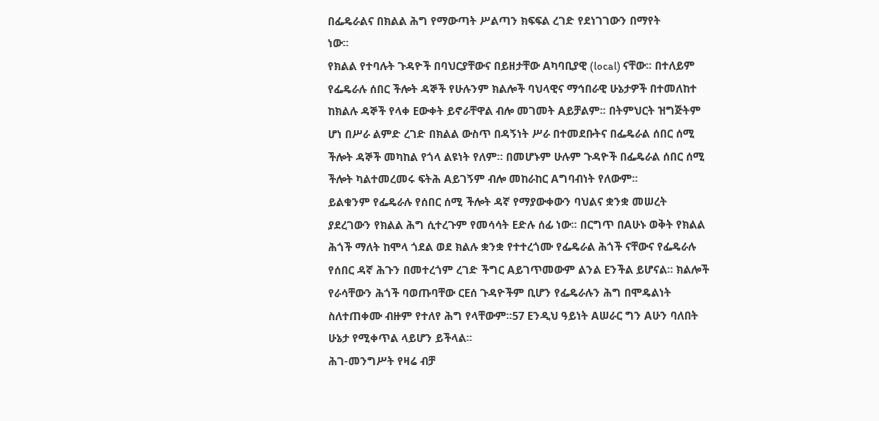በፌዴራልና በክልል ሕግ የማውጣት ሥልጣን ክፍፍል ረገድ የደነገገውን በማየት
ነው፡፡
የክልል የተባሉት ጉዳዮች በባህርያቸውና በይዘታቸው Aካባቢያዊ (local) ናቸው፡፡ በተለይም
የፌዴራሉ ሰበር ችሎት ዳኞች የሁሉንም ክልሎች ባህላዊና ማኅበራዊ ሁኔታዎች በተመለከተ
ከክልሉ ዳኞች የላቀ Eውቀት ይኖራቸዋል ብሎ መገመት Aይቻልም፡፡ በትምህርት ዝግጅትም
ሆነ በሥራ ልምድ ረገድ በክልል ውስጥ በዳኝነት ሥራ በተመደቡትና በፌዴራል ሰበር ሰሚ
ችሎት ዳኞች መካከል የጎላ ልዩነት የለም። በመሆኑም ሁሉም ጉዳዮች በፌዴራል ሰበር ሰሚ
ችሎት ካልተመረመሩ ፍትሕ Aይገኝም ብሎ መከራከር Aግባብነት የለውም፡፡
ይልቁንም የፌዴራሉ የሰበር ሰሚ ችሎት ዳኛ የማያውቀውን ባህልና ቋንቋ መሠረት
ያደረገውን የክልል ሕግ ሲተረጉም የመሳሳት Eድሉ ሰፊ ነው፡፡ በርግጥ በAሁኑ ወቅት የክልል
ሕጎች ማለት ከሞላ ጎደል ወደ ክልሉ ቋንቋ የተተረጎሙ የፌዴራል ሕጎች ናቸውና የፌዴራሉ
የሰበር ዳኛ ሕጉን በመተረጎም ረገድ ችግር Aይገጥመውም ልንል Eንችል ይሆናል፡፡ ክልሎች
የራሳቸውን ሕጎች ባወጡባቸው ርEሰ ጉዳዮችም ቢሆን የፌዴራሉን ሕግ በሞዴልነት
ስለተጠቀሙ ብዙም የተለየ ሕግ የላቸውም፡፡57 Eንዲህ ዓይነት Aሠራር ግን Aሁን ባለበት
ሁኔታ የሚቀጥል ላይሆን ይችላል፡፡
ሕገ-መንግሥት የዛሬ ብቻ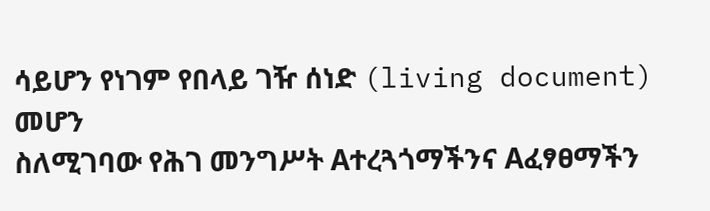ሳይሆን የነገም የበላይ ገዥ ሰነድ (living document) መሆን
ስለሚገባው የሕገ መንግሥት Aተረጓጎማችንና Aፈፃፀማችን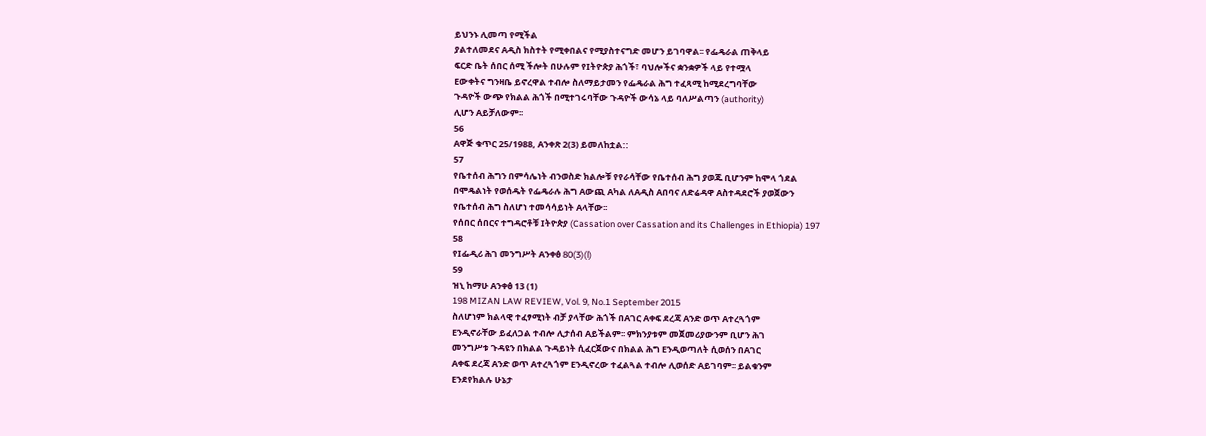ይህንኑ ሊመጣ የሚችል
ያልተለመደና Aዲስ ክስተት የሚቀበልና የሚያስተናግድ መሆን ይገባዋል፡፡ የፌዴራል ጠቅላይ
ፍርድ ቤት ሰበር ሰሚ ችሎት በሁሉም የIትዮጵያ ሕጎች፣ ባህሎችና ቋንቋዎች ላይ የተሟላ
Eውቀትና ግንዛቤ ይኖረዋል ተብሎ ስለማይታመን የፌዴራል ሕግ ተፈጻሚ ከሚደረግባቸው
ጉዳዮች ውጭ የክልል ሕጎች በሚተገሩባቸው ጉዳዮች ውሳኔ ላይ ባለሥልጣን (authority)
ሊሆን Aይቻለውም፡፡
56
Aዋጅ ቁጥር 25/1988, Aንቀጽ 2(3) ይመለከቷል::
57
የቤተሰብ ሕግን በምሳሌነት ብንወስድ ክልሎቹ የየራሳቸው የቤተሰብ ሕግ ያወጁ ቢሆንም ከሞላ ጎደል
በሞዴልነት የወሰዱት የፌዴራሉ ሕግ Aውጪ Aካል ለAዲስ Aበባና ለድሬዳዋ Aስተዳደሮች ያወጀውን
የቤተሰብ ሕግ ስለሆነ ተመሳሳይነት Aላቸው፡፡
የሰበር ሰበርና ተግዳሮቶቹ Iትዮጵያ (Cassation over Cassation and its Challenges in Ethiopia) 197
58
የIፌዲሪ ሕገ መንግሥት Aንቀፅ 80(3)(l)
59
ዝኒ ከማሁ Aንቀፅ 13 (1)
198 MIZAN LAW REVIEW, Vol. 9, No.1 September 2015
ስለሆነም ክልላዊ ተፈፃሚነት ብቻ ያላቸው ሕጎች በAገር Aቀፍ ደረጃ Aንድ ወጥ Aተረጓጎም
Eንዲኖራቸው ይፈለጋል ተብሎ ሊታሰብ Aይችልም፡፡ ምክንያቱም መጀመሪያውንም ቢሆን ሕገ
መንግሥቱ ጉዳዩን በክልል ጉዳይነት ሲፈርጀውና በክልል ሕግ Eንዲወጣለት ሲወሰን በAገር
Aቀፍ ደረጃ Aንድ ወጥ Aተረጓጎም Eንዲኖረው ተፈልጓል ተብሎ ሊወሰድ Aይገባም፡፡ ይልቁንም
Eንደየክልሉ ሁኔታ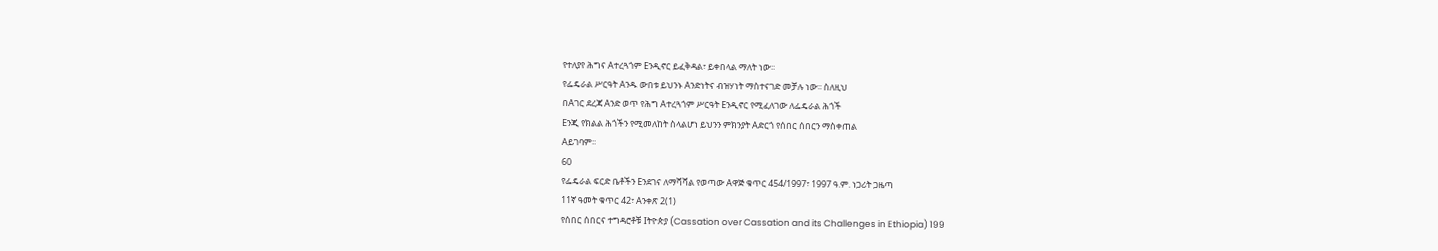የተለያየ ሕግና Aተረጓጎም Eንዲኖር ይፈቅዳል፣ ይቀበላል ማለት ነው፡፡
የፌዴራል ሥርዓት Aንዱ ውበቱ ይህንኑ Aንድነትና ብዝሃነት ማስተናገድ መቻሉ ነው፡፡ ስለዚህ
በAገር ደረጃ Aንድ ወጥ የሕግ Aተረጓጎም ሥርዓት Eንዲኖር የሚፈለገው ለፌዴራል ሕጎች
Eንጂ የክልል ሕጎችን የሚመለከት ስላልሆነ ይህንን ምክንያት Aድርጎ የሰበር ሰበርን ማስቀጠል
Aይገባም፡፡
60
የፌዴራል ፍርድ ቤቶችን Eንደገና ለማሻሻል የወጣው Aዋጅ ቁጥር 454/1997፣ 1997 ዓ.ም. ነጋሪት ጋዜጣ
11ኛ ዓመት ቁጥር 42፣ Aንቀጽ 2(1)
የሰበር ሰበርና ተግዳሮቶቹ Iትዮጵያ (Cassation over Cassation and its Challenges in Ethiopia) 199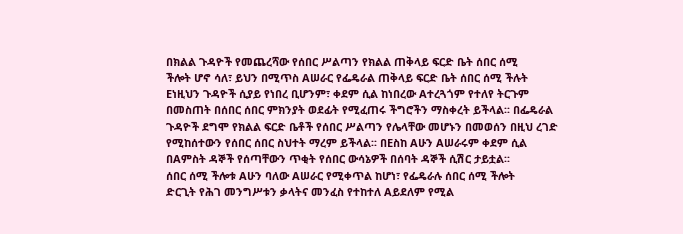በክልል ጉዳዮች የመጨረሻው የሰበር ሥልጣን የክልል ጠቅላይ ፍርድ ቤት ሰበር ሰሚ
ችሎት ሆኖ ሳለ፣ ይህን በሚጥስ Aሠራር የፌዴራል ጠቅላይ ፍርድ ቤት ሰበር ሰሚ ችሉት
Eነዚህን ጉዳዮች ሲያይ የነበረ ቢሆንም፣ ቀደም ሲል ከነበረው Aተረጓጎም የተለየ ትርጉም
በመስጠት በሰበር ሰበር ምክንያት ወደፊት የሚፈጠሩ ችግሮችን ማስቀረት ይችላል፡፡ በፌዴራል
ጉዳዮች ደግሞ የክልል ፍርድ ቤቶች የሰበር ሥልጣን የሌላቸው መሆኑን በመወሰን በዚህ ረገድ
የሚከሰተውን የሰበር ሰበር ስህተት ማረም ይችላል፡፡ በEስከ Aሁን Aሠራሩም ቀደም ሲል
በAምስት ዳኞች የሰጣቸውን ጥቂት የሰበር ውሳኔዎች በሰባት ዳኞች ሲሽር ታይቷል፡፡
ሰበር ሰሚ ችሎቱ Aሁን ባለው Aሠራር የሚቀጥል ከሆነ፣ የፌዴራሉ ሰበር ሰሚ ችሎት
ድርጊት የሕገ መንግሥቱን ቃላትና መንፈስ የተከተለ Aይደለም የሚል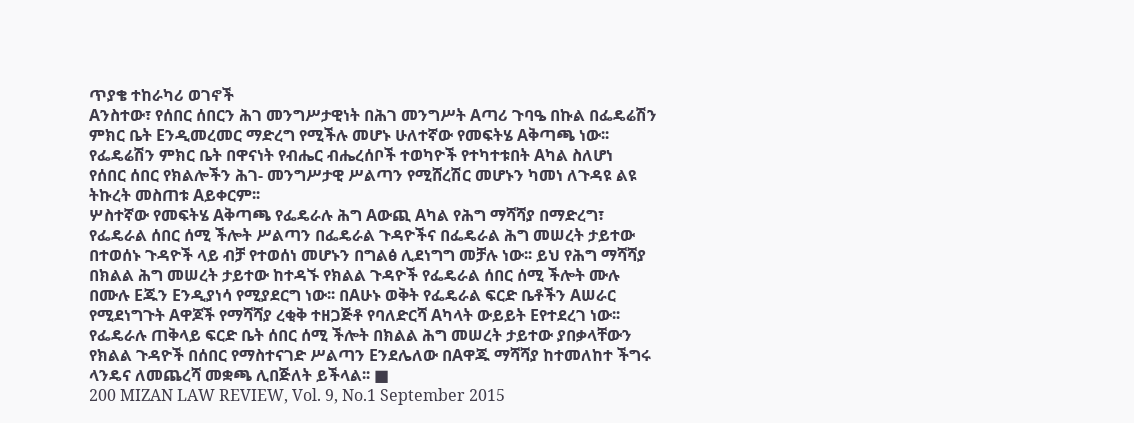ጥያቄ ተከራካሪ ወገኖች
Aንስተው፣ የሰበር ሰበርን ሕገ መንግሥታዊነት በሕገ መንግሥት Aጣሪ ጉባዔ በኩል በፌዴሬሽን
ምክር ቤት Eንዲመረመር ማድረግ የሚችሉ መሆኑ ሁለተኛው የመፍትሄ Aቅጣጫ ነው፡፡
የፌዴሬሽን ምክር ቤት በዋናነት የብሔር ብሔረሰቦች ተወካዮች የተካተቱበት Aካል ስለሆነ
የሰበር ሰበር የክልሎችን ሕገ- መንግሥታዊ ሥልጣን የሚሸረሽር መሆኑን ካመነ ለጉዳዩ ልዩ
ትኩረት መስጠቱ Aይቀርም፡፡
ሦስተኛው የመፍትሄ Aቅጣጫ የፌዴራሉ ሕግ Aውጪ Aካል የሕግ ማሻሻያ በማድረግ፣
የፌዴራል ሰበር ሰሚ ችሎት ሥልጣን በፌዴራል ጉዳዮችና በፌዴራል ሕግ መሠረት ታይተው
በተወሰኑ ጉዳዮች ላይ ብቻ የተወሰነ መሆኑን በግልፅ ሊደነግግ መቻሉ ነው፡፡ ይህ የሕግ ማሻሻያ
በክልል ሕግ መሠረት ታይተው ከተዳኙ የክልል ጉዳዮች የፌዴራል ሰበር ሰሚ ችሎት ሙሉ
በሙሉ Eጁን Eንዲያነሳ የሚያደርግ ነው፡፡ በAሁኑ ወቅት የፌዴራል ፍርድ ቤቶችን Aሠራር
የሚደነግጉት Aዋጆች የማሻሻያ ረቂቅ ተዘጋጅቶ የባለድርሻ Aካላት ውይይት Eየተደረገ ነው፡፡
የፌዴራሉ ጠቅላይ ፍርድ ቤት ሰበር ሰሚ ችሎት በክልል ሕግ መሠረት ታይተው ያበቃላቸውን
የክልል ጉዳዮች በሰበር የማስተናገድ ሥልጣን Eንደሌለው በAዋጁ ማሻሻያ ከተመለከተ ችግሩ
ላንዴና ለመጨረሻ መቋጫ ሊበጅለት ይችላል፡፡ ■
200 MIZAN LAW REVIEW, Vol. 9, No.1 September 2015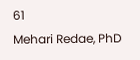61
Mehari Redae, PhD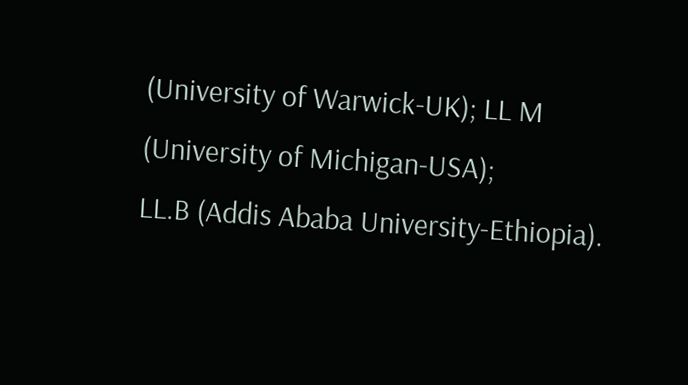(University of Warwick-UK); LL M (University of Michigan-USA);
LL.B (Addis Ababa University-Ethiopia).